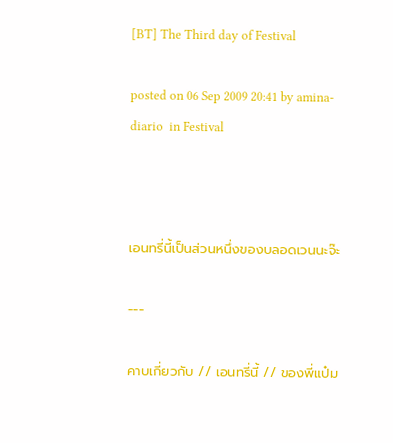[BT] The Third day of Festival

posted on 06 Sep 2009 20:41 by amina-diario  in Festival



เอนทรี่นี้เป็นส่วนหนึ่งของบลอดเวนนะจ๊ะ

---

คาบเกี่ยวกับ // เอนทรี่นี้ // ของพี่แป๋ม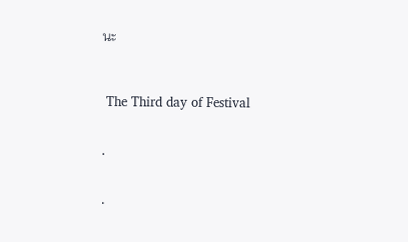นะ



 The Third day of Festival


.


.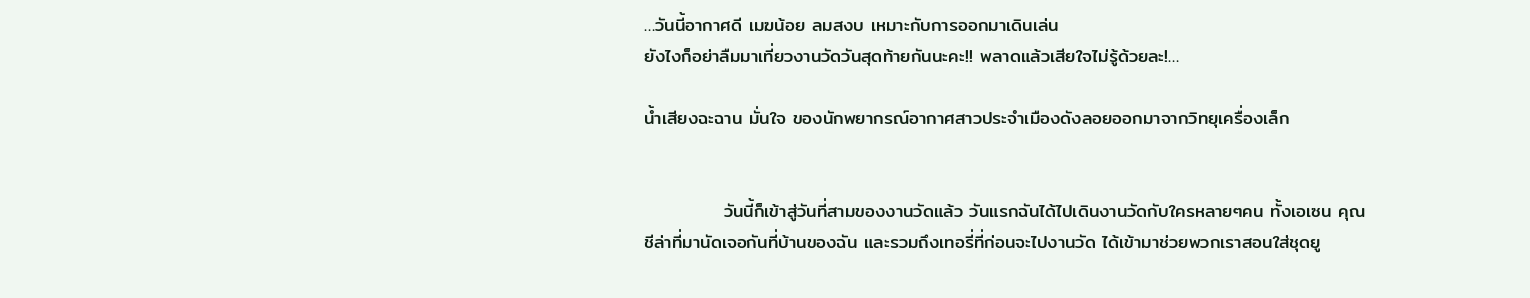…วันนี้อากาศดี เมฆน้อย ลมสงบ เหมาะกับการออกมาเดินเล่น
ยังไงก็อย่าลืมมาเที่ยวงานวัดวันสุดท้ายกันนะคะ!! พลาดแล้วเสียใจไม่รู้ด้วยละ!…

น้ำเสียงฉะฉาน มั่นใจ ของนักพยากรณ์อากาศสาวประจำเมืองดังลอยออกมาจากวิทยุเครื่องเล็ก


            วันนี้ก็เข้าสู่วันที่สามของงานวัดแล้ว วันแรกฉันได้ไปเดินงานวัดกับใครหลายๆคน ทั้งเอเซน คุณชีล่าที่มานัดเจอกันที่บ้านของฉัน และรวมถึงเทอรี่ที่ก่อนจะไปงานวัด ได้เข้ามาช่วยพวกเราสอนใส่ชุดยู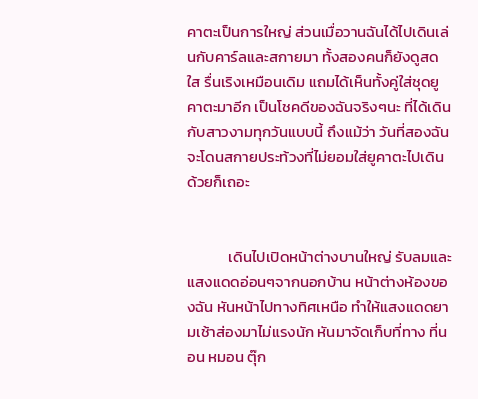คาตะเป็นการใหญ่ ส่วนเมื่อวานฉันได้ไปเดินเล่นกับคาร์ลและสกายมา ทั้งสองคนก็ยังดูสดใส รื่นเริงเหมือนเดิม แถมได้เห็นทั้งคู่ใส่ชุดยูคาตะมาอีก เป็นโชคดีของฉันจริงๆนะ ที่ได้เดินกับสาวงามทุกวันแบบนี้ ถึงแม้ว่า วันที่สองฉันจะโดนสกายประท้วงที่ไม่ยอมใส่ยูคาตะไปเดินด้วยก็เถอะ


            เดินไปเปิดหน้าต่างบานใหญ่ รับลมและแสงแดดอ่อนๆจากนอกบ้าน หน้าต่างห้องของฉัน หันหน้าไปทางทิศเหนือ ทำให้แสงแดดยามเช้าส่องมาไม่แรงนัก หันมาจัดเก็บที่ทาง ที่นอน หมอน ตุ๊ก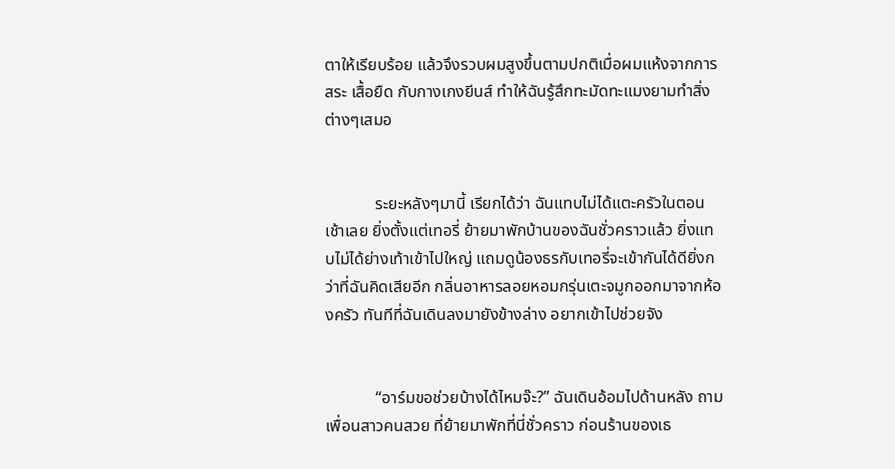ตาให้เรียบร้อย แล้วจึงรวบผมสูงขึ้นตามปกติเมื่อผมแห้งจากการสระ เสื้อยืด กับกางเกงยีนส์ ทำให้ฉันรู้สึกทะมัดทะแมงยามทำสิ่งต่างๆเสมอ


            ระยะหลังๆมานี้ เรียกได้ว่า ฉันแทบไม่ได้แตะครัวในตอนเช้าเลย ยิ่งตั้งแต่เทอรี่ ย้ายมาพักบ้านของฉันชั่วคราวแล้ว ยิ่งแทบไม่ได้ย่างเท้าเข้าไปใหญ่ แถมดูน้องธรกับเทอรี่จะเข้ากันได้ดียิ่งกว่าที่ฉันคิดเสียอีก กลิ่นอาหารลอยหอมกรุ่นเตะจมูกออกมาจากห้องครัว ทันทีที่ฉันเดินลงมายังข้างล่าง อยากเข้าไปช่วยจัง


            “อาร์มขอช่วยบ้างได้ไหมจ๊ะ?” ฉันเดินอ้อมไปด้านหลัง ถามเพื่อนสาวคนสวย ที่ย้ายมาพักที่นี่ชั่วคราว ก่อนร้านของเธ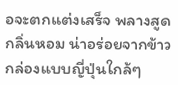อจะตกแต่งเสร็จ พลางสูดกลิ่นหอม น่าอร่อยจากข้าวกล่องแบบญี่ปุ่นใกล้ๆ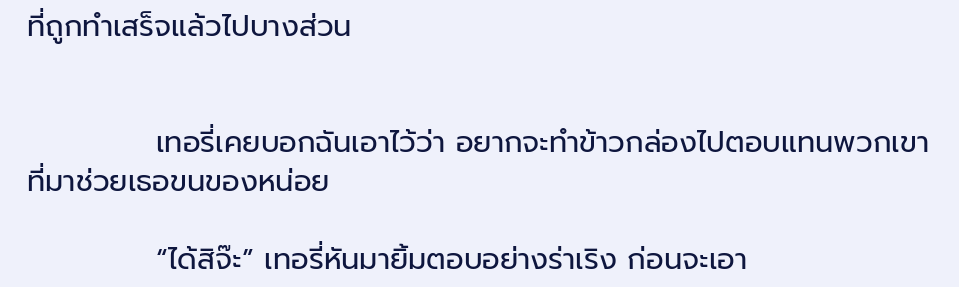ที่ถูกทำเสร็จแล้วไปบางส่วน


            เทอรี่เคยบอกฉันเอาไว้ว่า อยากจะทำข้าวกล่องไปตอบแทนพวกเขา ที่มาช่วยเธอขนของหน่อย

            “ได้สิจ๊ะ” เทอรี่หันมายิ้มตอบอย่างร่าเริง ก่อนจะเอา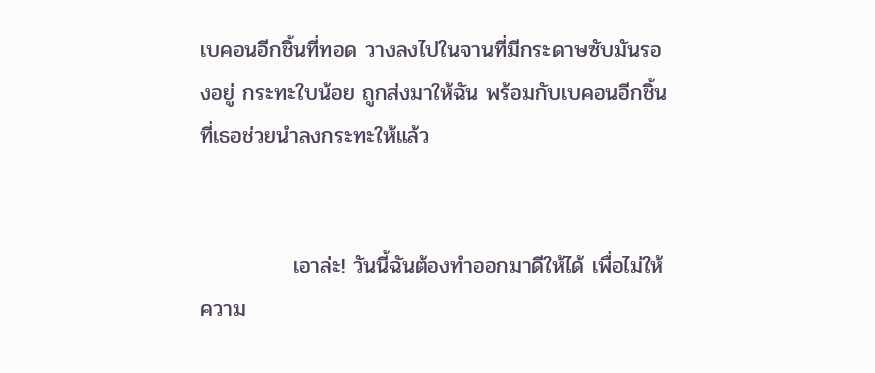เบคอนอีกชิ้นที่ทอด วางลงไปในจานที่มีกระดาษซับมันรองอยู่ กระทะใบน้อย ถูกส่งมาให้ฉัน พร้อมกับเบคอนอีกชิ้นที่เธอช่วยนำลงกระทะให้แล้ว


            เอาล่ะ! วันนี้ฉันต้องทำออกมาดีให้ได้ เพื่อไม่ให้ความ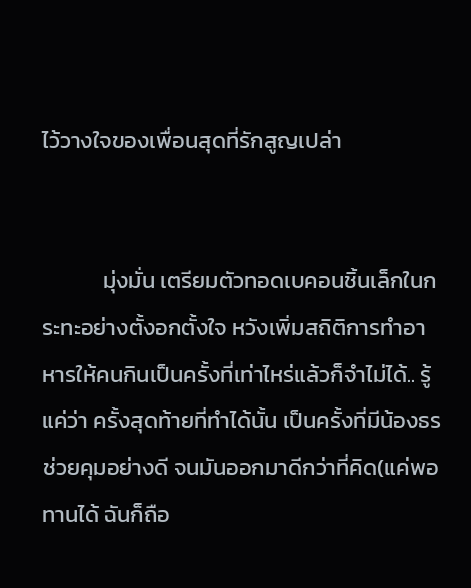ไว้วางใจของเพื่อนสุดที่รักสูญเปล่า


            มุ่งมั่น เตรียมตัวทอดเบคอนชิ้นเล็กในกระทะอย่างตั้งอกตั้งใจ หวังเพิ่มสถิติการทำอาหารให้คนกินเป็นครั้งที่เท่าไหร่แล้วก็จำไม่ได้.. รู้แค่ว่า ครั้งสุดท้ายที่ทำได้นั้น เป็นครั้งที่มีน้องธรช่วยคุมอย่างดี จนมันออกมาดีกว่าที่คิด(แค่พอทานได้ ฉันก็ถือ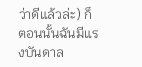ว่าดีแล้วล่ะ) ก็ตอนนั้นฉันมีแรงบันดาล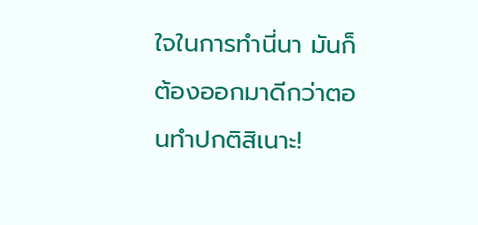ใจในการทำนี่นา มันก็ต้องออกมาดีกว่าตอนทำปกติสิเนาะ!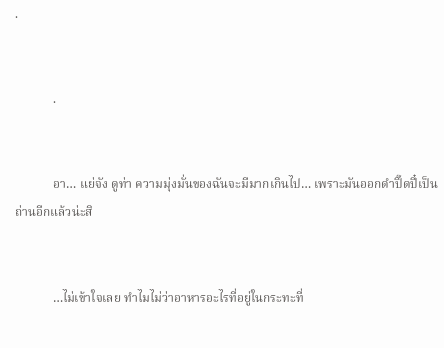.


            .


            อา… แย่จัง ดูท่า ความมุ่งมั่นของฉันจะมีมากเกินไป… เพราะมันออกดำปิ๊ดปี๋เป็นถ่านอีกแล้วน่ะสิ


            …ไม่เข้าใจเลย ทำไมไม่ว่าอาหารอะไรที่อยู่ในกระทะที่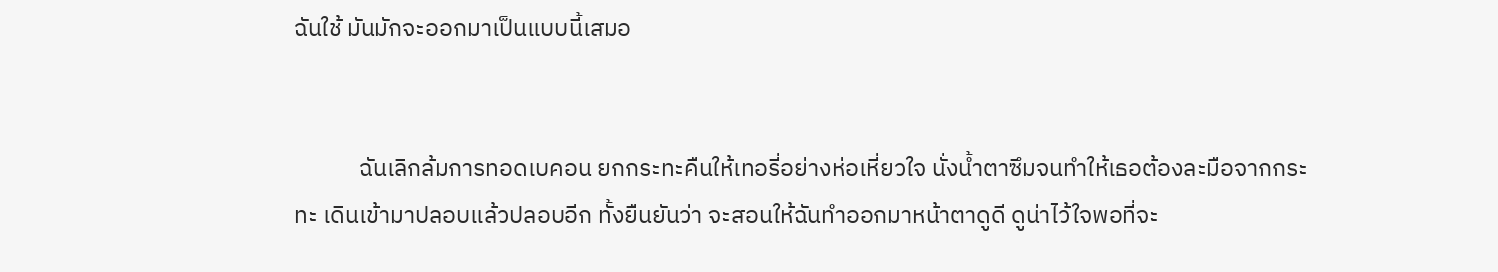ฉันใช้ มันมักจะออกมาเป็นแบบนี้เสมอ


            ฉันเลิกล้มการทอดเบคอน ยกกระทะคืนให้เทอรี่อย่างห่อเหี่ยวใจ นั่งน้ำตาซึมจนทำให้เธอต้องละมือจากกระทะ เดินเข้ามาปลอบแล้วปลอบอีก ทั้งยืนยันว่า จะสอนให้ฉันทำออกมาหน้าตาดูดี ดูน่าไว้ใจพอที่จะ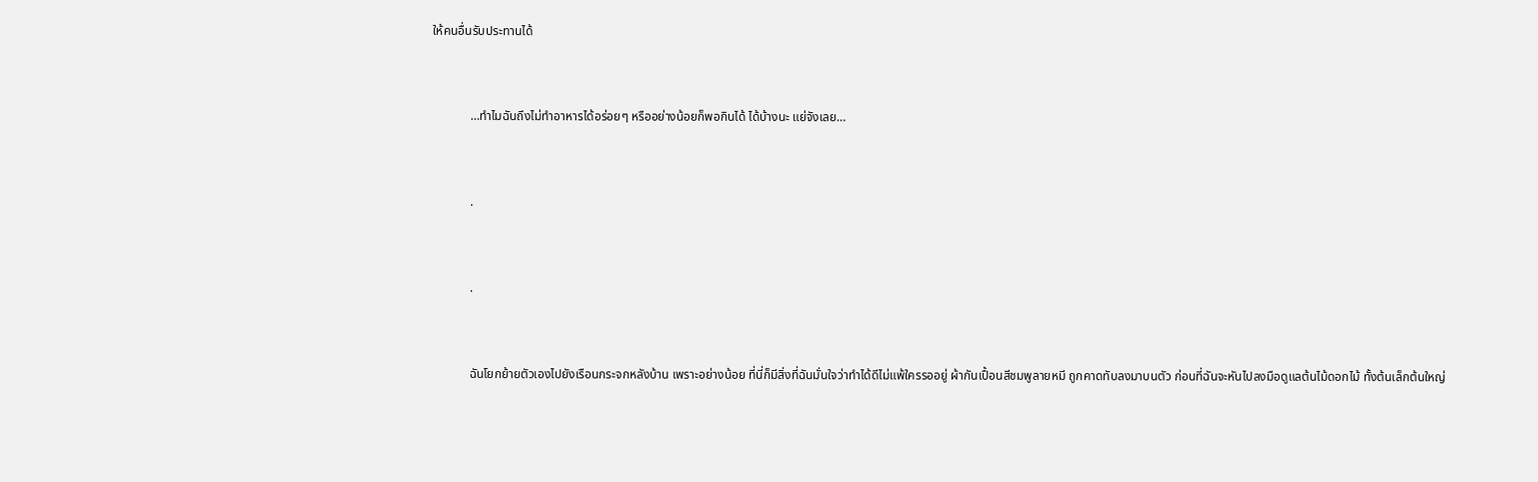ให้คนอื่นรับประทานได้


            …ทำไมฉันถึงไม่ทำอาหารได้อร่อยๆ หรืออย่างน้อยก็พอกินได้ ได้บ้างนะ แย่จังเลย…


            .


            .


            ฉันโยกย้ายตัวเองไปยังเรือนกระจกหลังบ้าน เพราะอย่างน้อย ที่นี่ก็มีสิ่งที่ฉันมั่นใจว่าทำได้ดีไม่แพ้ใครรออยู่ ผ้ากันเปื้อนสีชมพูลายหมี ถูกคาดทับลงมาบนตัว ก่อนที่ฉันจะหันไปลงมือดูแลต้นไม้ดอกไม้ ทั้งต้นเล็กต้นใหญ่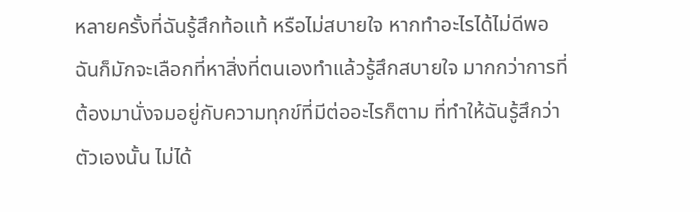หลายครั้งที่ฉันรู้สึกท้อแท้ หรือไม่สบายใจ หากทำอะไรได้ไม่ดีพอ ฉันก็มักจะเลือกที่หาสิ่งที่ตนเองทำแล้วรู้สึกสบายใจ มากกว่าการที่ต้องมานั่งจมอยู่กับความทุกข์ที่มีต่ออะไรก็ตาม ที่ทำให้ฉันรู้สึกว่าตัวเองนั้น ไม่ได้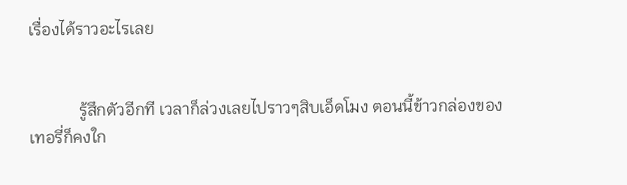เรื่องได้ราวอะไรเลย


            รู้สึกตัวอีกที เวลาก็ล่วงเลยไปราวๆสิบเอ็ดโมง ตอนนี้ข้าวกล่องของเทอรี่ก็คงใก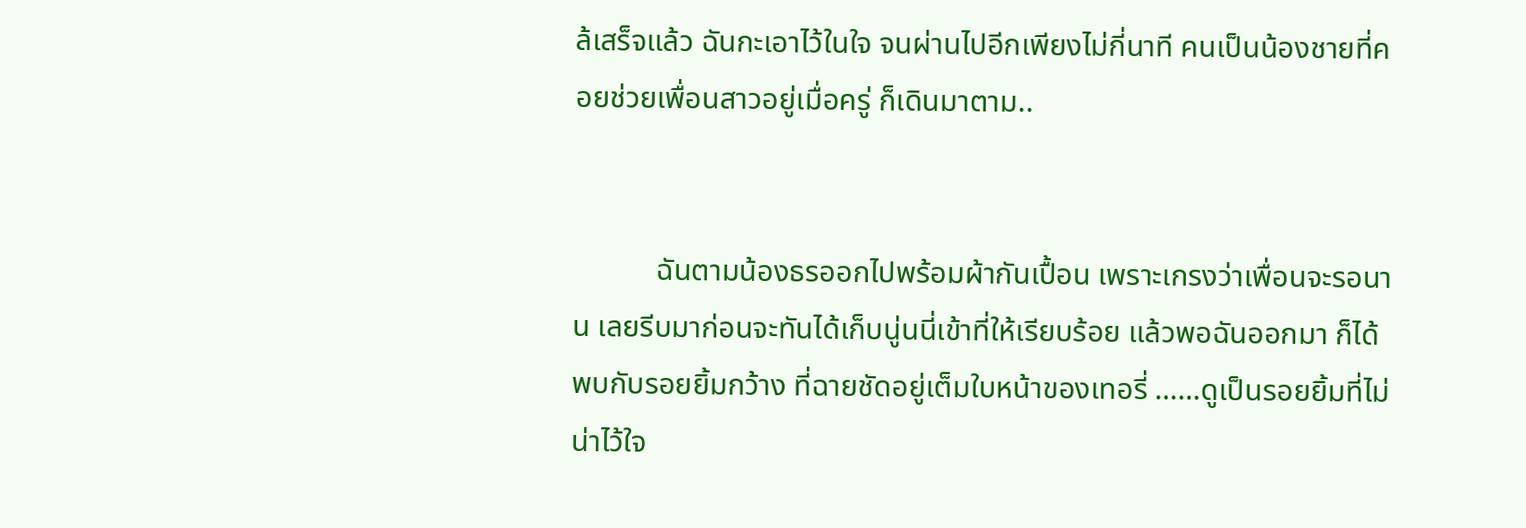ล้เสร็จแล้ว ฉันกะเอาไว้ในใจ จนผ่านไปอีกเพียงไม่กี่นาที คนเป็นน้องชายที่คอยช่วยเพื่อนสาวอยู่เมื่อครู่ ก็เดินมาตาม..


           ฉันตามน้องธรออกไปพร้อมผ้ากันเปื้อน เพราะเกรงว่าเพื่อนจะรอนาน เลยรีบมาก่อนจะทันได้เก็บนู่นนี่เข้าที่ให้เรียบร้อย แล้วพอฉันออกมา ก็ได้พบกับรอยยิ้มกว้าง ที่ฉายชัดอยู่เต็มใบหน้าของเทอรี่ ……ดูเป็นรอยยิ้มที่ไม่น่าไว้ใจ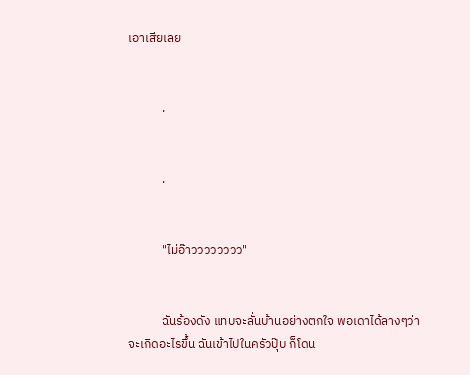เอาเสียเลย


            .


            .


            "ไม่อ๊าวววววววว"


            ฉันร้องดัง แทบจะลั่นบ้านอย่างตกใจ พอเดาได้ลางๆว่าจะเกิดอะไรขึ้น ฉันเข้าไปในครัวปุ๊บ ก็โดน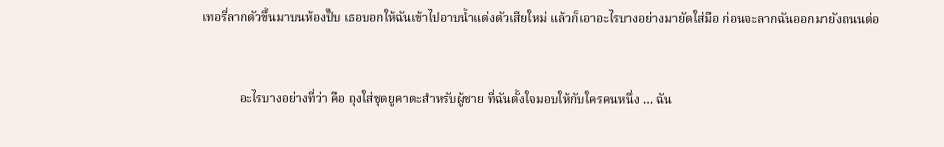เทอรี่ลากตัวขึ้นมาบนห้องปั๊บ เธอบอกให้ฉันเข้าไปอาบน้ำแต่งตัวเสียใหม่ แล้วก็เอาอะไรบางอย่างมายัดใส่มือ ก่อนจะลากฉันออกมายังถนนต่อ


            อะไรบางอย่างที่ว่า คือ ถุงใส่ชุดยูคาตะสำหรับผู้ชาย ที่ฉันตั้งใจมอบให้กับใครคนหนึ่ง … ฉัน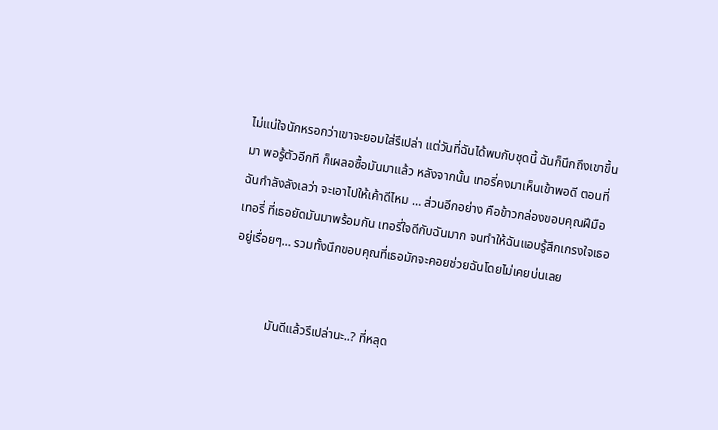ไม่แน่ใจนักหรอกว่าเขาจะยอมใส่รึเปล่า แต่วันที่ฉันได้พบกับชุดนี้ ฉันก็นึกถึงเขาขึ้นมา พอรู้ตัวอีกที ก็เผลอซื้อมันมาแล้ว หลังจากนั้น เทอรี่คงมาเห็นเข้าพอดี ตอนที่ฉันกำลังลังเลว่า จะเอาไปให้เค้าดีไหม … ส่วนอีกอย่าง คือข้าวกล่องขอบคุณฝีมือเทอรี่ ที่เธอยัดมันมาพร้อมกัน เทอรี่ใจดีกับฉันมาก จนทำให้ฉันแอบรู้สึกเกรงใจเธออยู่เรื่อยๆ… รวมทั้งนึกขอบคุณที่เธอมักจะคอยช่วยฉันโดยไม่เคยบ่นเลย


            มันดีแล้วรึเปล่านะ..? ที่หลุด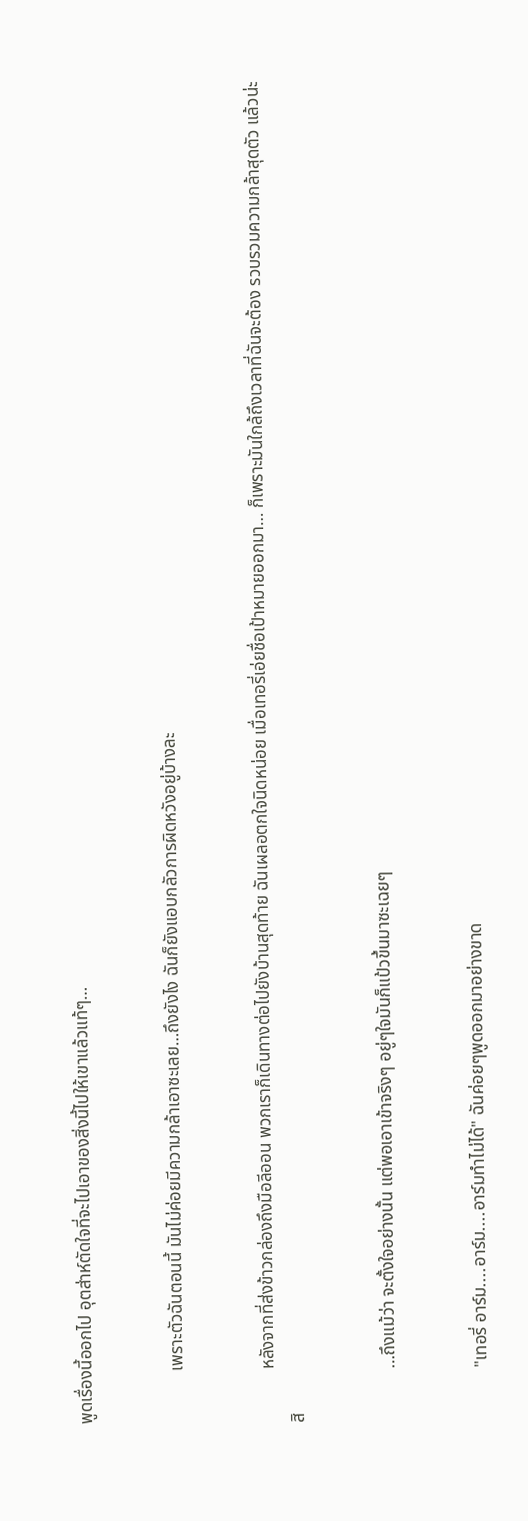พูดเรื่องนี้ออกไป อุตส่าห์ตัดใจที่จะไปเอาของสิ่งนี้ไปให้เขาแล้วแท้ๆ…


            เพราะตัวฉันตอนนี้ มันไม่ค่อยมีความกล้าเอาซะเลย…ถึงยังไง ฉันก็ยังแอบกลัวการผิดหวังอยู่บ้างละ


            หลังจากที่ส่งข้าวกล่องถึงมือลีออน พวกเราก็เดินทางต่อไปยังบ้านสุดท้าย ฉันเผลอตกใจนิดหน่อย เมื่อเทอรี่เอ่ยชื่อเป้าหมายออกมา… ก็เพราะมันใกล้ถึงเวลาที่ฉันจะต้อง รวบรวมความกล้าสุดตัว แล้วน่ะสิ


            …ถึงแม้ว่า จะตั้งใจอย่างนั้น แต่พอเอาเข้าจริงๆ อยู่ๆใจมันก็แป้วขึ้นมาซะเฉยๆ


            "เทอรี่ อาร์ม....อาร์ม....อาร์มทำไม่ได้" ฉันค่อยๆพูดออกมาอย่างขาด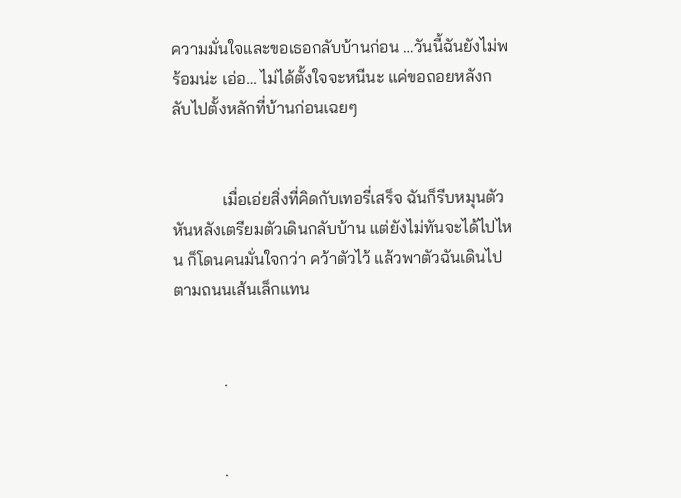ความมั่นใจและขอเธอกลับบ้านก่อน …วันนี้ฉันยังไม่พร้อมน่ะ เอ่อ… ไม่ได้ตั้งใจจะหนีนะ แค่ขอถอยหลังกลับไปตั้งหลักที่บ้านก่อนเฉยๆ


            เมื่อเอ่ยสิ่งที่คิดกับเทอรี่เสร็จ ฉันก็รีบหมุนตัว หันหลังเตรียมตัวเดินกลับบ้าน แต่ยังไม่ทันจะได้ไปไหน ก็โดนคนมั่นใจกว่า คว้าตัวไว้ แล้วพาตัวฉันเดินไปตามถนนเส้นเล็กแทน


            .


            .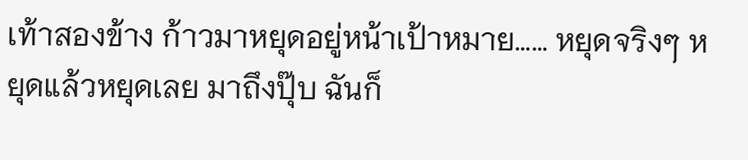เท้าสองข้าง ก้าวมาหยุดอยู่หน้าเป้าหมาย…… หยุดจริงๆ หยุดแล้วหยุดเลย มาถึงปุ๊บ ฉันก็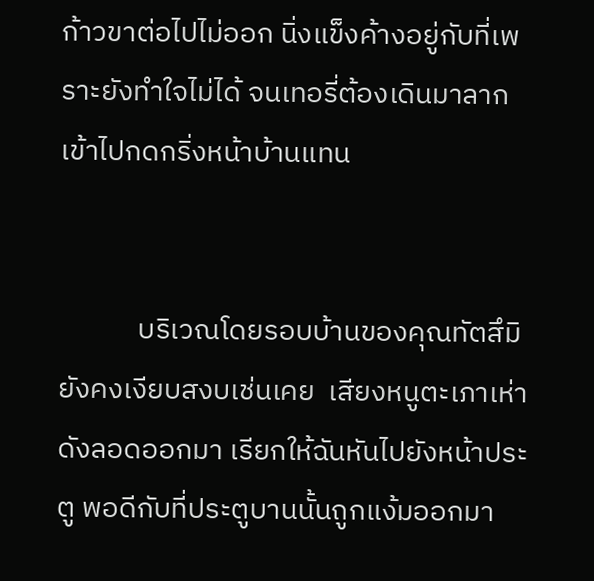ก้าวขาต่อไปไม่ออก นิ่งแข็งค้างอยู่กับที่เพราะยังทำใจไม่ได้ จนเทอรี่ต้องเดินมาลากเข้าไปกดกริ่งหน้าบ้านแทน


            บริเวณโดยรอบบ้านของคุณทัตสึมิ ยังคงเงียบสงบเช่นเคย  เสียงหนูตะเภาเห่าดังลอดออกมา เรียกให้ฉันหันไปยังหน้าประตู พอดีกับที่ประตูบานนั้นถูกแง้มออกมา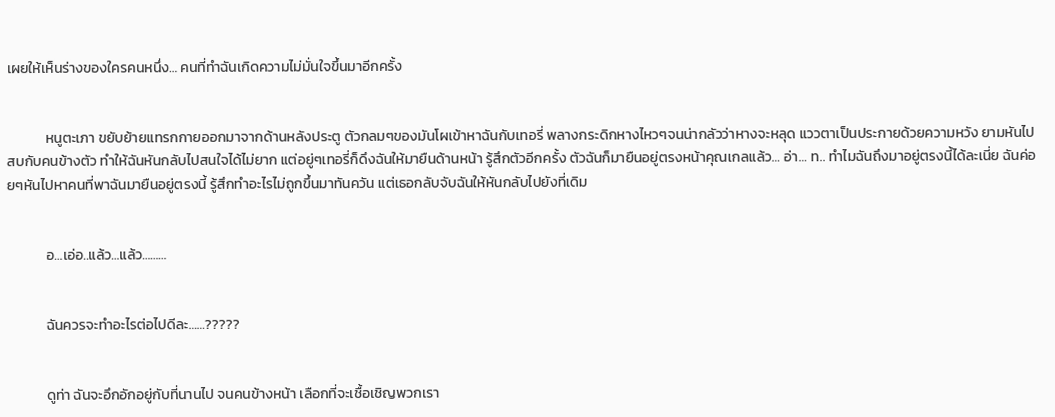เผยให้เห็นร่างของใครคนหนึ่ง… คนที่ทำฉันเกิดความไม่มั่นใจขึ้นมาอีกครั้ง


            หนูตะเภา ขยับย้ายแทรกกายออกมาจากด้านหลังประตู ตัวกลมๆของมันโผเข้าหาฉันกับเทอรี่ พลางกระดิกหางไหวๆจนน่ากลัวว่าหางจะหลุด แววตาเป็นประกายด้วยความหวัง ยามหันไปสบกับคนข้างตัว ทำให้ฉันหันกลับไปสนใจได้ไม่ยาก แต่อยู่ๆเทอรี่ก็ดึงฉันให้มายืนด้านหน้า รู้สึกตัวอีกครั้ง ตัวฉันก็มายืนอยู่ตรงหน้าคุณเกลแล้ว… อ่า… ท.. ทำไมฉันถึงมาอยู่ตรงนี้ได้ละเนี่ย ฉันค่อยๆหันไปหาคนที่พาฉันมายืนอยู่ตรงนี้ รู้สึกทำอะไรไม่ถูกขึ้นมาทันควัน แต่เธอกลับจับฉันให้หันกลับไปยังที่เดิม


            อ…เอ่อ..แล้ว…แล้ว………


            ฉันควรจะทำอะไรต่อไปดีละ……?????


            ดูท่า ฉันจะอึกอักอยู่กับที่นานไป จนคนข้างหน้า เลือกที่จะเชื้อเชิญพวกเรา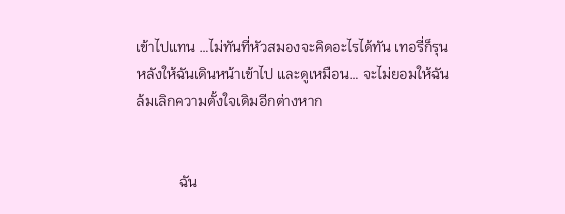เข้าไปแทน …ไม่ทันที่หัวสมองจะคิดอะไรได้ทัน เทอรี่ก็รุนหลังให้ฉันเดินหน้าเข้าไป และดูเหมือน… จะไม่ยอมให้ฉันล้มเลิกความตั้งใจเดิมอีกต่างหาก


            ฉัน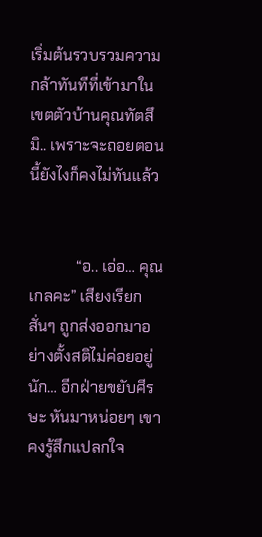เริ่มต้นรวบรวมความกล้าทันทีที่เข้ามาในเขตตัวบ้านคุณทัตสึมิ.. เพราะจะถอยตอนนี้ยังไงก็คงไม่ทันแล้ว


            “อ.. เอ่อ… คุณเกลคะ” เสียงเรียกสั่นๆ ถูกส่งออกมาอย่างตั้งสติไม่ค่อยอยู่นัก… อีกฝ่ายขยับศีรษะ หันมาหน่อยๆ เขาคงรู้สึกแปลกใจ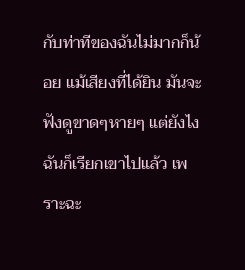กับท่าทีของฉันไม่มากก็น้อย แม้เสียงที่ได้ยิน มันจะฟังดูขาดๆหายๆ แต่ยังไงฉันก็เรียกเขาไปแล้ว เพราะฉะ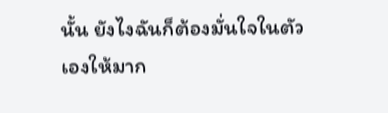นั้น ยังไงฉันก็ต้องมั่นใจในตัวเองให้มาก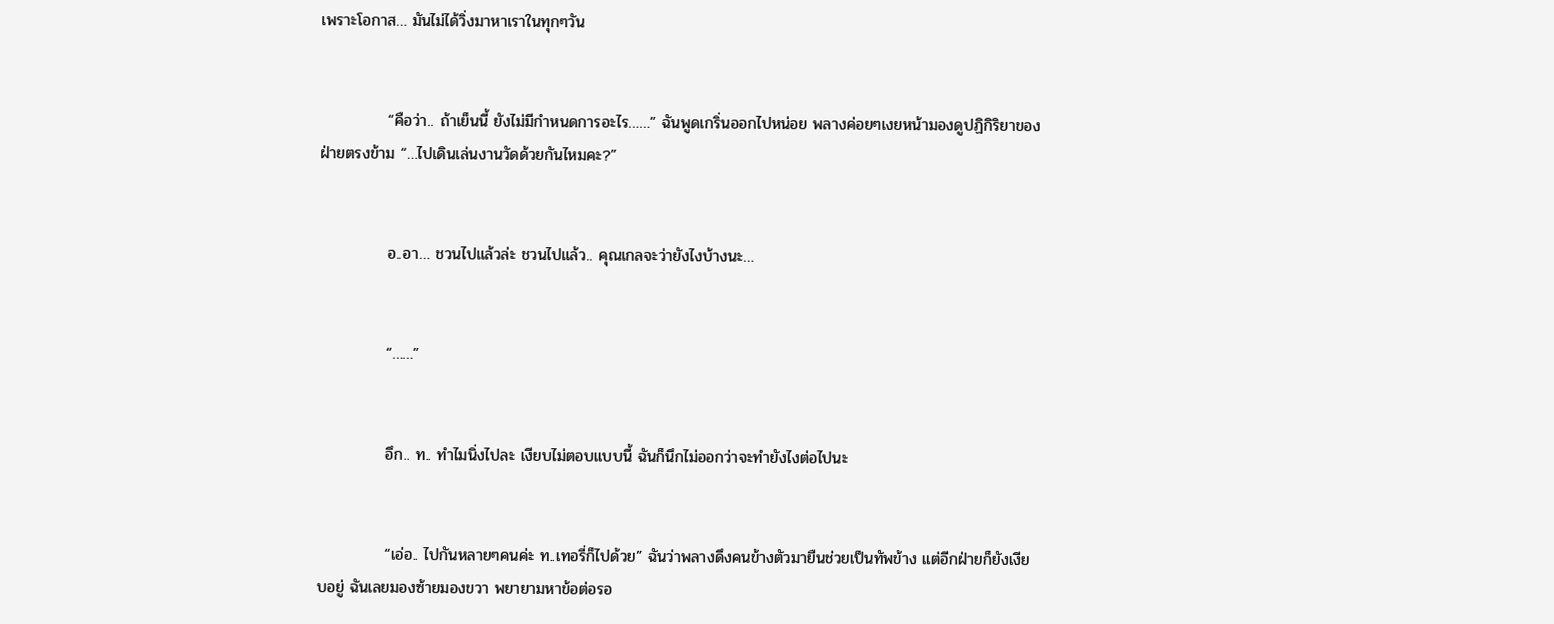เพราะโอกาส… มันไม่ได้วิ่งมาหาเราในทุกๆวัน


            “คือว่า.. ถ้าเย็นนี้ ยังไม่มีกำหนดการอะไร……” ฉันพูดเกริ่นออกไปหน่อย พลางค่อยๆเงยหน้ามองดูปฏิกิริยาของฝ่ายตรงข้าม “…ไปเดินเล่นงานวัดด้วยกันไหมคะ?”


            อ..อา… ชวนไปแล้วล่ะ ชวนไปแล้ว.. คุณเกลจะว่ายังไงบ้างนะ…


            “……”


            อึก.. ท.. ทำไมนิ่งไปละ เงียบไม่ตอบแบบนี้ ฉันก็นึกไม่ออกว่าจะทำยังไงต่อไปนะ


            “เอ่อ.. ไปกันหลายๆคนค่ะ ท..เทอรี่ก็ไปด้วย” ฉันว่าพลางดึงคนข้างตัวมายืนช่วยเป็นทัพข้าง แต่อีกฝ่ายก็ยังเงียบอยู่ ฉันเลยมองซ้ายมองขวา พยายามหาข้อต่อรอ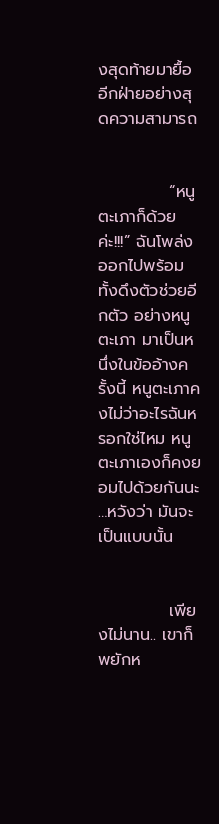งสุดท้ายมายื้ออีกฝ่ายอย่างสุดความสามารถ


            “หนูตะเภาก็ด้วยค่ะ!!!” ฉันโพล่งออกไปพร้อมทั้งดึงตัวช่วยอีกตัว อย่างหนูตะเภา มาเป็นหนึ่งในข้ออ้างครั้งนี้ หนูตะเภาคงไม่ว่าอะไรฉันหรอกใช่ไหม หนูตะเภาเองก็คงยอมไปด้วยกันนะ …หวังว่า มันจะเป็นแบบนั้น


            เพียงไม่นาน.. เขาก็พยักห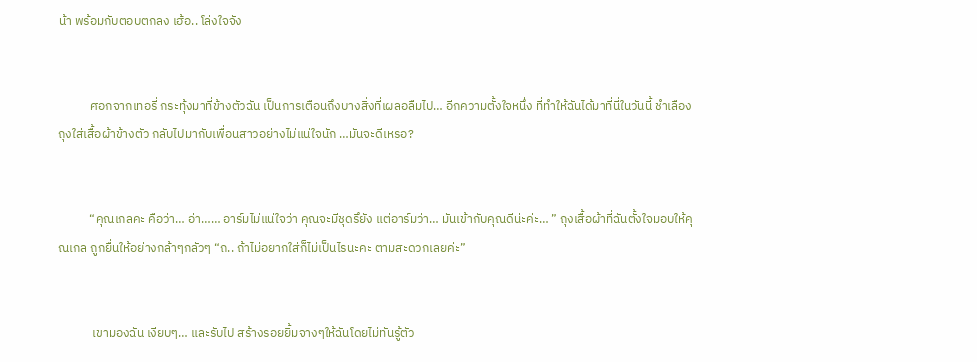น้า พร้อมกับตอบตกลง เฮ้อ.. โล่งใจจัง


           ศอกจากเทอรี่ กระทุ้งมาที่ข้างตัวฉัน เป็นการเตือนถึงบางสิ่งที่เผลอลืมไป… อีกความตั้งใจหนึ่ง ที่ทำให้ฉันได้มาที่นี่ในวันนี้ ชำเลืองถุงใส่เสื้อผ้าข้างตัว กลับไปมากับเพื่อนสาวอย่างไม่แน่ใจนัก …มันจะดีเหรอ?


           “คุณเกลคะ คือว่า… อ่า…… อาร์มไม่แน่ใจว่า คุณจะมีชุดรึยัง แต่อาร์มว่า… มันเข้ากับคุณดีน่ะค่ะ… ” ถุงเสื้อผ้าที่ฉันตั้งใจมอบให้คุณเกล ถูกยื่นให้อย่างกล้าๆกลัวๆ “ถ.. ถ้าไม่อยากใส่ก็ไม่เป็นไรนะคะ ตามสะดวกเลยค่ะ”


            เขามองฉัน เงียบๆ… และรับไป สร้างรอยยิ้มจางๆให้ฉันโดยไม่ทันรู้ตัว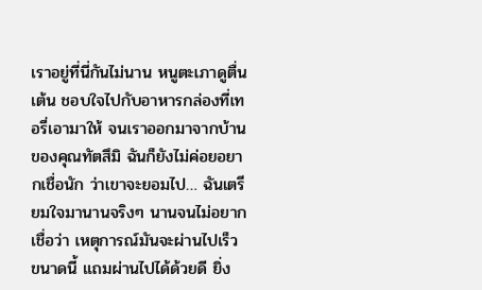เราอยู่ที่นี่กันไม่นาน หนูตะเภาดูตื่นเต้น ชอบใจไปกับอาหารกล่องที่เทอรี่เอามาให้ จนเราออกมาจากบ้านของคุณทัตสึมิ ฉันก็ยังไม่ค่อยอยากเชื่อนัก ว่าเขาจะยอมไป… ฉันเตรียมใจมานานจริงๆ นานจนไม่อยากเชื่อว่า เหตุการณ์มันจะผ่านไปเร็วขนาดนี้ แถมผ่านไปได้ด้วยดี ยิ่ง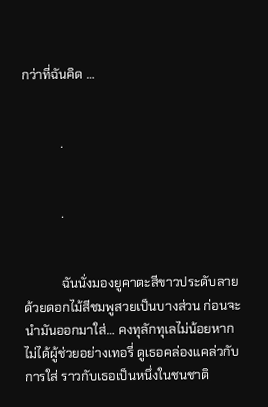กว่าที่ฉันคิด …


            .


            .


            ฉันนั่งมองยูคาตะสีขาวประดับลายด้วยดอกไม้สีชมพูสวยเป็นบางส่วน ก่อนจะนำมันออกมาใส่… คงทุลักทุเลไม่น้อยหากไม่ได้ผู้ช่วยอย่างเทอรี่ ดูเธอคล่องแคล่วกับการใส่ ราวกับเธอเป็นหนึ่งในชนชาติ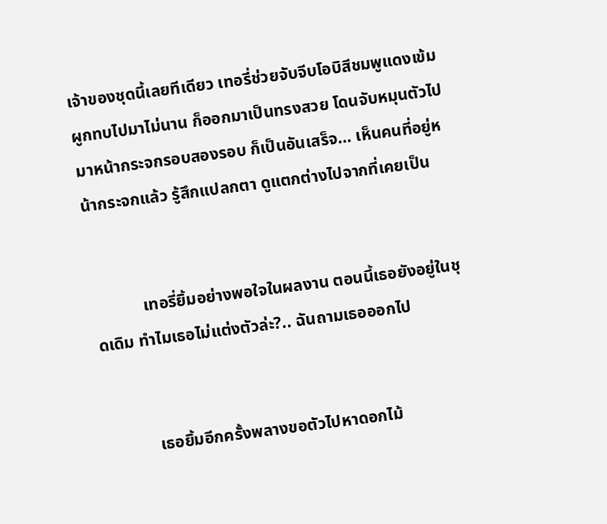เจ้าของชุดนี้เลยทีเดียว เทอรี่ช่วยจับจีบโอบิสีชมพูแดงเข้ม ผูกทบไปมาไม่นาน ก็ออกมาเป็นทรงสวย โดนจับหมุนตัวไปมาหน้ากระจกรอบสองรอบ ก็เป็นอันเสร็จ… เห็นคนที่อยู่หน้ากระจกแล้ว รู้สึกแปลกตา ดูแตกต่างไปจากที่เคยเป็น


            เทอรี่ยิ้มอย่างพอใจในผลงาน ตอนนี้เธอยังอยู่ในชุดเดิม ทำไมเธอไม่แต่งตัวล่ะ?.. ฉันถามเธอออกไป


            เธอยิ้มอีกครั้งพลางขอตัวไปหาดอกไม้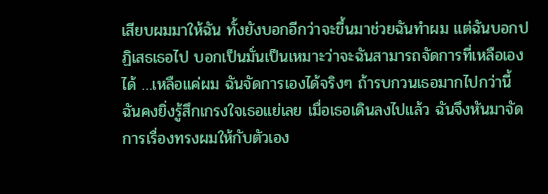เสียบผมมาให้ฉัน ทั้งยังบอกอีกว่าจะขึ้นมาช่วยฉันทำผม แต่ฉันบอกปฏิเสธเธอไป บอกเป็นมั่นเป็นเหมาะว่าจะฉันสามารถจัดการที่เหลือเองได้ …เหลือแค่ผม ฉันจัดการเองได้จริงๆ ถ้ารบกวนเธอมากไปกว่านี้ ฉันคงยิ่งรู้สึกเกรงใจเธอแย่เลย เมื่อเธอเดินลงไปแล้ว ฉันจึงหันมาจัดการเรื่องทรงผมให้กับตัวเอง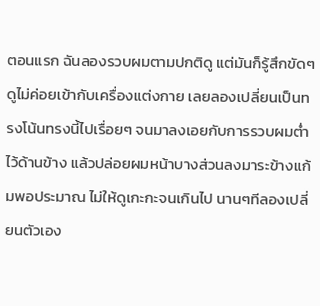ตอนแรก ฉันลองรวบผมตามปกติดู แต่มันก็รู้สึกขัดๆ ดูไม่ค่อยเข้ากับเครื่องแต่งกาย เลยลองเปลี่ยนเป็นทรงโน้นทรงนี้ไปเรื่อยๆ จนมาลงเอยกับการรวบผมต่ำไว้ด้านข้าง แล้วปล่อยผมหน้าบางส่วนลงมาระข้างแก้มพอประมาณ ไม่ให้ดูเกะกะจนเกินไป นานๆทีลองเปลี่ยนตัวเอง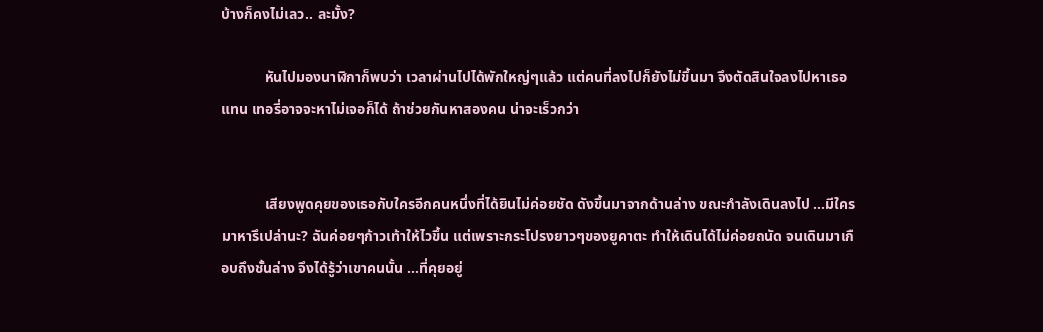บ้างก็คงไม่เลว.. ละมั้ง?

            หันไปมองนาฬิกาก็พบว่า เวลาผ่านไปได้พักใหญ่ๆแล้ว แต่คนที่ลงไปก็ยังไม่ขึ้นมา จึงตัดสินใจลงไปหาเธอแทน เทอรี่อาจจะหาไม่เจอก็ได้ ถ้าช่วยกันหาสองคน น่าจะเร็วกว่า


            เสียงพูดคุยของเธอกับใครอีกคนหนึ่งที่ได้ยินไม่ค่อยชัด ดังขึ้นมาจากด้านล่าง ขณะกำลังเดินลงไป …มีใครมาหารึเปล่านะ? ฉันค่อยๆก้าวเท้าให้ไวขึ้น แต่เพราะกระโปรงยาวๆของยูคาตะ ทำให้เดินได้ไม่ค่อยถนัด จนเดินมาเกือบถึงชั้นล่าง จึงได้รู้ว่าเขาคนนั้น …ที่คุยอยู่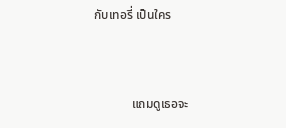กับเทอรี่ เป็นใคร


            แถมดูเธอจะ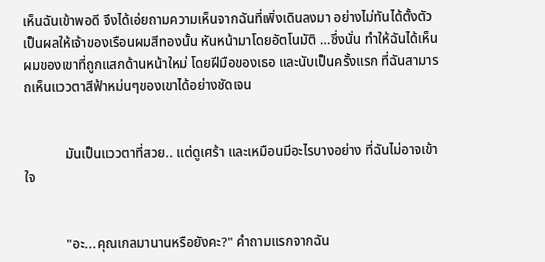เห็นฉันเข้าพอดี จึงได้เอ่ยถามความเห็นจากฉันที่เพิ่งเดินลงมา อย่างไม่ทันได้ตั้งตัว เป็นผลให้เจ้าของเรือนผมสีทองนั้น หันหน้ามาโดยอัตโนมัติ …ซึ่งนั่น ทำให้ฉันได้เห็นผมของเขาที่ถูกแสกด้านหน้าใหม่ โดยฝีมือของเธอ และนับเป็นครั้งแรก ที่ฉันสามารถเห็นแววตาสีฟ้าหม่นๆของเขาได้อย่างชัดเจน


            มันเป็นแววตาที่สวย.. แต่ดูเศร้า และเหมือนมีอะไรบางอย่าง ที่ฉันไม่อาจเข้าใจ


            "อะ...คุณเกลมานานหรือยังคะ?" คำถามแรกจากฉัน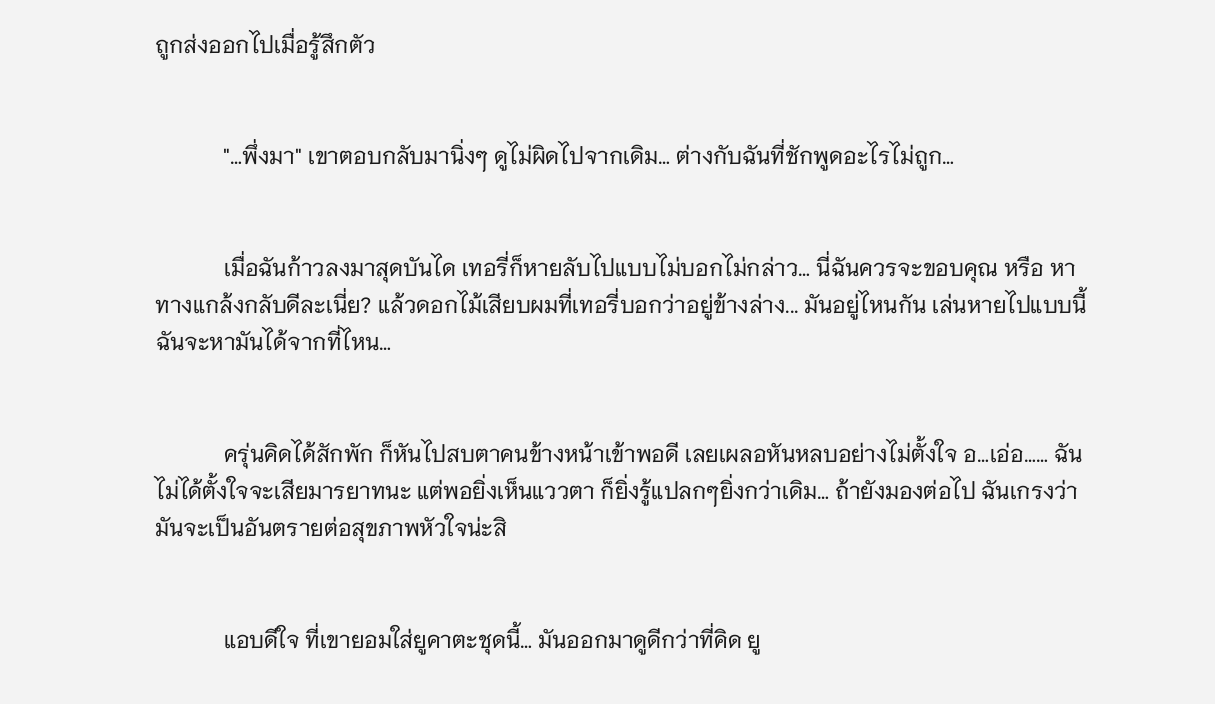ถูกส่งออกไปเมื่อรู้สึกตัว


            "…พึ่งมา" เขาตอบกลับมานิ่งๆ ดูไม่ผิดไปจากเดิม… ต่างกับฉันที่ชักพูดอะไรไม่ถูก…


            เมื่อฉันก้าวลงมาสุดบันได เทอรี่ก็หายลับไปแบบไม่บอกไม่กล่าว… นี่ฉันควรจะขอบคุณ หรือ หาทางแกล้งกลับดีละเนี่ย? แล้วดอกไม้เสียบผมที่เทอรี่บอกว่าอยู่ข้างล่าง... มันอยู่ไหนกัน เล่นหายไปแบบนี้ ฉันจะหามันได้จากที่ไหน…


            ครุ่นคิดได้สักพัก ก็หันไปสบตาคนข้างหน้าเข้าพอดี เลยเผลอหันหลบอย่างไม่ตั้งใจ อ…เอ่อ…… ฉันไม่ได้ตั้งใจจะเสียมารยาทนะ แต่พอยิ่งเห็นแววตา ก็ยิ่งรู้แปลกๆยิ่งกว่าเดิม… ถ้ายังมองต่อไป ฉันเกรงว่ามันจะเป็นอันตรายต่อสุขภาพหัวใจน่ะสิ


            แอบดีใจ ที่เขายอมใส่ยูคาตะชุดนี้… มันออกมาดูดีกว่าที่คิด ยู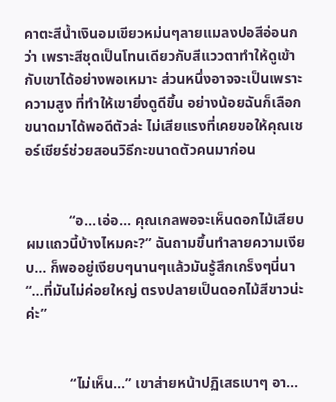คาตะสีน้ำเงินอมเขียวหม่นๆลายแมลงปอสีอ่อนกว่า เพราะสีชุดเป็นโทนเดียวกับสีแววตาทำให้ดูเข้ากับเขาได้อย่างพอเหมาะ ส่วนหนึ่งอาจจะเป็นเพราะความสูง ที่ทำให้เขายิ่งดูดีขึ้น อย่างน้อยฉันก็เลือกขนาดมาได้พอดีตัวล่ะ ไม่เสียแรงที่เคยขอให้คุณเชอร์เชียร์ช่วยสอนวิธีกะขนาดตัวคนมาก่อน


            “อ…เอ่อ… คุณเกลพอจะเห็นดอกไม้เสียบผมแถวนี้บ้างไหมคะ?” ฉันถามขึ้นทำลายความเงียบ… ก็พออยู่เงียบๆนานๆแล้วมันรู้สึกเกร็งๆนี่นา “…ที่มันไม่ค่อยใหญ่ ตรงปลายเป็นดอกไม้สีขาวน่ะค่ะ”


            “ไม่เห็น…” เขาส่ายหน้าปฏิเสธเบาๆ อา…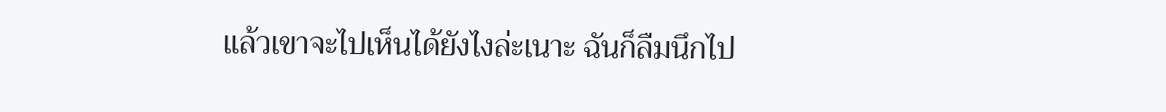แล้วเขาจะไปเห็นได้ยังไงล่ะเนาะ ฉันก็ลืมนึกไป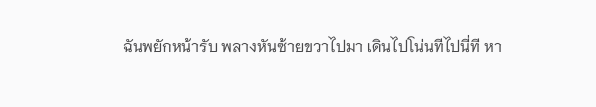ฉันพยักหน้ารับ พลางหันซ้ายขวาไปมา เดินไปโน่นทีไปนี่ที หา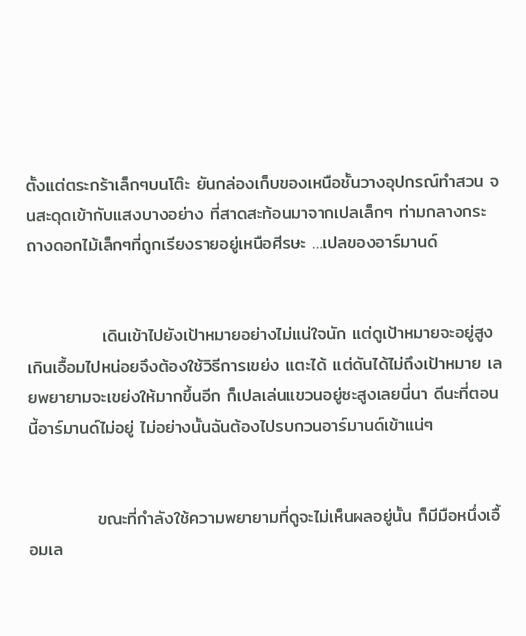ตั้งแต่ตระกร้าเล็กๆบนโต๊ะ ยันกล่องเก็บของเหนือชั้นวางอุปกรณ์ทำสวน จนสะดุดเข้ากับแสงบางอย่าง ที่สาดสะท้อนมาจากเปลเล็กๆ ท่ามกลางกระถางดอกไม้เล็กๆที่ถูกเรียงรายอยู่เหนือศีรษะ …เปลของอาร์มานด์


            เดินเข้าไปยังเป้าหมายอย่างไม่แน่ใจนัก แต่ดูเป้าหมายจะอยู่สูงเกินเอื้อมไปหน่อยจึงต้องใช้วิธีการเขย่ง แตะได้ แต่ดันได้ไม่ถึงเป้าหมาย เลยพยายามจะเขย่งให้มากขึ้นอีก ก็เปลเล่นแขวนอยู่ซะสูงเลยนี่นา ดีนะที่ตอนนี้อาร์มานด์ไม่อยู่ ไม่อย่างนั้นฉันต้องไปรบกวนอาร์มานด์เข้าแน่ๆ


           ขณะที่กำลังใช้ความพยายามที่ดูจะไม่เห็นผลอยู่นั้น ก็มีมือหนึ่งเอื้อมเล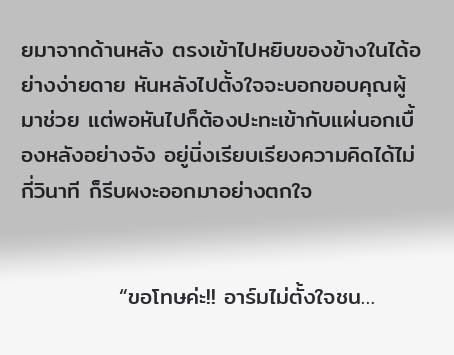ยมาจากด้านหลัง ตรงเข้าไปหยิบของข้างในได้อย่างง่ายดาย หันหลังไปตั้งใจจะบอกขอบคุณผู้มาช่วย แต่พอหันไปก็ต้องปะทะเข้ากับแผ่นอกเบื้องหลังอย่างจัง อยู่นิ่งเรียบเรียงความคิดได้ไม่กี่วินาที ก็รีบผงะออกมาอย่างตกใจ


            “ขอโทษค่ะ!! อาร์มไม่ตั้งใจชน…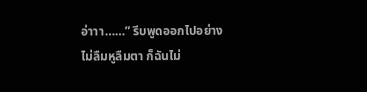อ่าาา……” รีบพูดออกไปอย่างไม่ลืมหูลืมตา ก็ฉันไม่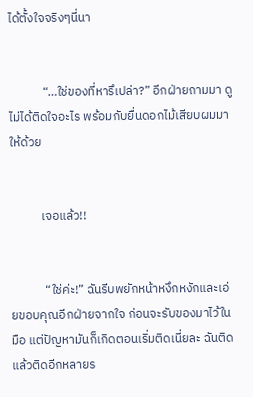ได้ตั้งใจจริงๆนี่นา


            “…ใช่ของที่หารึเปล่า?” อีกฝ่ายถามมา ดูไม่ได้ติดใจอะไร พร้อมกับยื่นดอกไม้เสียบผมมาให้ด้วย


           เจอแล้ว!!


            “ใช่ค่ะ!” ฉันรีบพยักหน้าหงึกหงักและเอ่ยขอบคุณอีกฝ่ายจากใจ ก่อนจะรับของมาไว้ในมือ แต่ปัญหามันก็เกิดตอนเริ่มติดเนี่ยละ ฉันติดแล้วติดอีกหลายร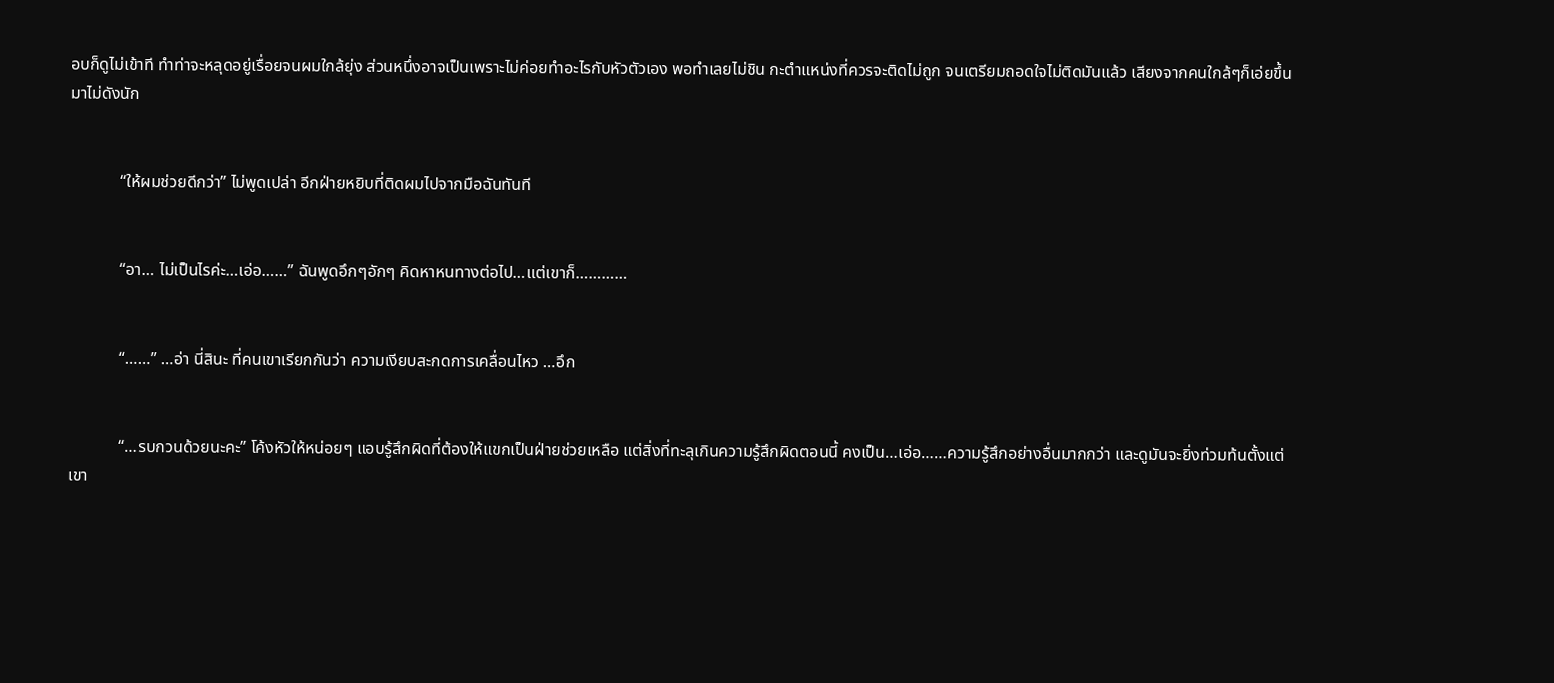อบก็ดูไม่เข้าที ทำท่าจะหลุดอยู่เรื่อยจนผมใกล้ยุ่ง ส่วนหนึ่งอาจเป็นเพราะไม่ค่อยทำอะไรกับหัวตัวเอง พอทำเลยไม่ชิน กะตำแหน่งที่ควรจะติดไม่ถูก จนเตรียมถอดใจไม่ติดมันแล้ว เสียงจากคนใกล้ๆก็เอ่ยขึ้นมาไม่ดังนัก


            “ให้ผมช่วยดีกว่า” ไม่พูดเปล่า อีกฝ่ายหยิบที่ติดผมไปจากมือฉันทันที


            “อา… ไม่เป็นไรค่ะ…เอ่อ……” ฉันพูดอึกๆอักๆ คิดหาหนทางต่อไป…แต่เขาก็…………


            “……” …อ่า นี่สินะ ที่คนเขาเรียกกันว่า ความเงียบสะกดการเคลื่อนไหว …อึก


            “…รบกวนด้วยนะคะ” โค้งหัวให้หน่อยๆ แอบรู้สึกผิดที่ต้องให้แขกเป็นฝ่ายช่วยเหลือ แต่สิ่งที่ทะลุเกินความรู้สึกผิดตอนนี้ คงเป็น…เอ่อ……ความรู้สึกอย่างอื่นมากกว่า และดูมันจะยิ่งท่วมท้นตั้งแต่เขา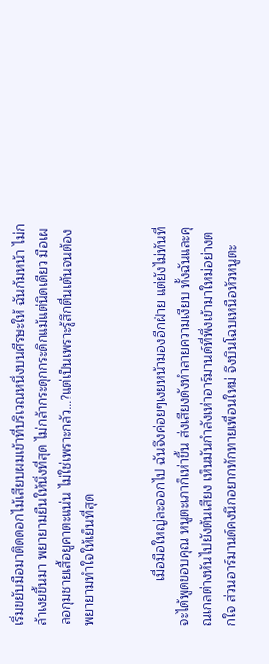เริ่มขยับมือมาติดดอกไม้เสียบผมเข้าที่บริเวณหนึ่งบนศีรษะให้ ฉันก้มหน้า ไม่กล้าเงยขึ้นมา พยายามยืนให้นิ่งที่สุด ไม่กล้ากระดุกกระดิกแม้แต่นิดเดียว มือเผลอกุมชายเสื้อยูคาตะแน่น ไม่ใช่เพราะกลัว…?แต่เป็นเพราะรู้สึกตื่นเต้นจนต้องพยายามทำใจให้เย็นที่สุด


            เมื่อมือใหญ่ละออกไป ฉันจึงค่อยๆเงยหน้ามองอีกฝ่าย แต่ยังไม่ทันที่จะได้พูดขอบคุณ หนูตะเภาก็เห่าขึ้น ส่งเสียงดังทำลายความเงียบ ทั้งฉันและคุณเกลต่างหันไปยังต้นเสียง เห็นมันกำลังเห่าอาร์มานด์ที่พึ่งเข้ามาใหม่อย่างตกใจ ส่วนอาร์มานด์คงนึกอยากทักทายเพื่อนใหม่ จึงบินโฉบเหนือหัวหนูตะ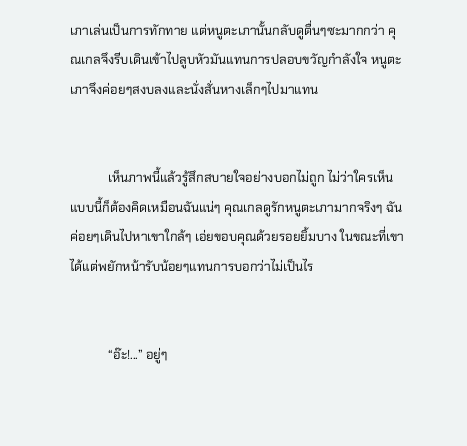เภาเล่นเป็นการทักทาย แต่หนูตะเภานั้นกลับดูตื่นๆซะมากกว่า คุณเกลจึงรีบเดินเข้าไปลูบหัวมันแทนการปลอบขวัญกำลังใจ หนูตะเภาจึงค่อยๆสงบลงและนั่งสั่นหางเล็กๆไปมาแทน


            เห็นภาพนี้แล้วรู้สึกสบายใจอย่างบอกไม่ถูก ไม่ว่าใครเห็นแบบนี้ก็ต้องคิดเหมือนฉันแน่ๆ คุณเกลดูรักหนูตะเภามากจริงๆ ฉันค่อยๆเดินไปหาเขาใกล้ๆ เอ่ยขอบคุณด้วยรอยยิ้มบาง ในขณะที่เขาได้แต่พยักหน้ารับน้อยๆแทนการบอกว่าไม่เป็นไร


            “อ๊ะ!...” อยู่ๆ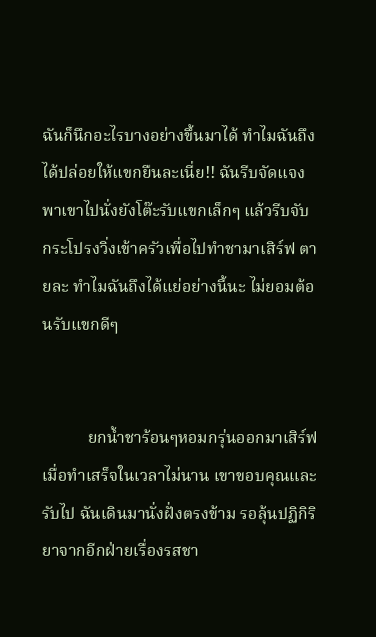ฉันก็นึกอะไรบางอย่างขึ้นมาได้ ทำไมฉันถึงได้ปล่อยให้แขกยืนละเนี่ย!! ฉันรีบจัดแจงพาเขาไปนั่งยังโต๊ะรับแขกเล็กๆ แล้วรีบจับกระโปรงวิ่งเข้าครัวเพื่อไปทำชามาเสิร์ฟ ตายละ ทำไมฉันถึงได้แย่อย่างนี้นะ ไม่ยอมต้อนรับแขกดีๆ


           ยกน้ำชาร้อนๆหอมกรุ่นออกมาเสิร์ฟเมื่อทำเสร็จในเวลาไม่นาน เขาขอบคุณและรับไป ฉันเดินมานั่งฝั่งตรงข้าม รอลุ้นปฏิกิริยาจากอีกฝ่ายเรื่องรสชา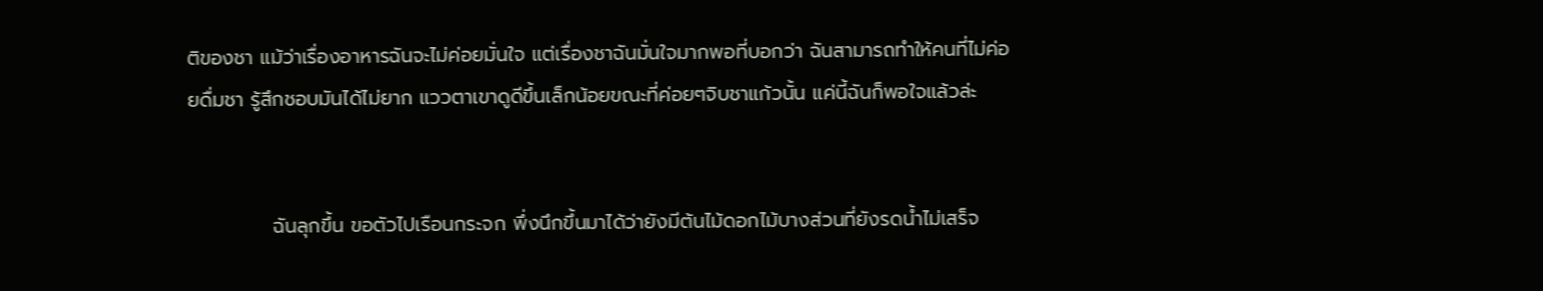ติของชา แม้ว่าเรื่องอาหารฉันจะไม่ค่อยมั่นใจ แต่เรื่องชาฉันมั่นใจมากพอที่บอกว่า ฉันสามารถทำให้คนที่ไม่ค่อยดื่มชา รู้สึกชอบมันได้ไม่ยาก แววตาเขาดูดีขึ้นเล็กน้อยขณะที่ค่อยๆจิบชาแก้วนั้น แค่นี้ฉันก็พอใจแล้วล่ะ


            ฉันลุกขึ้น ขอตัวไปเรือนกระจก พึ่งนึกขึ้นมาได้ว่ายังมีต้นไม้ดอกไม้บางส่วนที่ยังรดน้ำไม่เสร็จ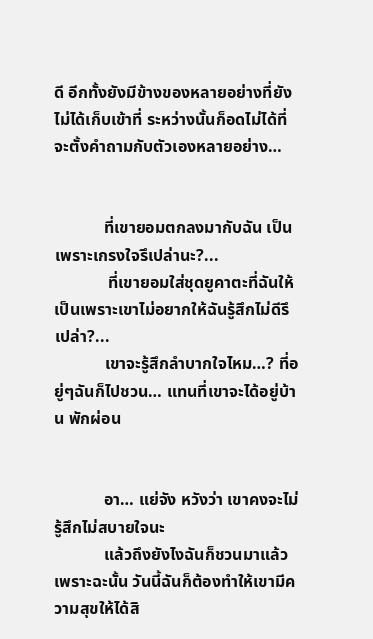ดี อีกทั้งยังมีข้างของหลายอย่างที่ยังไม่ได้เก็บเข้าที่ ระหว่างนั้นก็อดไม่ได้ที่จะตั้งคำถามกับตัวเองหลายอย่าง…


            ที่เขายอมตกลงมากับฉัน เป็นเพราะเกรงใจรึเปล่านะ?...
             ที่เขายอมใส่ชุดยูคาตะที่ฉันให้ เป็นเพราะเขาไม่อยากให้ฉันรู้สึกไม่ดีรึเปล่า?...
            เขาจะรู้สึกลำบากใจไหม…? ที่อยู่ๆฉันก็ไปชวน… แทนที่เขาจะได้อยู่บ้าน พักผ่อน


            อา… แย่จัง หวังว่า เขาคงจะไม่รู้สึกไม่สบายใจนะ
            แล้วถึงยังไงฉันก็ชวนมาแล้ว เพราะฉะนั้น วันนี้ฉันก็ต้องทำให้เขามีความสุขให้ได้สิ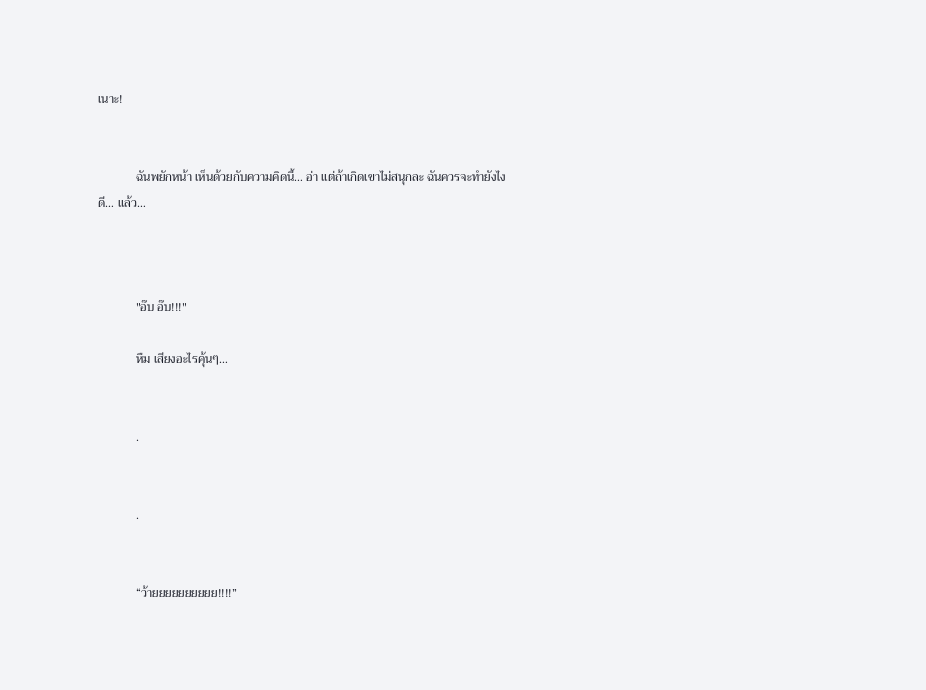เนาะ!


            ฉันพยักหน้า เห็นด้วยกับความคิดนี้… อ่า แต่ถ้าเกิดเขาไม่สนุกละ ฉันควรจะทำยังไงดี… แล้ว…



            "อ๊บ อ๊บ!!!"

            หืม เสียงอะไรคุ้นๆ…


            .


            .


            “ว้ายยยยยยยยยย!!!!”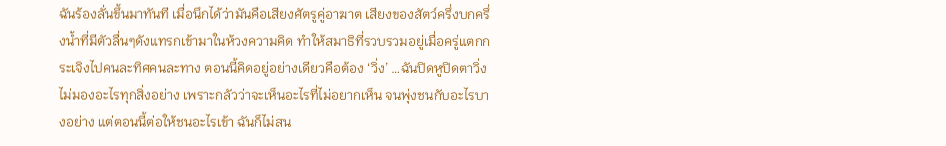ฉันร้องลั่นขึ้นมาทันที เมื่อนึกได้ว่ามันคือเสียงศัตรูคู่อาฆาต เสียงของสัตว์ครึ่งบกครึ่งน้ำที่มีตัวลื่นๆดังแทรกเข้ามาในห้วงความคิด ทำให้สมาธิที่รวบรวมอยู่เมื่อครู่แตกกระเจิงไปคนละทิศคนละทาง ตอนนี้คิดอยู่อย่างเดียวคือต้อง ‘วิ่ง’ …ฉันปิดหูปิดตาวิ่ง ไม่มองอะไรทุกสิ่งอย่าง เพราะกลัวว่าจะเห็นอะไรที่ไม่อยากเห็น จนพุ่งชนกับอะไรบางอย่าง แต่ตอนนี้ต่อให้ชนอะไรเข้า ฉันก็ไม่สน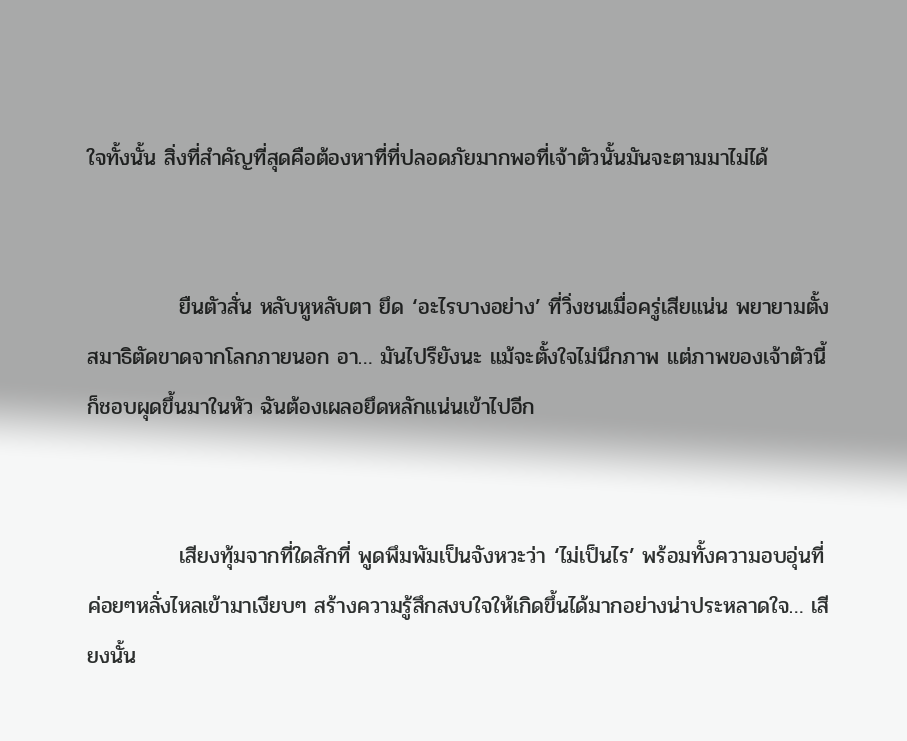ใจทั้งนั้น สิ่งที่สำคัญที่สุดคือต้องหาที่ที่ปลอดภัยมากพอที่เจ้าตัวนั้นมันจะตามมาไม่ได้


            ยืนตัวสั่น หลับหูหลับตา ยึด ‘อะไรบางอย่าง’ ที่วิ่งชนเมื่อครู่เสียแน่น พยายามตั้งสมาธิตัดขาดจากโลกภายนอก อา… มันไปรึยังนะ แม้จะตั้งใจไม่นึกภาพ แต่ภาพของเจ้าตัวนี้ ก็ชอบผุดขึ้นมาในหัว ฉันต้องเผลอยึดหลักแน่นเข้าไปอีก


            เสียงทุ้มจากที่ใดสักที่ พูดพึมพัมเป็นจังหวะว่า ‘ไม่เป็นไร’ พร้อมทั้งความอบอุ่นที่ค่อยๆหลั่งไหลเข้ามาเงียบๆ สร้างความรู้สึกสงบใจให้เกิดขึ้นได้มากอย่างน่าประหลาดใจ… เสียงนั้น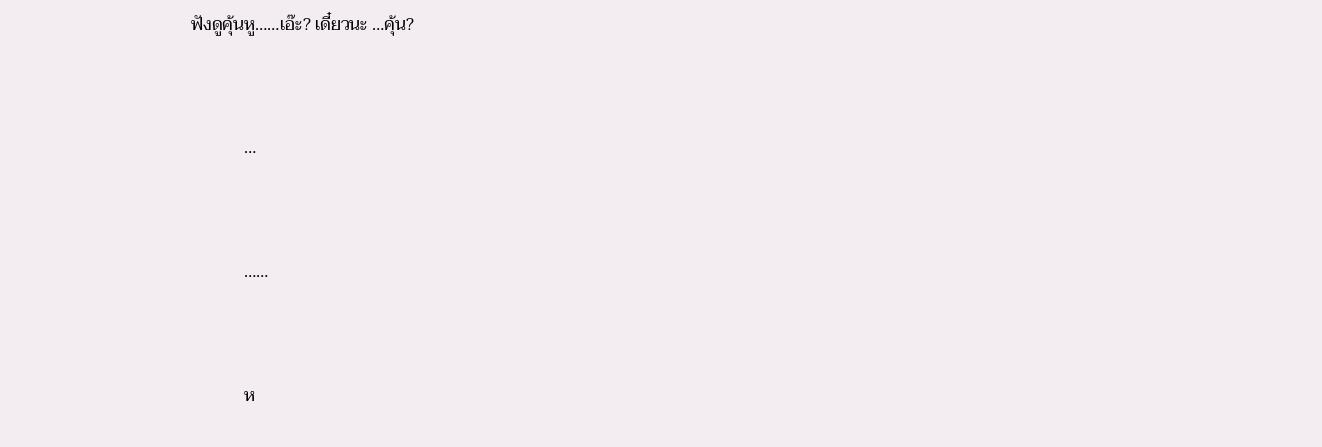ฟังดูคุ้นหู……เอ๊ะ? เดี๋ยวนะ …คุ้น?


            …


            ……


            ห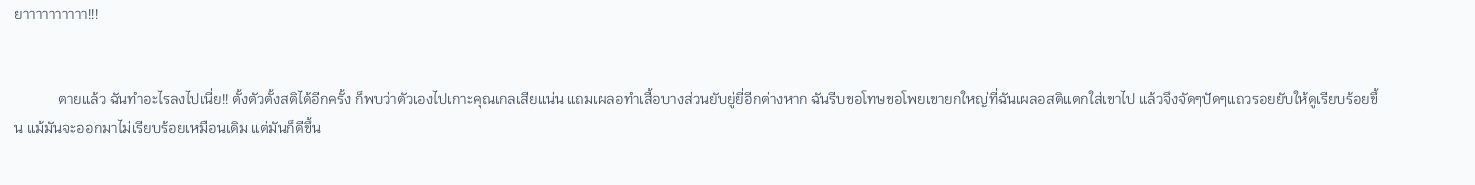ยาาาาาาาาาา!!!


            ตายแล้ว ฉันทำอะไรลงไปเนี่ย!! ตั้งตัวตั้งสติได้อีกครั้ง ก็พบว่าตัวเองไปเกาะคุณเกลเสียแน่น แถมเผลอทำเสื้อบางส่วนยับยู่ยี่อีกต่างหาก ฉันรีบขอโทษขอโพยเขายกใหญ่ที่ฉันเผลอสติแตกใส่เขาไป แล้วจึงจัดๆปัดๆแถวรอยยับให้ดูเรียบร้อยขึ้น แม้มันจะออกมาไม่เรียบร้อยเหมือนเดิม แต่มันก็ดีขึ้น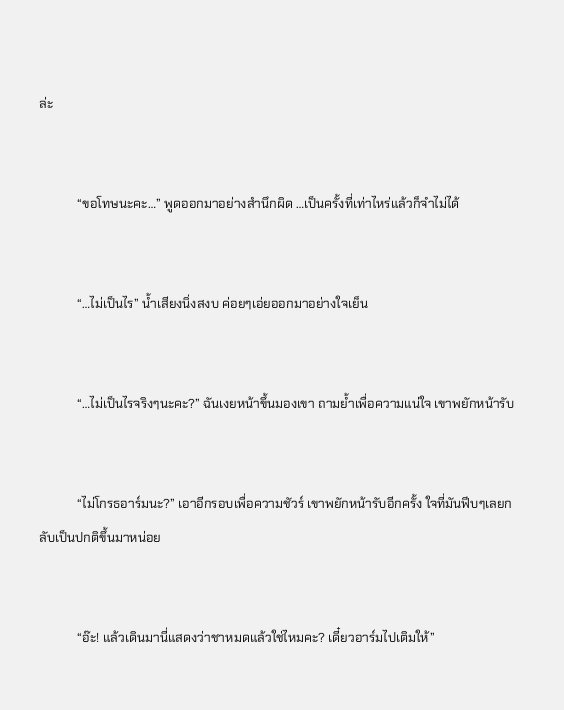ล่ะ


            “ขอโทษนะคะ…” พูดออกมาอย่างสำนึกผิด …เป็นครั้งที่เท่าไหร่แล้วก็จำไม่ได้


            “…ไม่เป็นไร” น้ำเสียงนิ่งสงบ ค่อยๆเอ่ยออกมาอย่างใจเย็น


            “…ไม่เป็นไรจริงๆนะคะ?” ฉันเงยหน้าขึ้นมองเขา ถามย้ำเพื่อความแน่ใจ เขาพยักหน้ารับ


            “ไม่โกรธอาร์มนะ?” เอาอีกรอบเพื่อความชัวร์ เขาพยักหน้ารับอีกครั้ง ใจที่มันฟีบๆเลยกลับเป็นปกติขึ้นมาหน่อย


            “อ๊ะ! แล้วเดินมานี่แสดงว่าชาหมดแล้วใช่ไหมคะ? เดี๋ยวอาร์มไปเติมให้”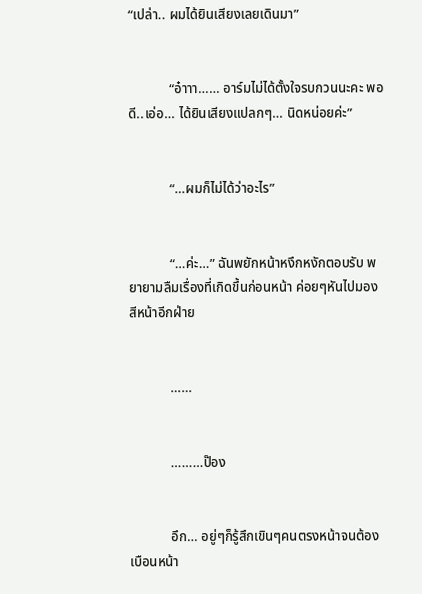“เปล่า.. ผมได้ยินเสียงเลยเดินมา”


            “อ๋าาา…… อาร์มไม่ได้ตั้งใจรบกวนนะคะ พอดี..เอ่อ… ได้ยินเสียงแปลกๆ… นิดหน่อยค่ะ”


            “…ผมก็ไม่ได้ว่าอะไร”


            “…ค่ะ…” ฉันพยักหน้าหงึกหงักตอบรับ พยายามลืมเรื่องที่เกิดขึ้นก่อนหน้า ค่อยๆหันไปมองสีหน้าอีกฝ่าย


            ……


            ………ป๊อง


            อึก… อยู่ๆก็รู้สึกเขินๆคนตรงหน้าจนต้องเบือนหน้า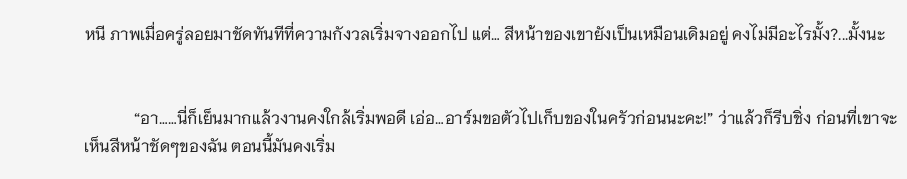หนี ภาพเมื่อครู่ลอยมาชัดทันทีที่ความกังวลเริ่มจางออกไป แต่… สีหน้าของเขายังเป็นเหมือนเดิมอยู่ คงไม่มีอะไรมั้ง?...มั้งนะ


            “อา……นี่ก็เย็นมากแล้วงานคงใกล้เริ่มพอดี เอ่อ…อาร์มขอตัวไปเก็บของในครัวก่อนนะคะ!” ว่าแล้วก็รีบชิ่ง ก่อนที่เขาจะเห็นสีหน้าชัดๆของฉัน ตอนนี้มันคงเริ่ม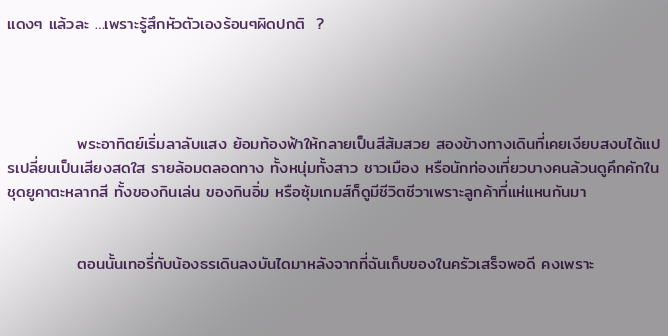แดงๆ แล้วละ …เพราะรู้สึกหัวตัวเองร้อนๆผิดปกติ  ?




            พระอาทิตย์เริ่มลาลับแสง ย้อมท้องฟ้าให้กลายเป็นสีส้มสวย สองข้างทางเดินที่เคยเงียบสงบได้แปรเปลี่ยนเป็นเสียงสดใส รายล้อมตลอดทาง ทั้งหนุ่มทั้งสาว ชาวเมือง หรือนักท่องเที่ยวบางคนล้วนดูคึกคักในชุดยูคาตะหลากสี ทั้งของกินเล่น ของกินอิ่ม หรือซุ้มเกมส์ก็ดูมีชีวิตชีวาเพราะลูกค้าที่แห่แหนกันมา


            ตอนนั้นเทอรี่กับน้องธรเดินลงบันไดมาหลังจากที่ฉันเก็บของในครัวเสร็จพอดี คงเพราะ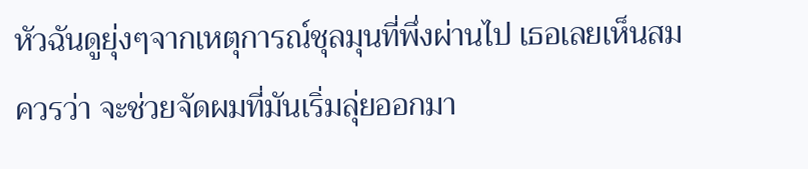หัวฉันดูยุ่งๆจากเหตุการณ์ชุลมุนที่พึ่งผ่านไป เธอเลยเห็นสมควรว่า จะช่วยจัดผมที่มันเริ่มลุ่ยออกมา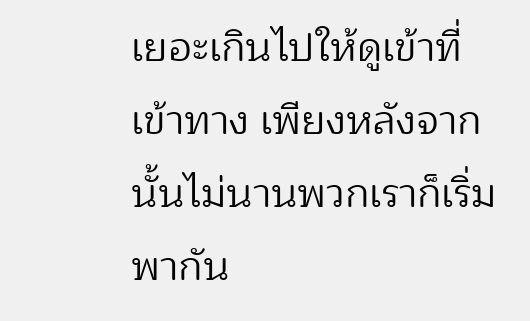เยอะเกินไปให้ดูเข้าที่เข้าทาง เพียงหลังจากนั้นไม่นานพวกเราก็เริ่มพากัน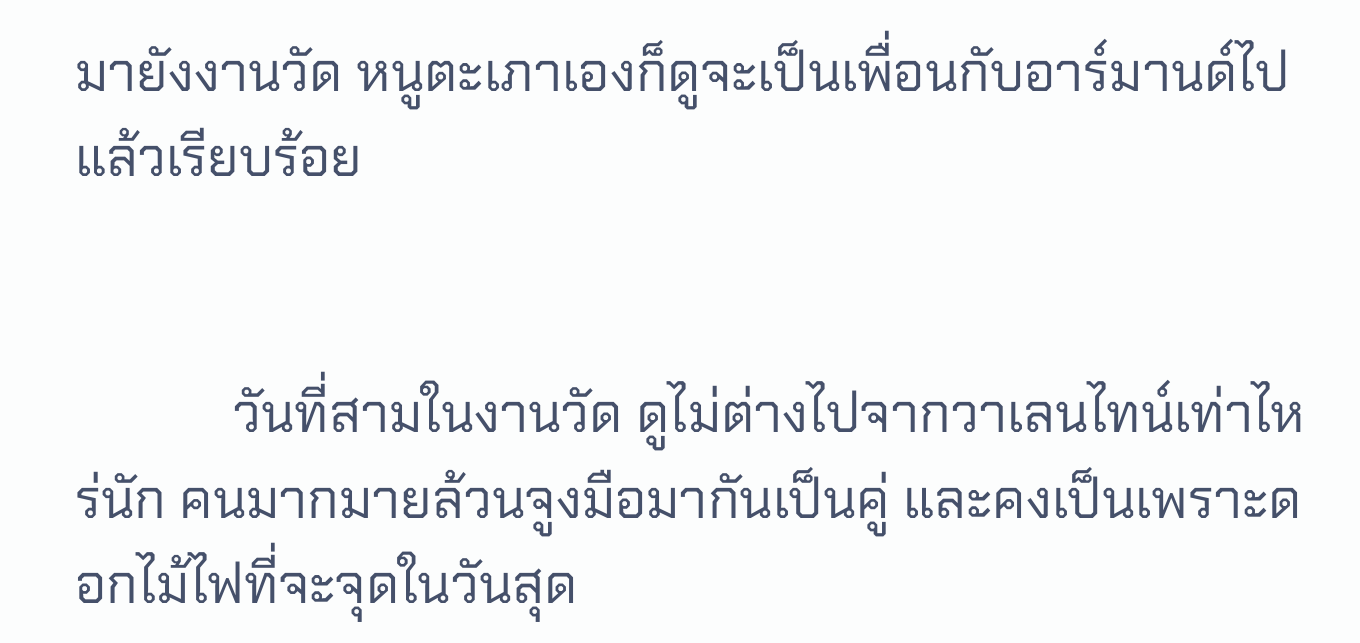มายังงานวัด หนูตะเภาเองก็ดูจะเป็นเพื่อนกับอาร์มานด์ไปแล้วเรียบร้อย


            วันที่สามในงานวัด ดูไม่ต่างไปจากวาเลนไทน์เท่าไหร่นัก คนมากมายล้วนจูงมือมากันเป็นคู่ และคงเป็นเพราะดอกไม้ไฟที่จะจุดในวันสุด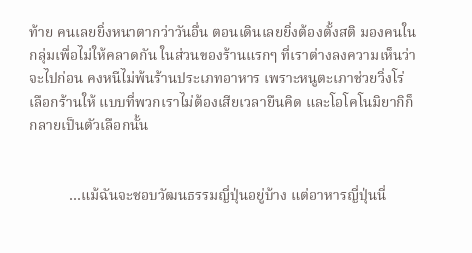ท้าย คนเลยยิ่งหนาตากว่าวันอื่น ตอนเดินเลยยิ่งต้องตั้งสติ มองคนในกลุ่มเพื่อไม่ให้คลาดกัน ในส่วนของร้านแรกๆ ที่เราต่างลงความเห็นว่าจะไปก่อน คงหนีไม่พ้นร้านประเภทอาหาร เพราะหนูตะเภาช่วยวิ่งโร่เลือกร้านให้ แบบที่พวกเราไม่ต้องเสียเวลายืนคิด และโอโคโนมิยากิก็กลายเป็นตัวเลือกนั้น


           …แม้ฉันจะชอบวัฒนธรรมญี่ปุ่นอยู่บ้าง แต่อาหารญี่ปุ่นนี่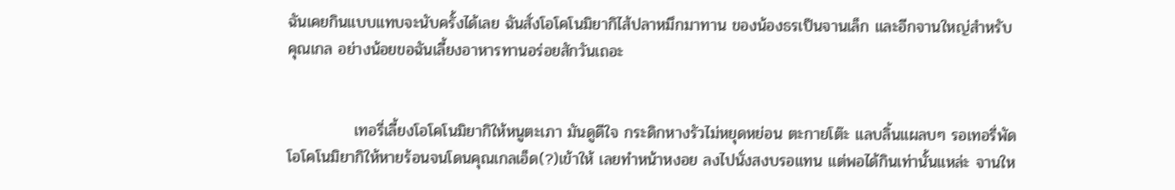ฉันเคยกินแบบแทบจะนับครั้งได้เลย ฉันสั่งโอโคโนมิยากิไส้ปลาหมึกมาทาน ของน้องธรเป็นจานเล็ก และอีกจานใหญ่สำหรับคุณเกล อย่างน้อยขอฉันเลี้ยงอาหารทานอร่อยสักวันเถอะ


            เทอรี่เลี้ยงโอโคโนมิยากิให้หนูตะเภา มันดูดีใจ กระดิกหางรัวไม่หยุดหย่อน ตะกายโต๊ะ แลบลิ้นแผลบๆ รอเทอรี่พัดโอโคโนมิยากิให้หายร้อนจนโดนคุณเกลเอ็ด(?)เข้าให้ เลยทำหน้าหงอย ลงไปนั่งสงบรอแทน แต่พอได้กินเท่านั้นแหล่ะ จานให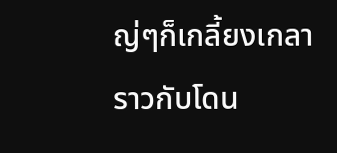ญ่ๆก็เกลี้ยงเกลาราวกับโดน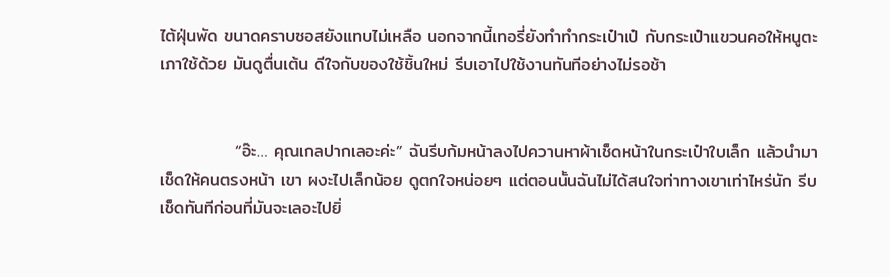ไต้ฝุ่นพัด ขนาดคราบซอสยังแทบไม่เหลือ นอกจากนี้เทอรี่ยังทำทำกระเป๋าเป๋ กับกระเป๋าแขวนคอให้หนูตะเภาใช้ด้วย มันดูตื่นเต้น ดีใจกับของใช้ชิ้นใหม่ รีบเอาไปใช้งานทันทีอย่างไม่รอช้า


            “อ๊ะ… คุณเกลปากเลอะค่ะ” ฉันรีบก้มหน้าลงไปควานหาผ้าเช็ดหน้าในกระเป๋าใบเล็ก แล้วนำมาเช็ดให้คนตรงหน้า เขา ผงะไปเล็กน้อย ดูตกใจหน่อยๆ แต่ตอนนั้นฉันไม่ได้สนใจท่าทางเขาเท่าไหร่นัก รีบเช็ดทันทีก่อนที่มันจะเลอะไปยิ่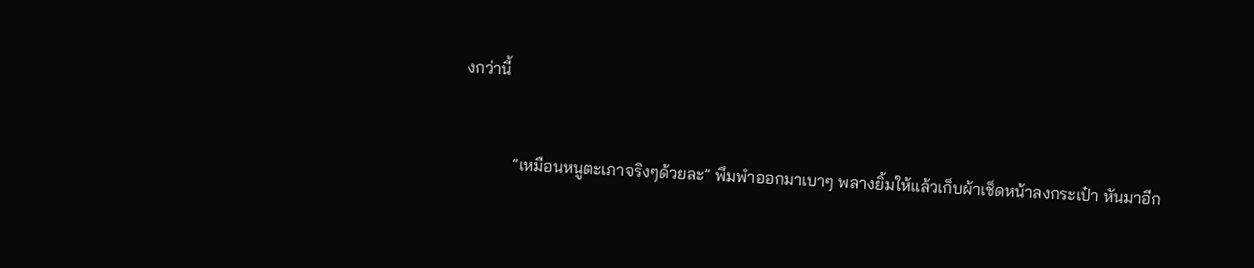งกว่านี้


            “เหมือนหนูตะเภาจริงๆด้วยละ” พึมพำออกมาเบาๆ พลางยิ้มให้แล้วเก็บผ้าเช็ดหน้าลงกระเป๋า หันมาอีก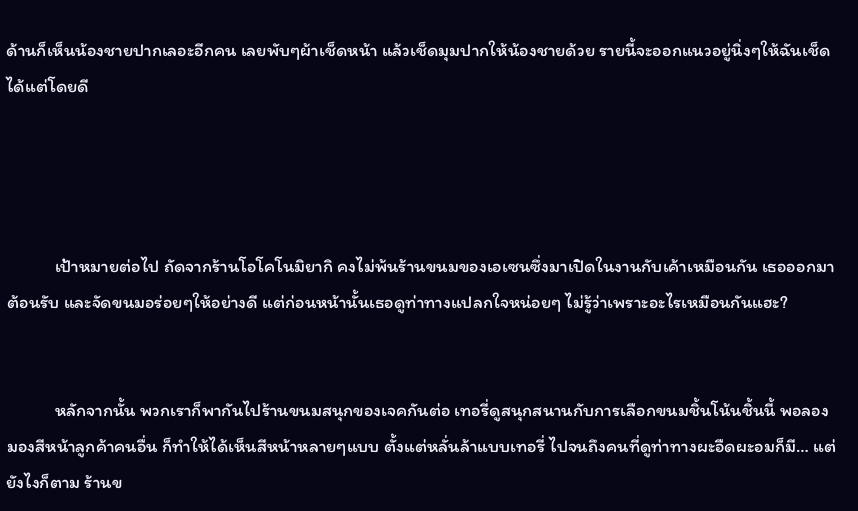ด้านก็เห็นน้องชายปากเลอะอีกคน เลยพับๆผ้าเช็ดหน้า แล้วเช็ดมุมปากให้น้องชายด้วย รายนี้จะออกแนวอยู่นิ่งๆให้ฉันเช็ดได้แต่โดยดี




            เป้าหมายต่อไป ถัดจากร้านโอโคโนมิยากิ คงไม่พ้นร้านขนมของเอเซนซึ่งมาเปิดในงานกับเค้าเหมือนกัน เธอออกมาต้อนรับ และจัดขนมอร่อยๆให้อย่างดี แต่ก่อนหน้านั้นเธอดูท่าทางแปลกใจหน่อยๆ ไม่รู้ว่าเพราะอะไรเหมือนกันแฮะ?


            หลักจากนั้น พวกเราก็พากันไปร้านขนมสนุกของเจคกันต่อ เทอรี่ดูสนุกสนานกับการเลือกขนมชิ้นโน้นชิ้นนี้ พอลองมองสีหน้าลูกค้าคนอื่น ก็ทำให้ได้เห็นสีหน้าหลายๆแบบ ตั้งแต่หลั่นล้าแบบเทอรี่ ไปจนถึงคนที่ดูท่าทางผะอืดผะอมก็มี… แต่ยังไงก็ตาม ร้านข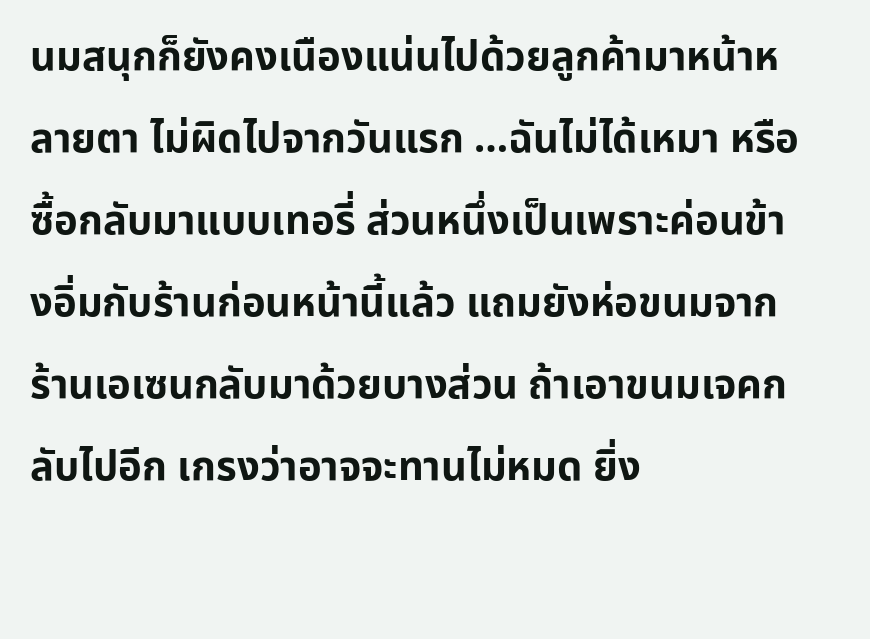นมสนุกก็ยังคงเนืองแน่นไปด้วยลูกค้ามาหน้าหลายตา ไม่ผิดไปจากวันแรก …ฉันไม่ได้เหมา หรือซื้อกลับมาแบบเทอรี่ ส่วนหนึ่งเป็นเพราะค่อนข้างอิ่มกับร้านก่อนหน้านี้แล้ว แถมยังห่อขนมจากร้านเอเซนกลับมาด้วยบางส่วน ถ้าเอาขนมเจคกลับไปอีก เกรงว่าอาจจะทานไม่หมด ยิ่ง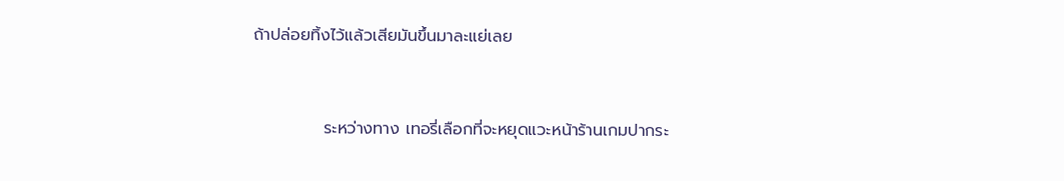ถ้าปล่อยทิ้งไว้แล้วเสียมันขึ้นมาละแย่เลย


            ระหว่างทาง เทอรี่เลือกที่จะหยุดแวะหน้าร้านเกมปากระ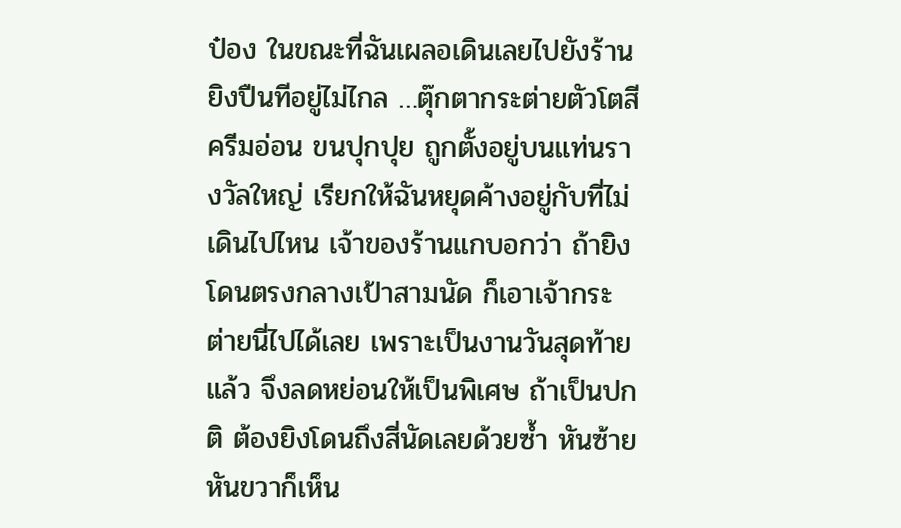ป๋อง ในขณะที่ฉันเผลอเดินเลยไปยังร้านยิงปืนทีอยู่ไม่ไกล …ตุ๊กตากระต่ายตัวโตสีครีมอ่อน ขนปุกปุย ถูกตั้งอยู่บนแท่นรางวัลใหญ่ เรียกให้ฉันหยุดค้างอยู่กับที่ไม่เดินไปไหน เจ้าของร้านแกบอกว่า ถ้ายิงโดนตรงกลางเป้าสามนัด ก็เอาเจ้ากระต่ายนี่ไปได้เลย เพราะเป็นงานวันสุดท้ายแล้ว จึงลดหย่อนให้เป็นพิเศษ ถ้าเป็นปกติ ต้องยิงโดนถึงสี่นัดเลยด้วยซ้ำ หันซ้ายหันขวาก็เห็น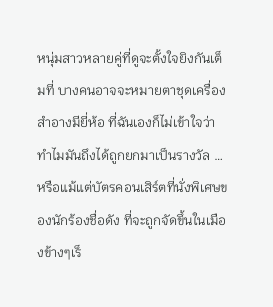หนุ่มสาวหลายคู่ที่ดูจะตั้งใจยิงกันเต็มที่ บางคนอาจจะหมายตาชุดเครื่องสำอางมียี่ห้อ ที่ฉันเองก็ไม่เข้าใจว่าทำไมมันถึงได้ถูกยกมาเป็นรางวัล …หรือแม้แต่บัตรคอนเสิร์ตที่นั่งพิเศษของนักร้องชื่อดัง ที่จะถูกจัดขึ้นในเมืองข้างๆเร็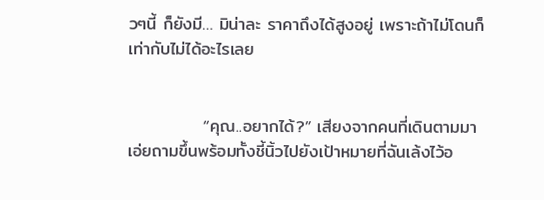วๆนี้ ก็ยังมี… มิน่าละ ราคาถึงได้สูงอยู่ เพราะถ้าไม่โดนก็เท่ากับไม่ได้อะไรเลย


            “คุณ..อยากได้?” เสียงจากคนที่เดินตามมา เอ่ยถามขึ้นพร้อมทั้งชี้นิ้วไปยังเป้าหมายที่ฉันเล้งไว้อ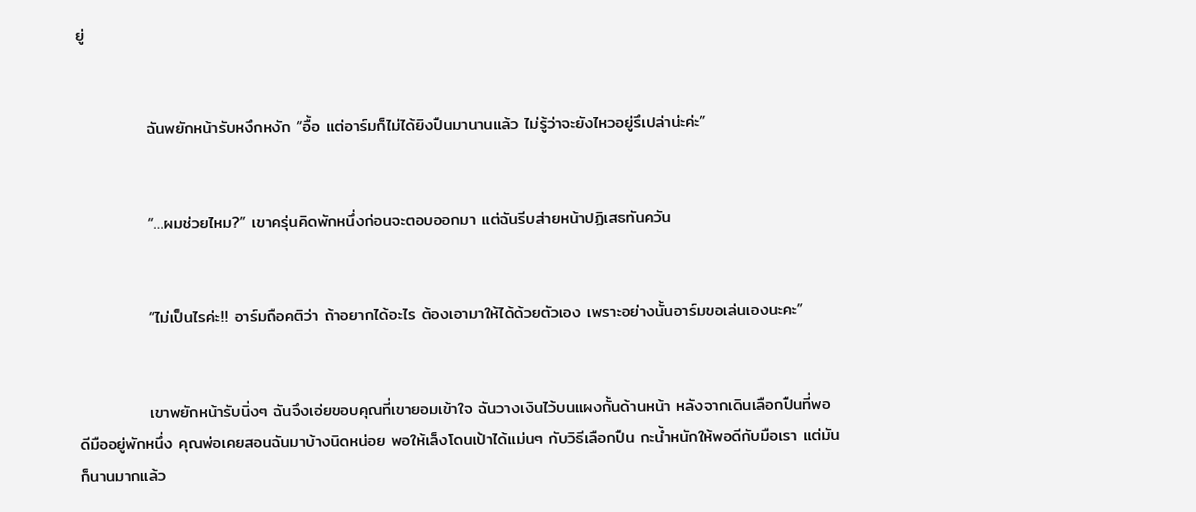ยู่


            ฉันพยักหน้ารับหงึกหงัก “อื้อ แต่อาร์มก็ไม่ได้ยิงปืนมานานแล้ว ไม่รู้ว่าจะยังไหวอยู่รึเปล่าน่ะค่ะ”


            “…ผมช่วยไหม?” เขาครุ่นคิดพักหนึ่งก่อนจะตอบออกมา แต่ฉันรีบส่ายหน้าปฏิเสธทันควัน


            “ไม่เป็นไรค่ะ!! อาร์มถือคติว่า ถ้าอยากได้อะไร ต้องเอามาให้ได้ด้วยตัวเอง เพราะอย่างนั้นอาร์มขอเล่นเองนะคะ”


            เขาพยักหน้ารับนิ่งๆ ฉันจึงเอ่ยขอบคุณที่เขายอมเข้าใจ ฉันวางเงินไว้บนแผงกั้นด้านหน้า หลังจากเดินเลือกปืนที่พอดีมืออยู่พักหนึ่ง คุณพ่อเคยสอนฉันมาบ้างนิดหน่อย พอให้เล็งโดนเป้าได้แม่นๆ กับวิธีเลือกปืน กะน้ำหนักให้พอดีกับมือเรา แต่มันก็นานมากแล้ว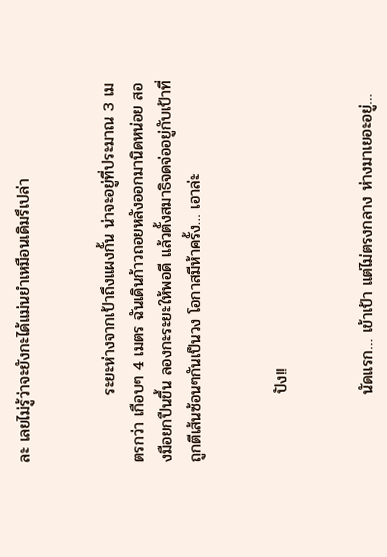ละ เลยไม่รู้ว่าจะยังกะได้แม่นยำเหมือนเดิมรึเปล่า


            ระยะห่างจากเป้าถึงแผงกั้น น่าจะอยู่ที่ประมาณ 3 เมตรกว่า เกือบๆ 4 เมตร ฉันเดินก้าวถอยหลังออกมานิดหน่อย สองมือยกปืนขึ้น ลองกะระยะให้พอดี แล้วตั้งสมาธิจดจ่ออยู่กับเป้าที่ถูกตีเส้นซ้อนๆกันเป็นวง โอกาสมีห้าครั้ง… เอาล่ะ


            ปัง!!


            นัดแรก… เข้าเป้า แต่ไม่ตรงกลาง ห่างมาเยอะอยู่…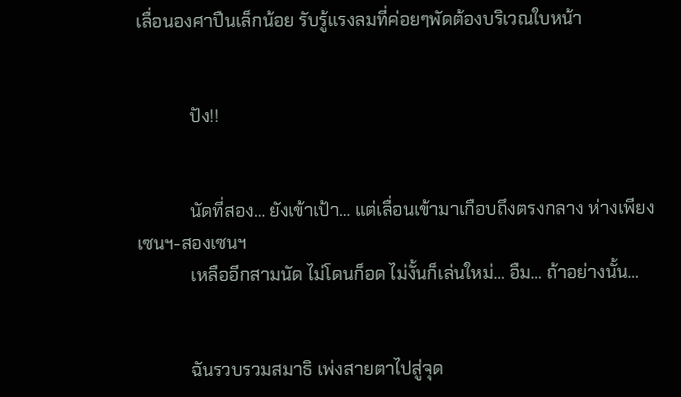เลื่อนองศาปืนเล็กน้อย รับรู้แรงลมที่ค่อยๆพัดต้องบริเวณใบหน้า


            ปัง!!


            นัดที่สอง… ยังเข้าเป้า… แต่เลื่อนเข้ามาเกือบถึงตรงกลาง ห่างเพียงเซนฯ-สองเซนฯ
            เหลืออีกสามนัด ไม่โดนก็อด ไม่งั้นก็เล่นใหม่… อืม… ถ้าอย่างนั้น…


            ฉันรวบรวมสมาธิ เพ่งสายตาไปสู่จุด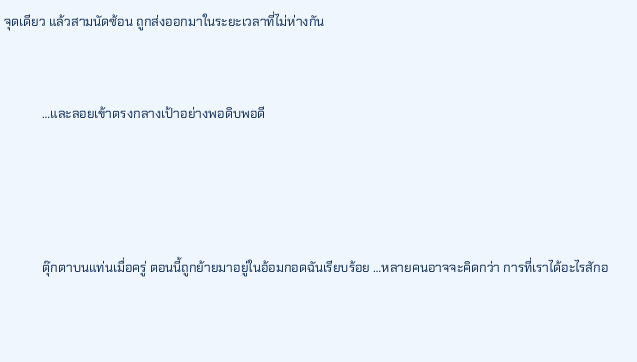จุดเดียว แล้วสามนัดซ้อน ถูกส่งออกมาในระยะเวลาที่ไม่ห่างกัน


            …และลอยเข้าตรงกลางเป้าอย่างพอดิบพอดี




            ตุ๊กตาบนแท่นเมื่อครู่ ตอนนี้ถูกย้ายมาอยู่ในอ้อมกอดฉันเรียบร้อย …หลายคนอาจจะคิดกว่า การที่เราได้อะไรสักอ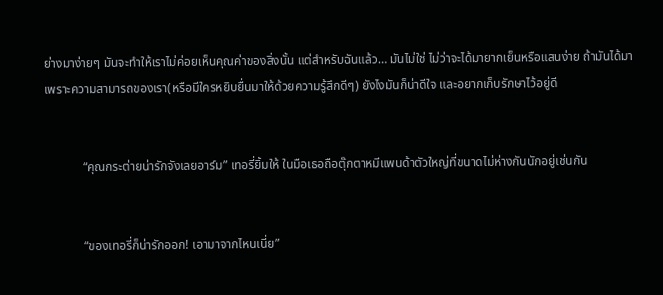ย่างมาง่ายๆ มันจะทำให้เราไม่ค่อยเห็นคุณค่าของสิ่งนั้น แต่สำหรับฉันแล้ว… มันไม่ใช่ ไม่ว่าจะได้มายากเย็นหรือแสนง่าย ถ้ามันได้มาเพราะความสามารถของเรา(หรือมีใครหยิบยื่นมาให้ด้วยความรู้สึกดีๆ) ยังไงมันก็น่าดีใจ และอยากเก็บรักษาไว้อยู่ดี


            “คุณกระต่ายน่ารักจังเลยอาร์ม” เทอรี่ยิ้มให้ ในมือเธอถือตุ๊กตาหมีแพนด้าตัวใหญ่ที่ขนาดไม่ห่างกันนักอยู่เช่นกัน


            “ของเทอรี่ก็น่ารักออก! เอามาจากไหนเนี่ย”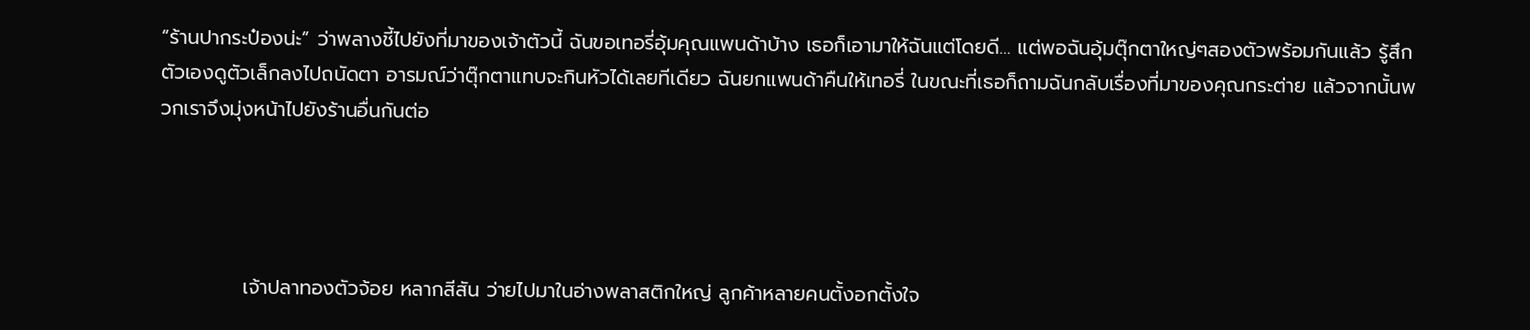“ร้านปากระป๋องน่ะ” ว่าพลางชี้ไปยังที่มาของเจ้าตัวนี้ ฉันขอเทอรี่อุ้มคุณแพนด้าบ้าง เธอก็เอามาให้ฉันแต่โดยดี… แต่พอฉันอุ้มตุ๊กตาใหญ่ๆสองตัวพร้อมกันแล้ว รู้สึกตัวเองดูตัวเล็กลงไปถนัดตา อารมณ์ว่าตุ๊กตาแทบจะกินหัวได้เลยทีเดียว ฉันยกแพนด้าคืนให้เทอรี่ ในขณะที่เธอก็ถามฉันกลับเรื่องที่มาของคุณกระต่าย แล้วจากนั้นพวกเราจึงมุ่งหน้าไปยังร้านอื่นกันต่อ




            เจ้าปลาทองตัวจ้อย หลากสีสัน ว่ายไปมาในอ่างพลาสติกใหญ่ ลูกค้าหลายคนตั้งอกตั้งใจ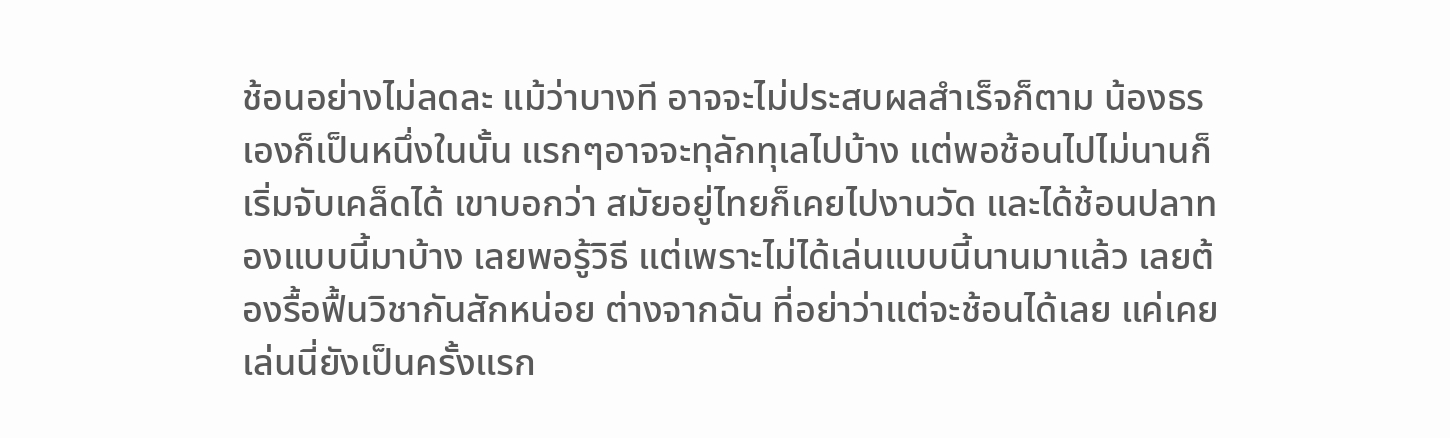ช้อนอย่างไม่ลดละ แม้ว่าบางที อาจจะไม่ประสบผลสำเร็จก็ตาม น้องธรเองก็เป็นหนึ่งในนั้น แรกๆอาจจะทุลักทุเลไปบ้าง แต่พอช้อนไปไม่นานก็เริ่มจับเคล็ดได้ เขาบอกว่า สมัยอยู่ไทยก็เคยไปงานวัด และได้ช้อนปลาทองแบบนี้มาบ้าง เลยพอรู้วิธี แต่เพราะไม่ได้เล่นแบบนี้นานมาแล้ว เลยต้องรื้อฟื้นวิชากันสักหน่อย ต่างจากฉัน ที่อย่าว่าแต่จะช้อนได้เลย แค่เคยเล่นนี่ยังเป็นครั้งแรก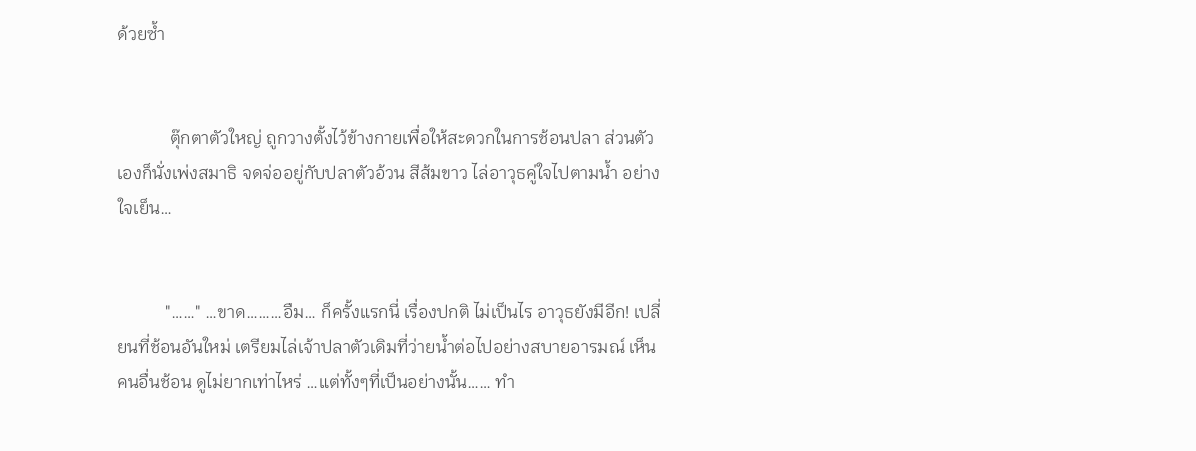ด้วยซ้ำ


            ตุ๊กตาตัวใหญ่ ถูกวางตั้งไว้ข้างกายเพื่อให้สะดวกในการช้อนปลา ส่วนตัวเองก็นั่งเพ่งสมาธิ จดจ่ออยู่กับปลาตัวอ้วน สีส้มขาว ไล่อาวุธคู่ใจไปตามน้ำ อย่างใจเย็น…


           "……" …ขาด………อืม… ก็ครั้งแรกนี่ เรื่องปกติ ไม่เป็นไร อาวุธยังมีอีก! เปลี่ยนที่ช้อนอันใหม่ เตรียมไล่เจ้าปลาตัวเดิมที่ว่ายน้ำต่อไปอย่างสบายอารมณ์ เห็นคนอื่นช้อน ดูไม่ยากเท่าไหร่ …แต่ทั้งๆที่เป็นอย่างนั้น…… ทำ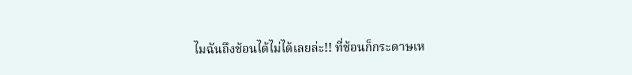ไมฉันถึงช้อนได้ไม่ได้เลยล่ะ!! ที่ช้อนก็กระดาษเห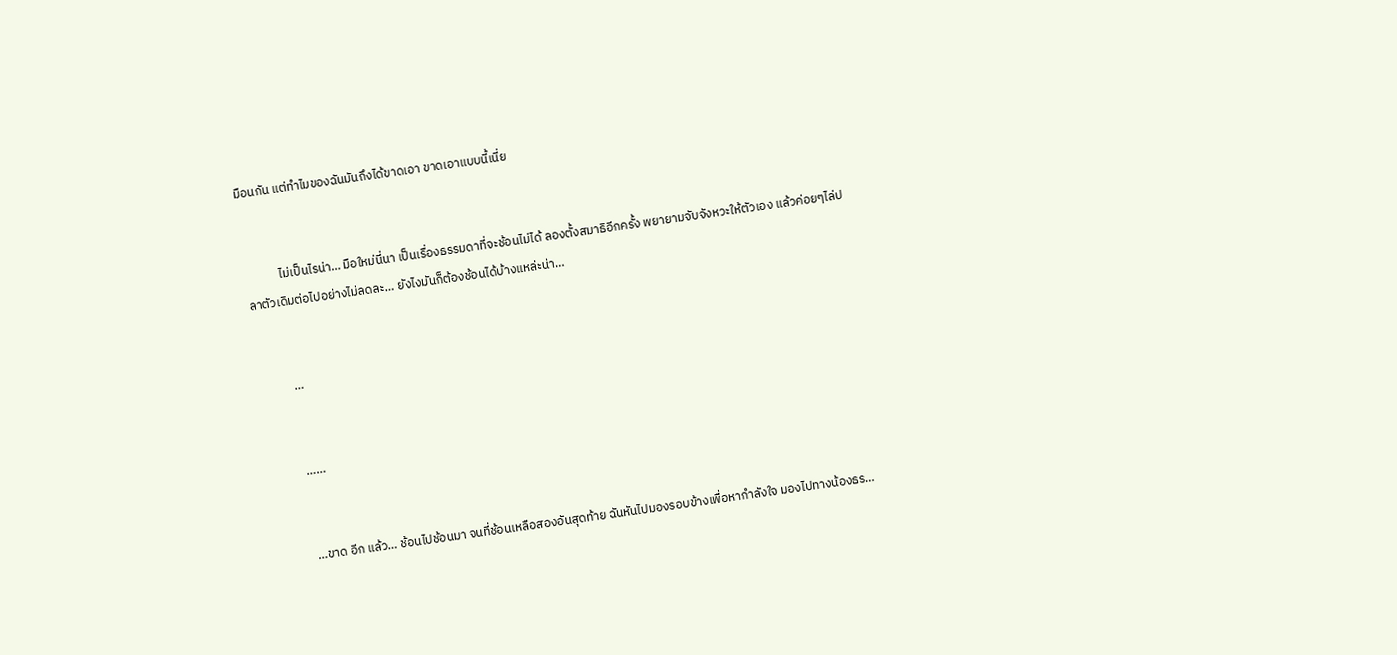มือนกัน แต่ทำไมของฉันมันถึงได้ขาดเอา ขาดเอาแบบนี้เนี่ย


            ไม่เป็นไรน่า… มือใหม่นี่นา เป็นเรื่องธรรมดาที่จะช้อนไม่ได้ ลองตั้งสมาธิอีกครั้ง พยายามจับจังหวะให้ตัวเอง แล้วค่อยๆไล่ปลาตัวเดิมต่อไปอย่างไม่ลดละ… ยังไงมันก็ต้องช้อนได้บ้างแหล่ะน่า…


            …


            ……


            …ขาด อีก แล้ว… ช้อนไปช้อนมา จนที่ช้อนเหลือสองอันสุดท้าย ฉันหันไปมองรอบข้างเพื่อหากำลังใจ มองไปทางน้องธร…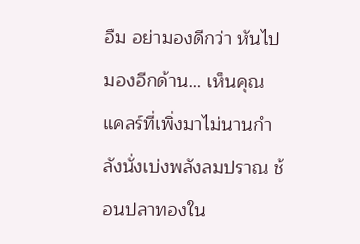อืม อย่ามองดีกว่า หันไปมองอีกด้าน… เห็นคุณแคลร์ที่เพิ่งมาไม่นานกำลังนั่งเบ่งพลังลมปราณ ช้อนปลาทองใน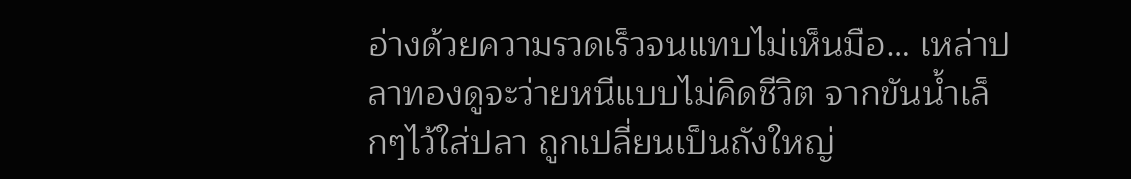อ่างด้วยความรวดเร็วจนแทบไม่เห็นมือ… เหล่าปลาทองดูจะว่ายหนีแบบไม่คิดชีวิต จากขันน้ำเล็กๆไว้ใส่ปลา ถูกเปลี่ยนเป็นถังใหญ่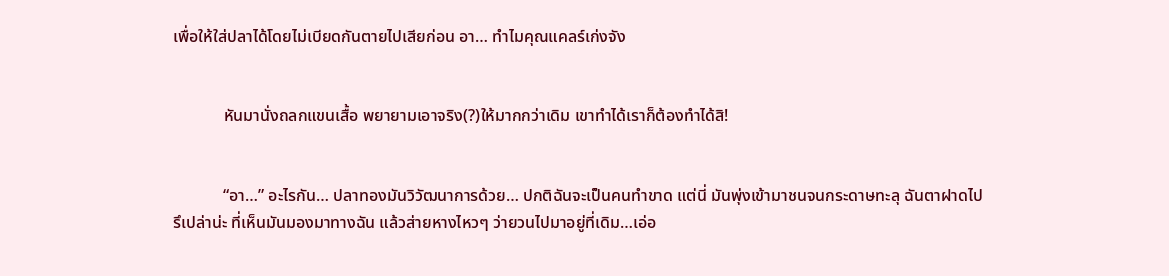เพื่อให้ใส่ปลาได้โดยไม่เบียดกันตายไปเสียก่อน อา… ทำไมคุณแคลร์เก่งจัง


            หันมานั่งถลกแขนเสื้อ พยายามเอาจริง(?)ให้มากกว่าเดิม เขาทำได้เราก็ต้องทำได้สิ!


            “อา…” อะไรกัน… ปลาทองมันวิวัฒนาการด้วย… ปกติฉันจะเป็นคนทำขาด แต่นี่ มันพุ่งเข้ามาชนจนกระดาษทะลุ ฉันตาฝาดไปรึเปล่าน่ะ ที่เห็นมันมองมาทางฉัน แล้วส่ายหางไหวๆ ว่ายวนไปมาอยู่ที่เดิม…เอ่อ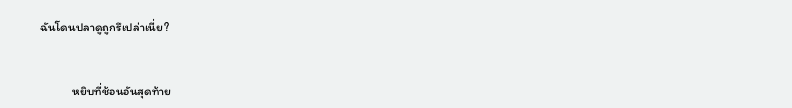ฉันโดนปลาดูถูกรึเปล่าเนี่ย?


            หยิบที่ช้อนอันสุดท้าย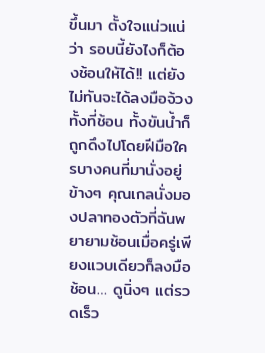ขึ้นมา ตั้งใจแน่วแน่ว่า รอบนี้ยังไงก็ต้องช้อนให้ได้!! แต่ยังไม่ทันจะได้ลงมือจ้วง ทั้งที่ช้อน ทั้งขันน้ำก็ถูกดึงไปโดยฝีมือใครบางคนที่มานั่งอยู่ข้างๆ คุณเกลนั่งมองปลาทองตัวที่ฉันพยายามช้อนเมื่อครู่เพียงแวบเดียวก็ลงมือช้อน… ดูนิ่งๆ แต่รวดเร็ว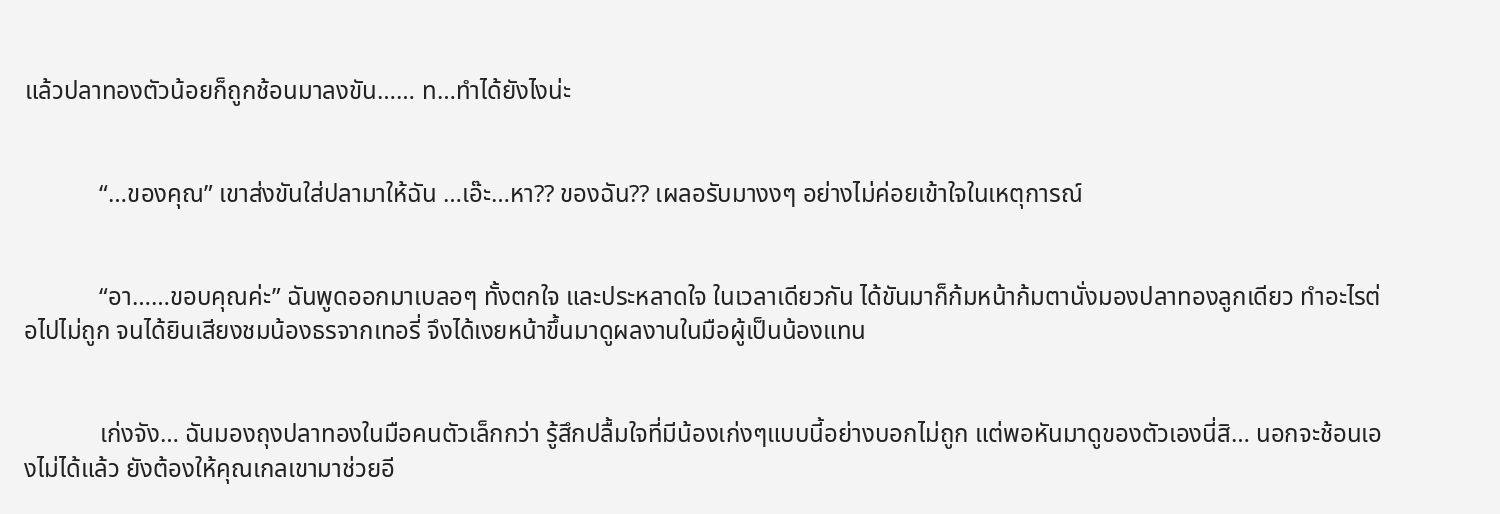แล้วปลาทองตัวน้อยก็ถูกช้อนมาลงขัน…… ท…ทำได้ยังไงน่ะ


            “…ของคุณ” เขาส่งขันใส่ปลามาให้ฉัน …เอ๊ะ…หา?? ของฉัน?? เผลอรับมางงๆ อย่างไม่ค่อยเข้าใจในเหตุการณ์


            “อา……ขอบคุณค่ะ” ฉันพูดออกมาเบลอๆ ทั้งตกใจ และประหลาดใจ ในเวลาเดียวกัน ได้ขันมาก็ก้มหน้าก้มตานั่งมองปลาทองลูกเดียว ทำอะไรต่อไปไม่ถูก จนได้ยินเสียงชมน้องธรจากเทอรี่ จึงได้เงยหน้าขึ้นมาดูผลงานในมือผู้เป็นน้องแทน


            เก่งจัง… ฉันมองถุงปลาทองในมือคนตัวเล็กกว่า รู้สึกปลื้มใจที่มีน้องเก่งๆแบบนี้อย่างบอกไม่ถูก แต่พอหันมาดูของตัวเองนี่สิ… นอกจะช้อนเองไม่ได้แล้ว ยังต้องให้คุณเกลเขามาช่วยอี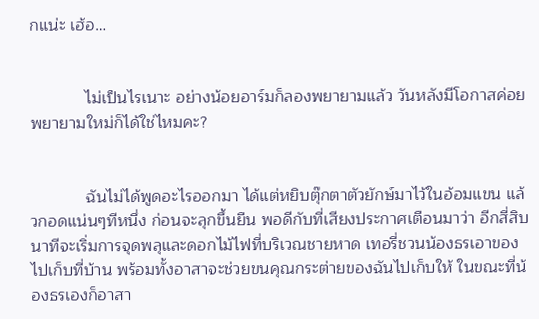กแน่ะ เฮ้อ…


            ไม่เป็นไรเนาะ อย่างน้อยอาร์มก็ลองพยายามแล้ว วันหลังมีโอกาสค่อยพยายามใหม่ก็ได้ใช่ไหมคะ?


            ฉันไม่ได้พูดอะไรออกมา ได้แต่หยิบตุ๊กตาตัวยักษ์มาไว้ในอ้อมแขน แล้วกอดแน่นๆทีหนึ่ง ก่อนจะลุกขึ้นยืน พอดีกับที่เสียงประกาศเตือนมาว่า อีกสี่สิบนาทีจะเริ่มการจุดพลุและดอกไม้ไฟที่บริเวณชายหาด เทอรี่ชวนน้องธรเอาของไปเก็บที่บ้าน พร้อมทั้งอาสาจะช่วยขนคุณกระต่ายของฉันไปเก็บให้ ในขณะที่น้องธรเองก็อาสา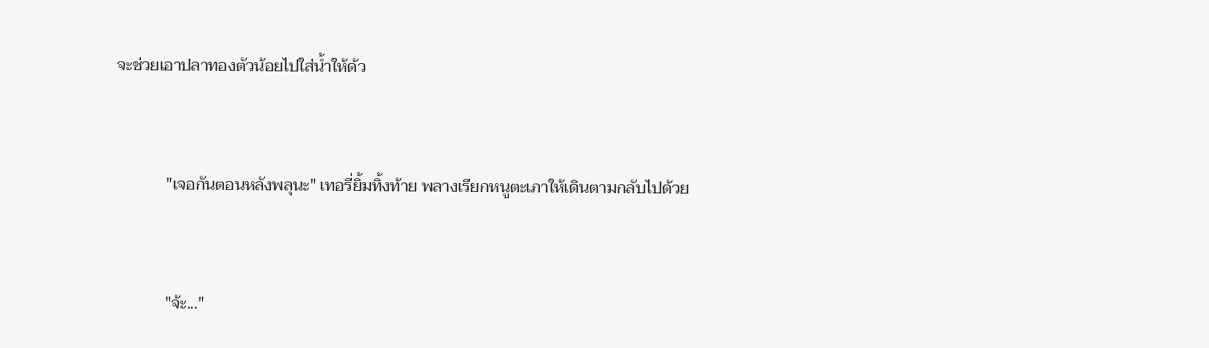จะช่วยเอาปลาทองตัวน้อยไปใส่น้ำให้ด้ว


            "เจอกันตอนหลังพลุนะ" เทอรี่ยิ้มทิ้งท้าย พลางเรียกหนูตะเภาให้เดินตามกลับไปด้วย


            "จ้ะ..."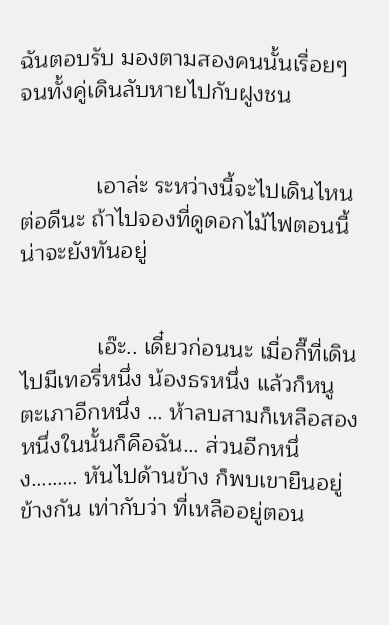ฉันตอบรับ มองตามสองคนนั้นเรื่อยๆจนทั้งคู่เดินลับหายไปกับฝูงชน


            เอาล่ะ ระหว่างนี้จะไปเดินไหนต่อดีนะ ถ้าไปจองที่ดูดอกไม้ไฟตอนนี้ น่าจะยังทันอยู่


            เอ๊ะ.. เดี๋ยวก่อนนะ เมื่อกี๊ที่เดินไปมีเทอรี่หนึ่ง น้องธรหนึ่ง แล้วก็หนูตะเภาอีกหนึ่ง … ห้าลบสามก็เหลือสอง หนึ่งในนั้นก็คือฉัน… ส่วนอีกหนึ่ง……… หันไปด้านข้าง ก็พบเขายืนอยู่ข้างกัน เท่ากับว่า ที่เหลืออยู่ตอน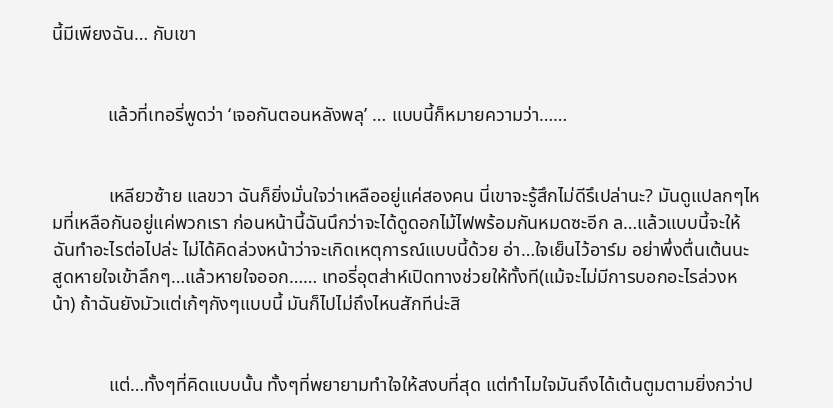นี้มีเพียงฉัน… กับเขา


            แล้วที่เทอรี่พูดว่า ‘เจอกันตอนหลังพลุ’ … แบบนี้ก็หมายความว่า……


            เหลียวซ้าย แลขวา ฉันก็ยิ่งมั่นใจว่าเหลืออยู่แค่สองคน นี่เขาจะรู้สึกไม่ดีรึเปล่านะ? มันดูแปลกๆไหมที่เหลือกันอยู่แค่พวกเรา ก่อนหน้านี้ฉันนึกว่าจะได้ดูดอกไม้ไฟพร้อมกันหมดซะอีก ล…แล้วแบบนี้จะให้ฉันทำอะไรต่อไปล่ะ ไม่ได้คิดล่วงหน้าว่าจะเกิดเหตุการณ์แบบนี้ด้วย อ่า…ใจเย็นไว้อาร์ม อย่าพึ่งตื่นเต้นนะ สูดหายใจเข้าลึกๆ…แล้วหายใจออก…… เทอรี่อุตส่าห์เปิดทางช่วยให้ทั้งที(แม้จะไม่มีการบอกอะไรล่วงหน้า) ถ้าฉันยังมัวแต่เก้ๆกังๆแบบนี้ มันก็ไปไม่ถึงไหนสักทีน่ะสิ


            แต่…ทั้งๆที่คิดแบบนั้น ทั้งๆที่พยายามทำใจให้สงบที่สุด แต่ทำไมใจมันถึงได้เต้นตูมตามยิ่งกว่าป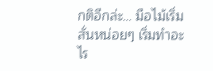กติอีกล่ะ… มือไม้เริ่มสั่นหน่อยๆ เริ่มทำอะไร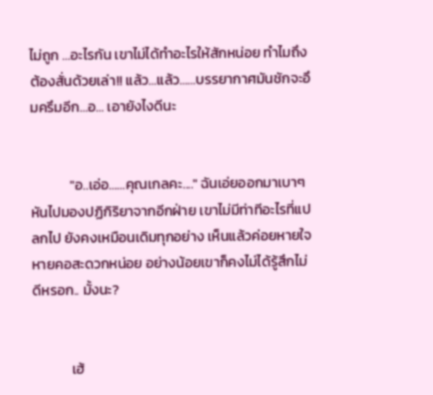ไม่ถูก …อะไรกัน เขาไม่ได้ทำอะไรให้สักหน่อย ทำไมถึงต้องสั่นด้วยเล่า!! แล้ว…แล้ว……บรรยากาศมันชักจะอึมครึมอีก…อ… เอายังไงดีนะ


            "อ..เอ่อ……คุณเกลคะ...." ฉันเอ่ยออกมาเบาๆ หันไปมองปฏิกิริยาจากอีกฝ่าย เขาไม่มีท่าทีอะไรที่แปลกไป ยังคงเหมือนเดิมทุกอย่าง เห็นแล้วค่อยหายใจหายคอสะดวกหน่อย อย่างน้อยเขาก็คงไม่ได้รู้สึกไม่ดีหรอก.. มั้งนะ?


            เฮ้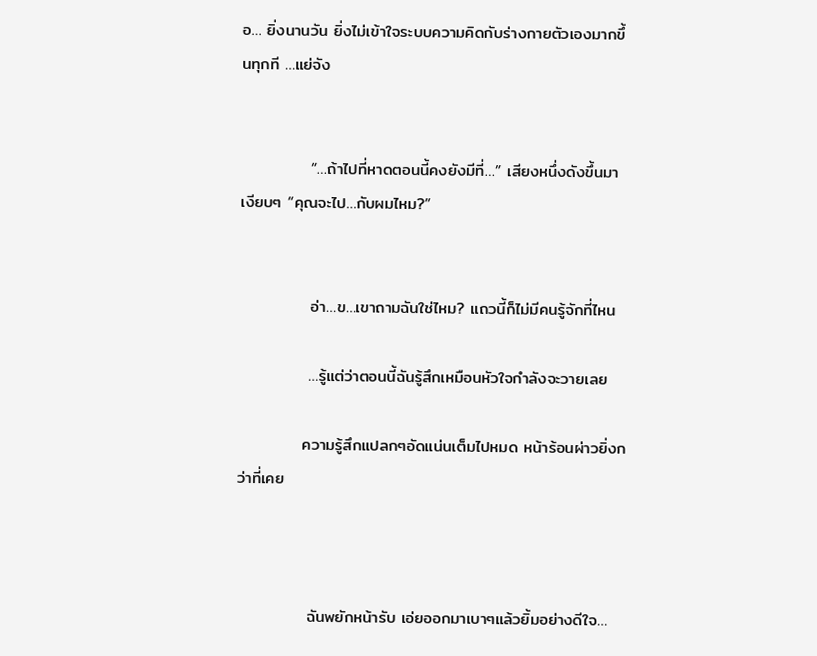อ… ยิ่งนานวัน ยิ่งไม่เข้าใจระบบความคิดกับร่างกายตัวเองมากขึ้นทุกที …แย่จัง


            “…ถ้าไปที่หาดตอนนี้คงยังมีที่…” เสียงหนึ่งดังขึ้นมาเงียบๆ “คุณจะไป…กับผมไหม?”


            อ่า…ข…เขาถามฉันใช่ไหม? แถวนี้ก็ไม่มีคนรู้จักที่ไหน

            …รู้แต่ว่าตอนนี้ฉันรู้สึกเหมือนหัวใจกำลังจะวายเลย

           ความรู้สึกแปลกๆอัดแน่นเต็มไปหมด หน้าร้อนผ่าวยิ่งกว่าที่เคย



            ฉันพยักหน้ารับ เอ่ยออกมาเบาๆแล้วยิ้มอย่างดีใจ…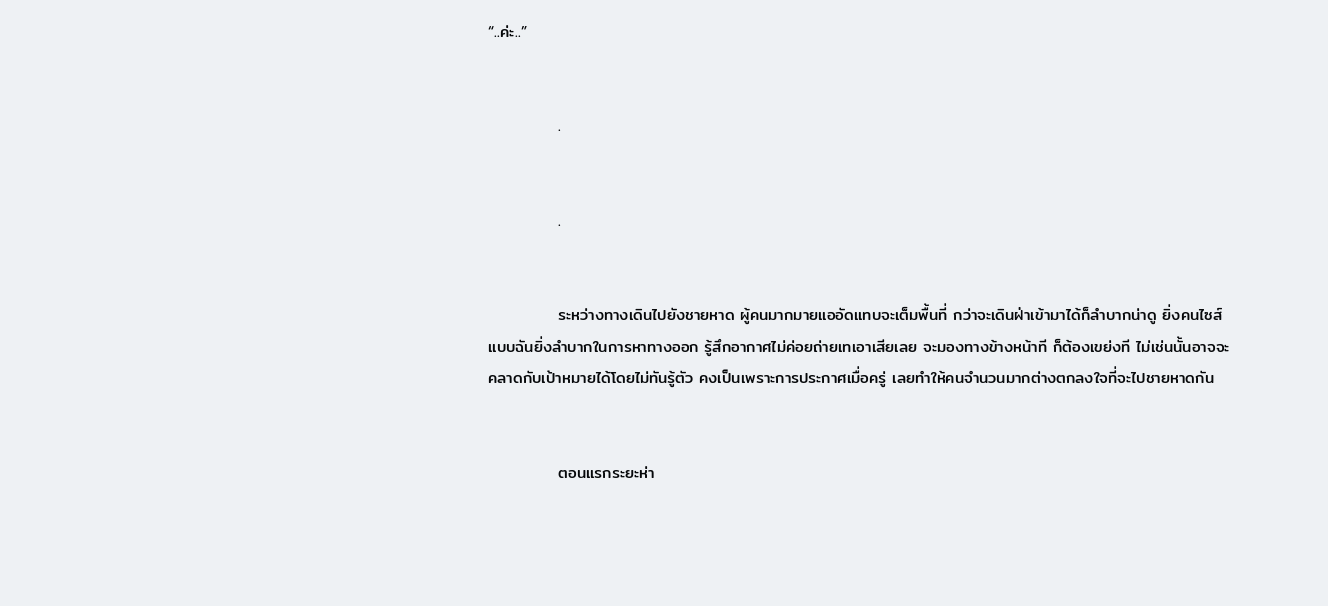“..ค่ะ..”


            .


            .


            ระหว่างทางเดินไปยังชายหาด ผู้คนมากมายแออัดแทบจะเต็มพื้นที่ กว่าจะเดินฝ่าเข้ามาได้ก็ลำบากน่าดู ยิ่งคนไซส์แบบฉันยิ่งลำบากในการหาทางออก รู้สึกอากาศไม่ค่อยถ่ายเทเอาเสียเลย จะมองทางข้างหน้าที ก็ต้องเขย่งที ไม่เช่นนั้นอาจจะคลาดกับเป้าหมายได้โดยไม่ทันรู้ตัว คงเป็นเพราะการประกาศเมื่อครู่ เลยทำให้คนจำนวนมากต่างตกลงใจที่จะไปชายหาดกัน


            ตอนแรกระยะห่า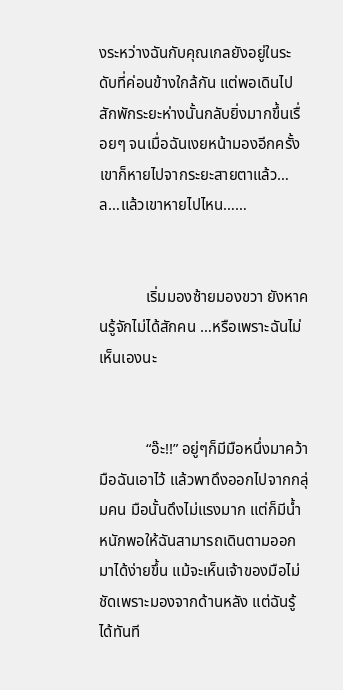งระหว่างฉันกับคุณเกลยังอยู่ในระดับที่ค่อนข้างใกล้กัน แต่พอเดินไปสักพักระยะห่างนั้นกลับยิ่งมากขึ้นเรื่อยๆ จนเมื่อฉันเงยหน้ามองอีกครั้ง เขาก็หายไปจากระยะสายตาแล้ว… ล…แล้วเขาหายไปไหน……


            เริ่มมองซ้ายมองขวา ยังหาคนรู้จักไม่ได้สักคน …หรือเพราะฉันไม่เห็นเองนะ


            “อ๊ะ!!” อยู่ๆก็มีมือหนึ่งมาคว้ามือฉันเอาไว้ แล้วพาดึงออกไปจากกลุ่มคน มือนั้นดึงไม่แรงมาก แต่ก็มีน้ำหนักพอให้ฉันสามารถเดินตามออกมาได้ง่ายขึ้น แม้จะเห็นเจ้าของมือไม่ชัดเพราะมองจากด้านหลัง แต่ฉันรู้ได้ทันที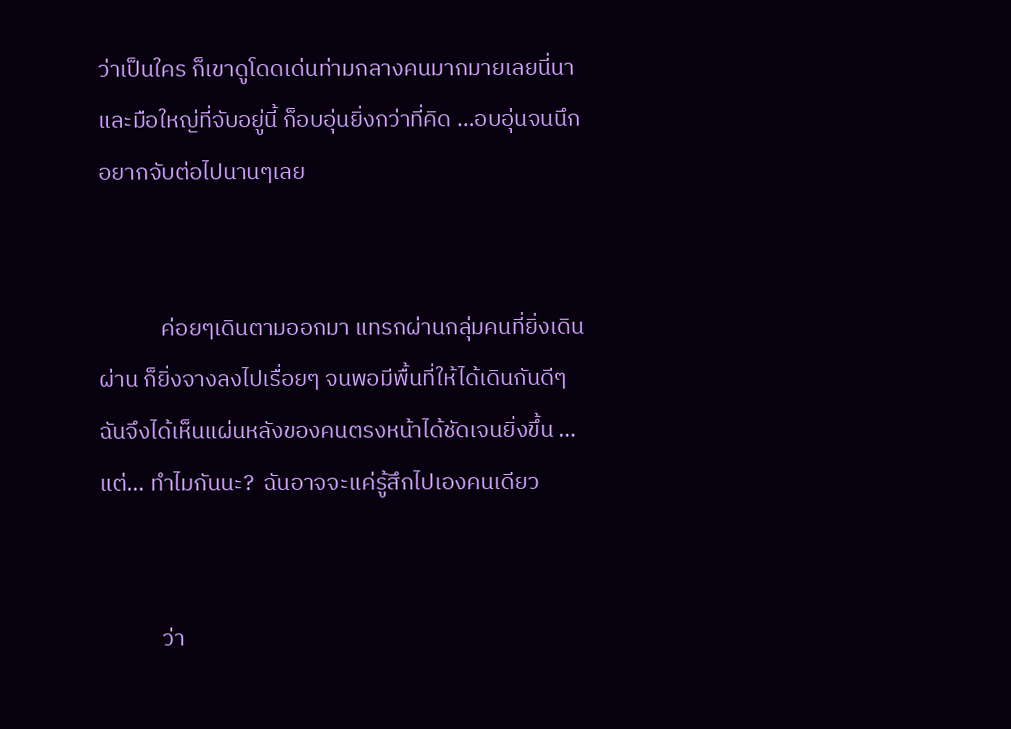ว่าเป็นใคร ก็เขาดูโดดเด่นท่ามกลางคนมากมายเลยนี่นา และมือใหญ่ที่จับอยู่นี้ ก็อบอุ่นยิ่งกว่าที่คิด …อบอุ่นจนนึกอยากจับต่อไปนานๆเลย


            ค่อยๆเดินตามออกมา แทรกผ่านกลุ่มคนที่ยิ่งเดินผ่าน ก็ยิ่งจางลงไปเรื่อยๆ จนพอมีพื้นที่ให้ได้เดินกันดีๆ ฉันจึงได้เห็นแผ่นหลังของคนตรงหน้าได้ชัดเจนยิ่งขึ้น …แต่… ทำไมกันนะ?  ฉันอาจจะแค่รู้สึกไปเองคนเดียว


            ว่า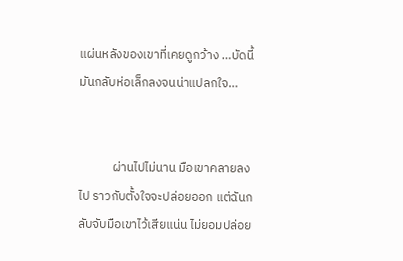แผ่นหลังของเขาที่เคยดูกว้าง …บัดนี้มันกลับห่อเล็กลงจนน่าแปลกใจ…


            ผ่านไปไม่นาน มือเขาคลายลงไป ราวกับตั้งใจจะปล่อยออก แต่ฉันกลับจับมือเขาไว้เสียแน่น ไม่ยอมปล่อย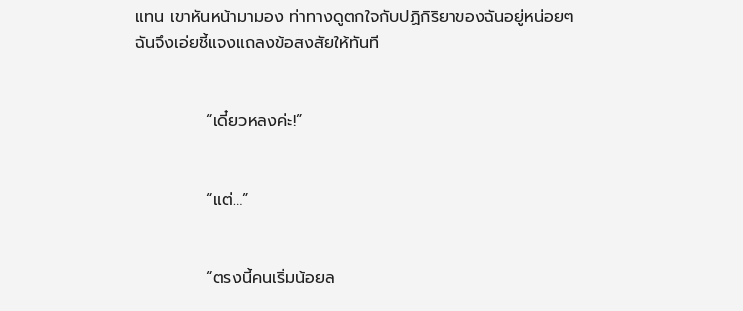แทน เขาหันหน้ามามอง ท่าทางดูตกใจกับปฏิกิริยาของฉันอยู่หน่อยๆ ฉันจึงเอ่ยชี้แจงแถลงข้อสงสัยให้ทันที


            “เดี๋ยวหลงค่ะ!”


            “แต่…”


            “ตรงนี้คนเริ่มน้อยล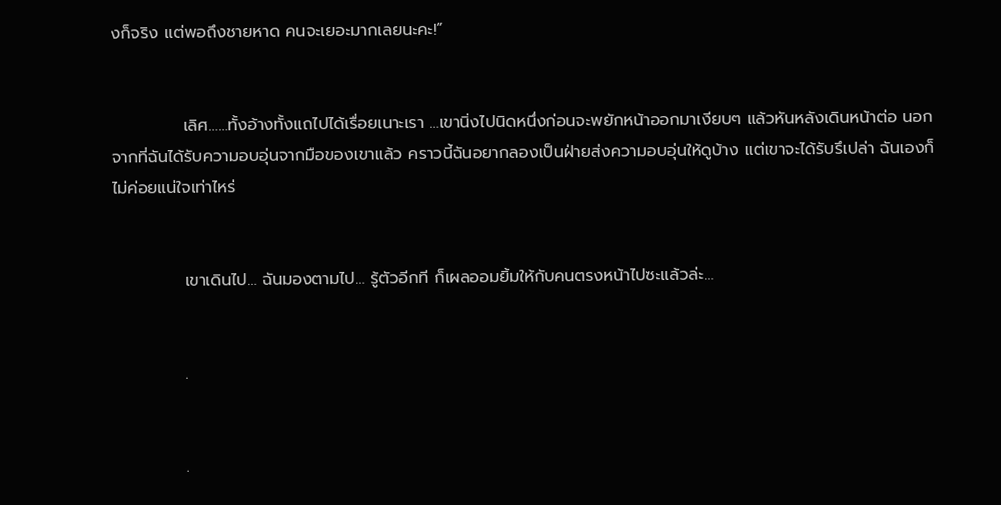งก็จริง แต่พอถึงชายหาด คนจะเยอะมากเลยนะคะ!”


            เลิศ……ทั้งอ้างทั้งแถไปได้เรื่อยเนาะเรา …เขานิ่งไปนิดหนึ่งก่อนจะพยักหน้าออกมาเงียบๆ แล้วหันหลังเดินหน้าต่อ นอกจากที่ฉันได้รับความอบอุ่นจากมือของเขาแล้ว คราวนี้ฉันอยากลองเป็นฝ่ายส่งความอบอุ่นให้ดูบ้าง แต่เขาจะได้รับรึเปล่า ฉันเองก็ไม่ค่อยแน่ใจเท่าไหร่


            เขาเดินไป… ฉันมองตามไป… รู้ตัวอีกที ก็เผลออมยิ้มให้กับคนตรงหน้าไปซะแล้วล่ะ…


            .


            .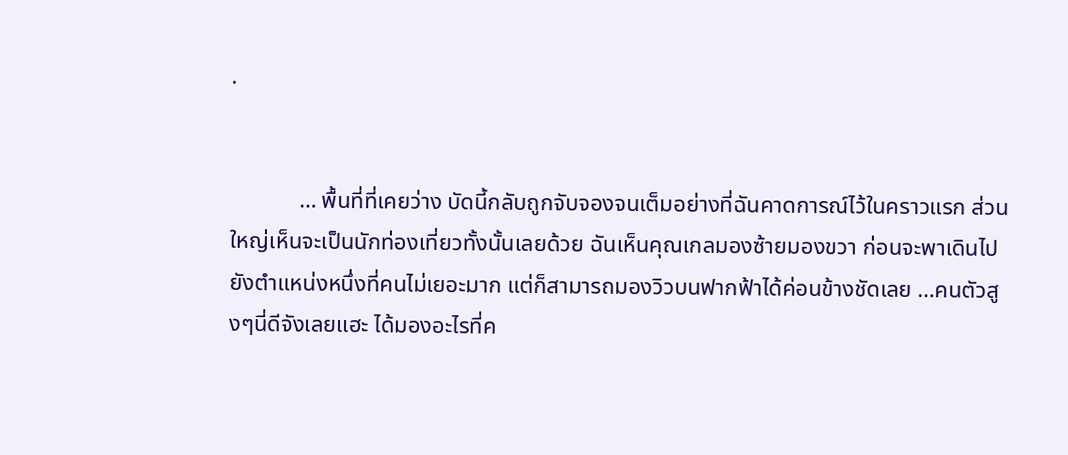.


            … พื้นที่ที่เคยว่าง บัดนี้กลับถูกจับจองจนเต็มอย่างที่ฉันคาดการณ์ไว้ในคราวแรก ส่วนใหญ่เห็นจะเป็นนักท่องเที่ยวทั้งนั้นเลยด้วย ฉันเห็นคุณเกลมองซ้ายมองขวา ก่อนจะพาเดินไปยังตำแหน่งหนึ่งที่คนไม่เยอะมาก แต่ก็สามารถมองวิวบนฟากฟ้าได้ค่อนข้างชัดเลย …คนตัวสูงๆนี่ดีจังเลยแฮะ ได้มองอะไรที่ค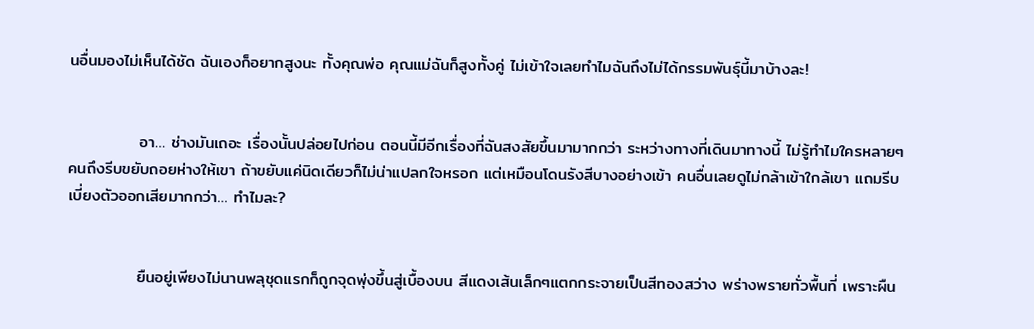นอื่นมองไม่เห็นได้ชัด ฉันเองก็อยากสูงนะ ทั้งคุณพ่อ คุณแม่ฉันก็สูงทั้งคู่ ไม่เข้าใจเลยทำไมฉันถึงไม่ได้กรรมพันธุ์นี้มาบ้างละ!


            อา… ช่างมันเถอะ เรื่องนั้นปล่อยไปก่อน ตอนนี้มีอีกเรื่องที่ฉันสงสัยขึ้นมามากกว่า ระหว่างทางที่เดินมาทางนี้ ไม่รู้ทำไมใครหลายๆคนถึงรีบขยับถอยห่างให้เขา ถ้าขยับแค่นิดเดียวก็ไม่น่าแปลกใจหรอก แต่เหมือนโดนรังสีบางอย่างเข้า คนอื่นเลยดูไม่กล้าเข้าใกล้เขา แถมรีบเบี่ยงตัวออกเสียมากกว่า… ทำไมละ?


            ยืนอยู่เพียงไม่นานพลุชุดแรกก็ถูกจุดพุ่งขึ้นสู่เบื้องบน สีแดงเส้นเล็กๆแตกกระจายเป็นสีทองสว่าง พร่างพรายทั่วพื้นที่ เพราะผืน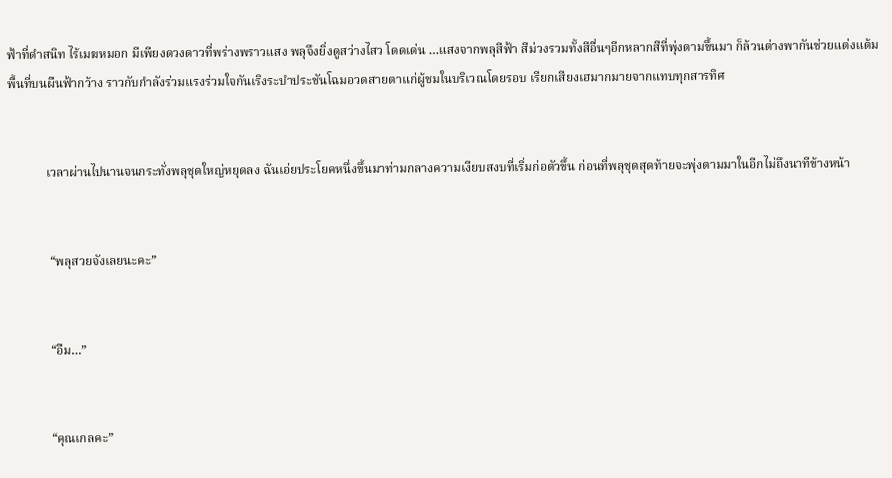ฟ้าที่ดำสนิท ไร้เมฆหมอก มีเพียงดวงดาวที่พร่างพราวแสง พลุจึงยิ่งดูสว่างไสว โดดเด่น …แสงจากพลุสีฟ้า สีม่วงรวมทั้งสีอื่นๆอีกหลากสีที่พุ่งตามขึ้นมา ก็ล้วนต่างพากันช่วยแต่งแต้มพื้นที่บนผืนฟ้ากว้าง ราวกับกำลังร่วมแรงร่วมใจกันเริงระบำประชันโฉมอวดสายตาแก่ผู้ชมในบริเวณโดยรอบ เรียกเสียงเฮมากมายจากแทบทุกสารทิศ


            เวลาผ่านไปนานจนกระทั่งพลุชุดใหญ่หยุดลง ฉันเอ่ยประโยคหนึ่งขึ้นมาท่ามกลางความเงียบสงบที่เริ่มก่อตัวขึ้น ก่อนที่พลุชุดสุดท้ายจะพุ่งตามมาในอีกไม่ถึงนาทีข้างหน้า


             “พลุสวยจังเลยนะคะ”


             “อืม…”


             “คุณเกลคะ”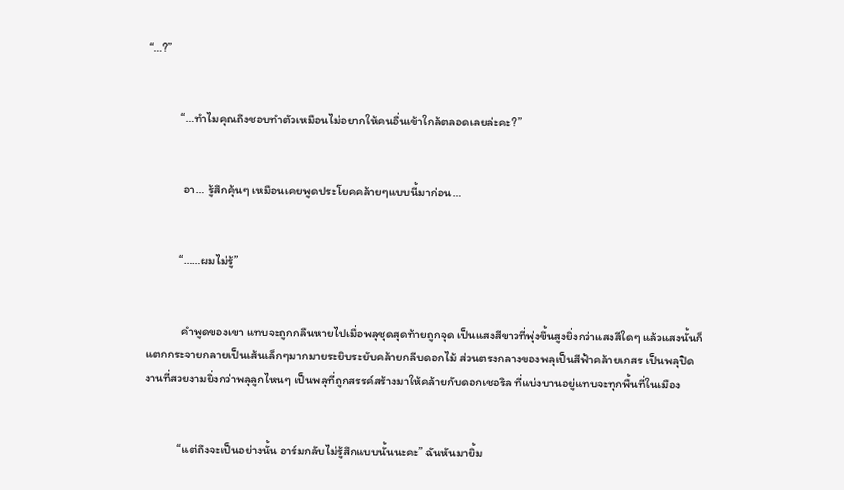“…?”


            “…ทำไมคุณถึงชอบทำตัวเหมือนไม่อยากให้คนอื่นเข้าใกล้ตลอดเลยล่ะคะ?”


             อา… รู้สึกคุ้นๆ เหมือนเคยพูดประโยคคล้ายๆแบบนี้มาก่อน…


            “……ผมไม่รู้”


             คำพูดของเขา แทบจะถูกกลืนหายไปเมื่อพลุชุดสุดท้ายถูกจุด เป็นแสงสีขาวที่พุ่งขึ้นสูงยิ่งกว่าแสงสีใดๆ แล้วแสงนั้นก็แตกกระจายกลายเป็นเส้นเล็กๆมากมายระยิบระยับคล้ายกลีบดอกไม้ ส่วนตรงกลางของพลุเป็นสีฟ้าคล้ายเกสร เป็นพลุปิดงานที่สวยงามยิ่งกว่าพลุลูกไหนๆ เป็นพลุที่ถูกสรรค์สร้างมาให้คล้ายกับดอกเชอริล ที่แบ่งบานอยู่แทบจะทุกพื้นที่ในเมือง


            “แต่ถึงจะเป็นอย่างนั้น อาร์มกลับไม่รู้สึกแบบนั้นนะคะ” ฉันหันมายิ้ม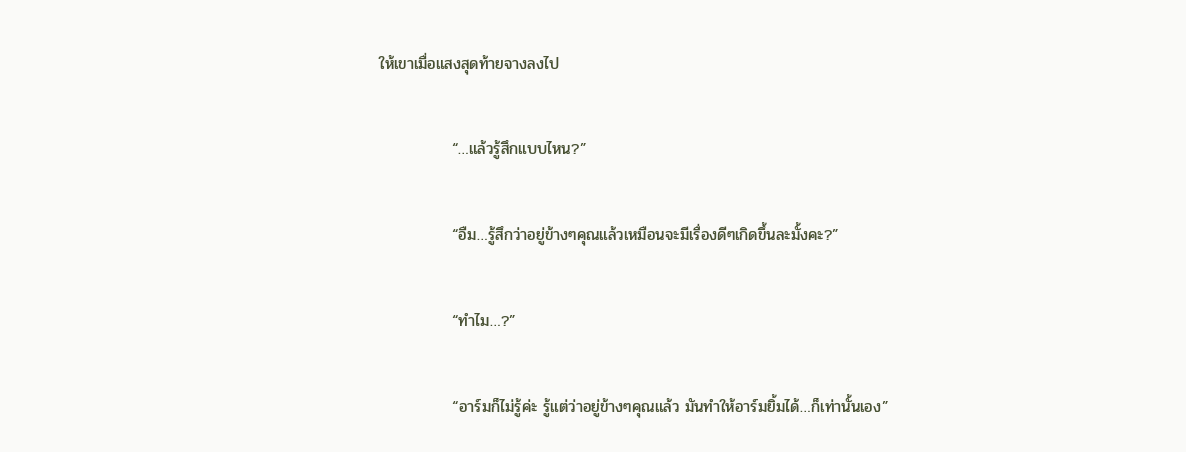ให้เขาเมื่อแสงสุดท้ายจางลงไป


             “…แล้วรู้สึกแบบไหน?”


             “อืม…รู้สึกว่าอยู่ข้างๆคุณแล้วเหมือนจะมีเรื่องดีๆเกิดขึ้นละมั้งคะ?”


             “ทำไม…?”


             “อาร์มก็ไม่รู้ค่ะ รู้แต่ว่าอยู่ข้างๆคุณแล้ว มันทำให้อาร์มยิ้มได้…ก็เท่านั้นเอง”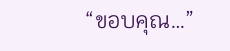“ขอบคุณ…”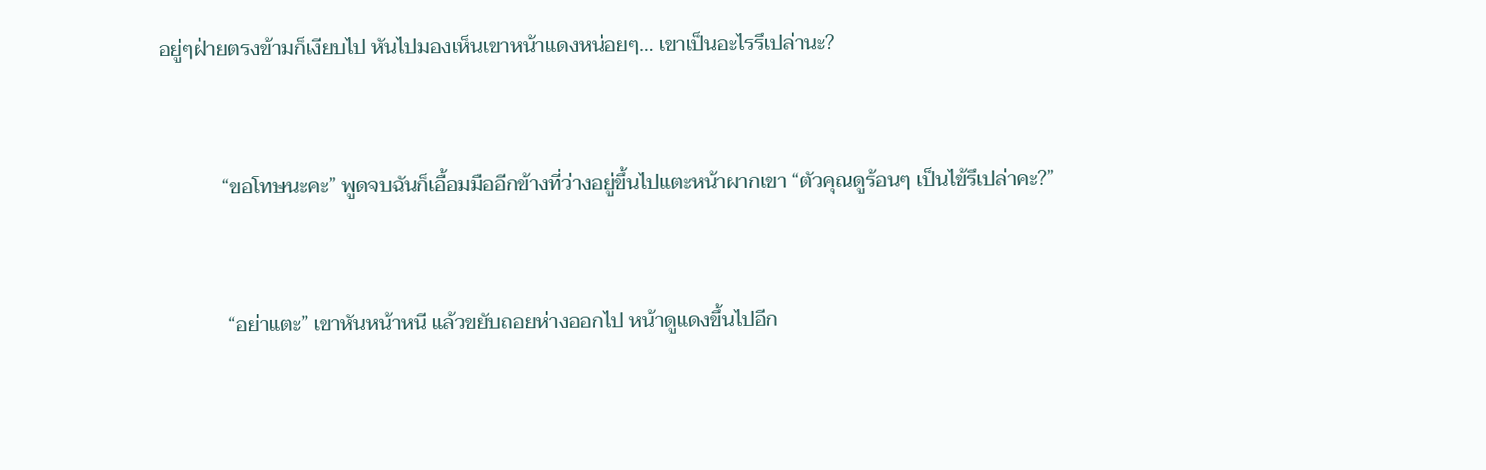อยู่ๆฝ่ายตรงข้ามก็เงียบไป หันไปมองเห็นเขาหน้าแดงหน่อยๆ… เขาเป็นอะไรรึเปล่านะ?


            “ขอโทษนะคะ” พูดจบฉันก็เอื้อมมืออีกข้างที่ว่างอยู่ขึ้นไปแตะหน้าผากเขา “ตัวคุณดูร้อนๆ เป็นไข้รึเปล่าคะ?”


             “อย่าแตะ” เขาหันหน้าหนี แล้วขยับถอยห่างออกไป หน้าดูแดงขึ้นไปอีก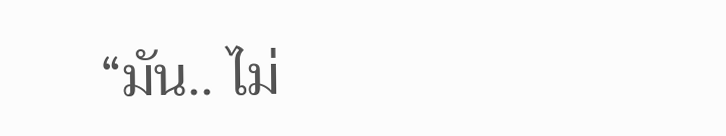“มัน.. ไม่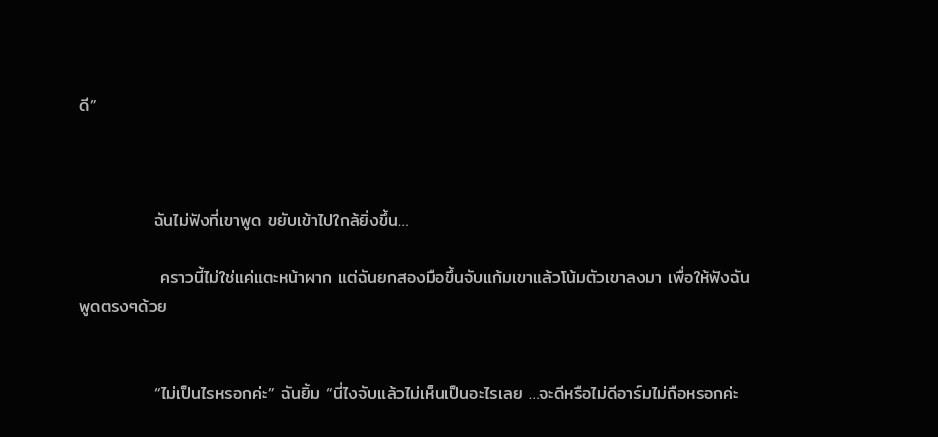ดี”



            ฉันไม่ฟังที่เขาพูด ขยับเข้าไปใกล้ยิ่งขึ้น…

             คราวนี้ไม่ใช่แค่แตะหน้าผาก แต่ฉันยกสองมือขึ้นจับแก้มเขาแล้วโน้มตัวเขาลงมา เพื่อให้ฟังฉันพูดตรงๆด้วย


            “ไม่เป็นไรหรอกค่ะ” ฉันยิ้ม “นี่ไงจับแล้วไม่เห็นเป็นอะไรเลย …จะดีหรือไม่ดีอาร์มไม่ถือหรอกค่ะ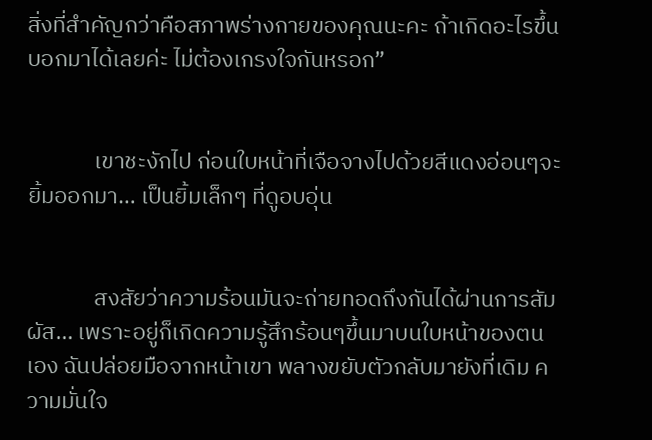สิ่งที่สำคัญกว่าคือสภาพร่างกายของคุณนะคะ ถ้าเกิดอะไรขึ้นบอกมาได้เลยค่ะ ไม่ต้องเกรงใจกันหรอก”


             เขาชะงักไป ก่อนใบหน้าที่เจือจางไปด้วยสีแดงอ่อนๆจะยิ้มออกมา… เป็นยิ้มเล็กๆ ที่ดูอบอุ่น


             สงสัยว่าความร้อนมันจะถ่ายทอดถึงกันได้ผ่านการสัมผัส… เพราะอยู่ก็เกิดความรู้สึกร้อนๆขึ้นมาบนใบหน้าของตนเอง ฉันปล่อยมือจากหน้าเขา พลางขยับตัวกลับมายังที่เดิม ความมั่นใจ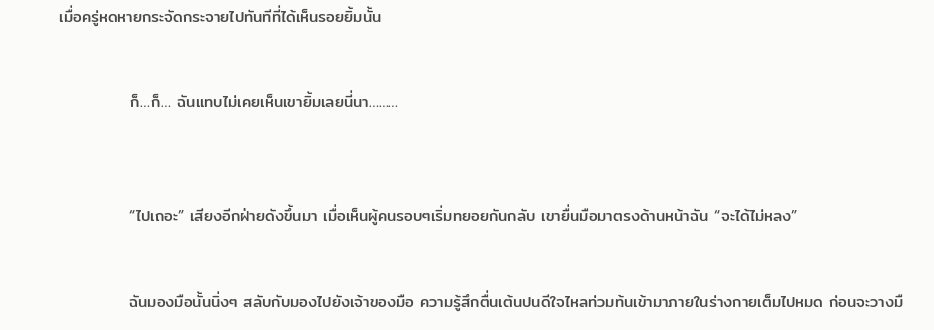เมื่อครู่หดหายกระจัดกระจายไปทันทีที่ได้เห็นรอยยิ้มนั้น


            ก็…ก็… ฉันแทบไม่เคยเห็นเขายิ้มเลยนี่นา………



            “ไปเถอะ” เสียงอีกฝ่ายดังขึ้นมา เมื่อเห็นผู้คนรอบๆเริ่มทยอยกันกลับ เขายื่นมือมาตรงด้านหน้าฉัน “จะได้ไม่หลง”


            ฉันมองมือนั้นนิ่งๆ สลับกับมองไปยังเจ้าของมือ ความรู้สึกตื่นเต้นปนดีใจไหลท่วมท้นเข้ามาภายในร่างกายเต็มไปหมด ก่อนจะวางมื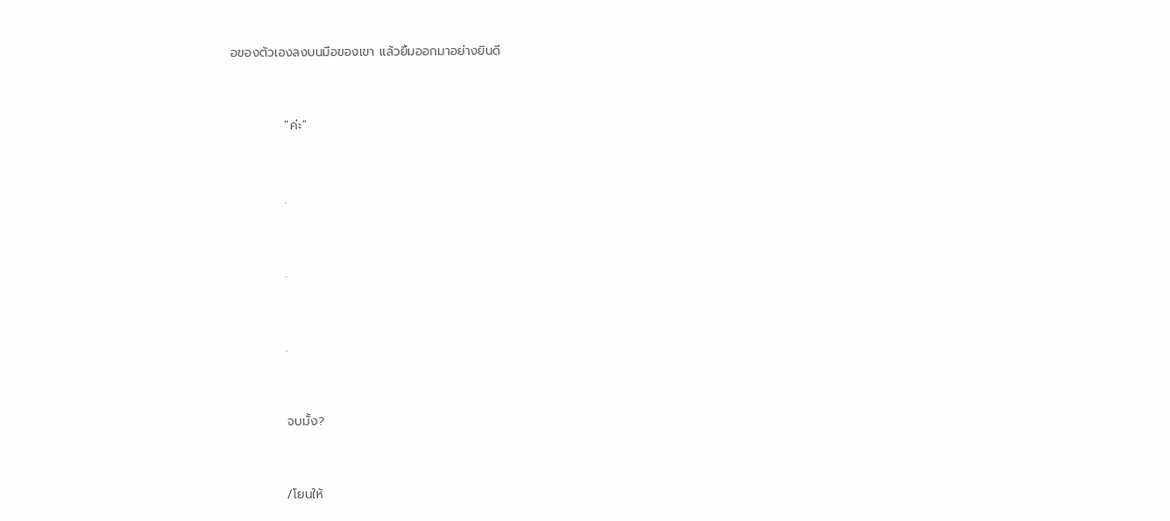อของตัวเองลงบนมือของเขา แล้วยิ้มออกมาอย่างยินดี


            “ค่ะ”


            .


            .


            .


            จบมั้ง?


            /โยนให้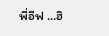พี่อีฟ …ฮิ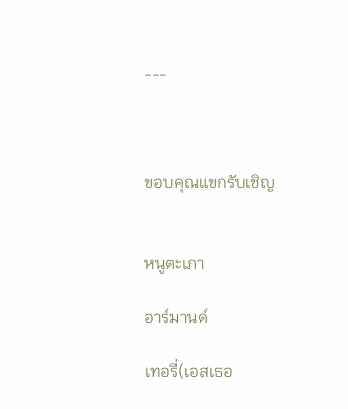---



ขอบคุณแขกรับเชิญ


หนูตะเภา

อาร์มานด์

เทอรี่(เอสเธอ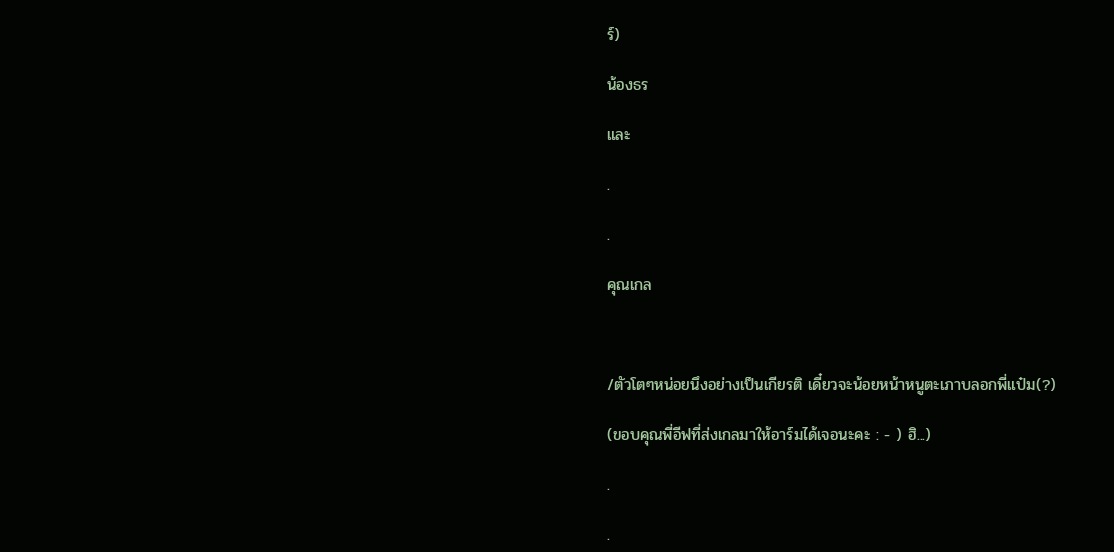ร์)

น้องธร

และ

.

.

คุณเกล



/ตัวโตๆหน่อยนึงอย่างเป็นเกียรติ เดี๋ยวจะน้อยหน้าหนูตะเภาบลอกพี่แป๋ม(?)

(ขอบคุณพี่อีฟที่ส่งเกลมาให้อาร์มได้เจอนะคะ : - ) ฮิ...)

.

.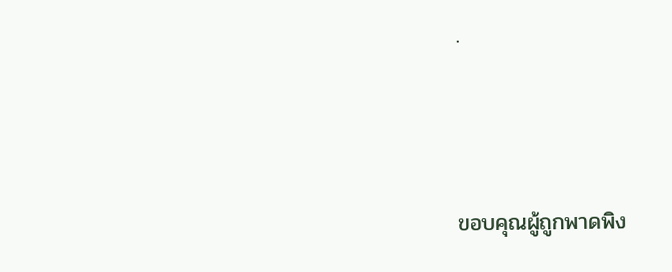.



ขอบคุณผู้ถูกพาดพิง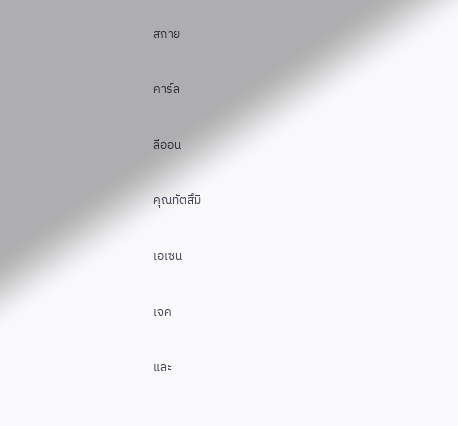สกาย

คาร์ล

ลีออน

คุณทัตสึมิ

เอเซน

เจค

และ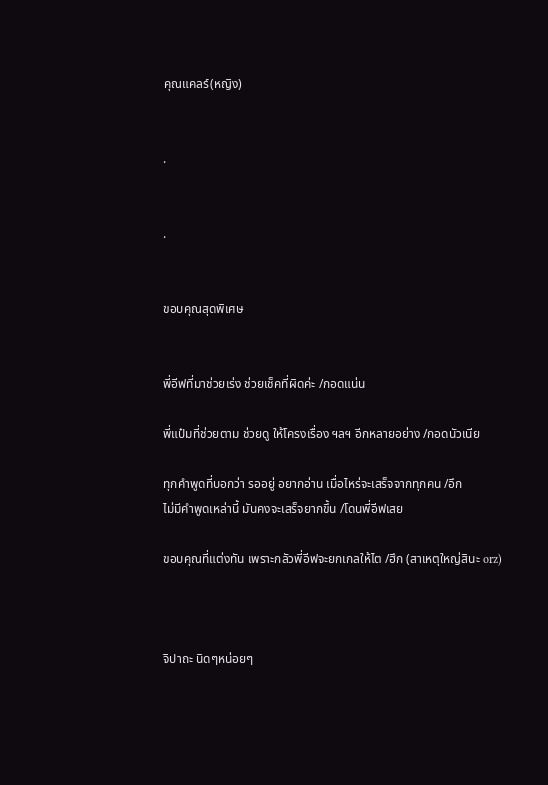คุณแคลร์(หญิง)


.


.


ขอบคุณสุดพิเศษ


พี่อีฟที่มาช่วยเร่ง ช่วยเช็คที่ผิดค่ะ /กอดแน่น

พี่แป๋มที่ช่วยตาม ช่วยดู ให้โครงเรื่อง ฯลฯ อีกหลายอย่าง /กอดนัวเนีย

ทุกคำพูดที่บอกว่า รออยู่ อยากอ่าน เมื่อไหร่จะเสร็จจากทุกคน /อึก
ไม่มีคำพูดเหล่านี้ มันคงจะเสร็จยากขึ้น /โดนพี่อีฟเสย

ขอบคุณที่แต่งทัน เพราะกลัวพี่อีฟจะยกเกลให้ไต /ฮึก (สาเหตุใหญ่สินะ orz)



จิปาถะ นิดๆหน่อยๆ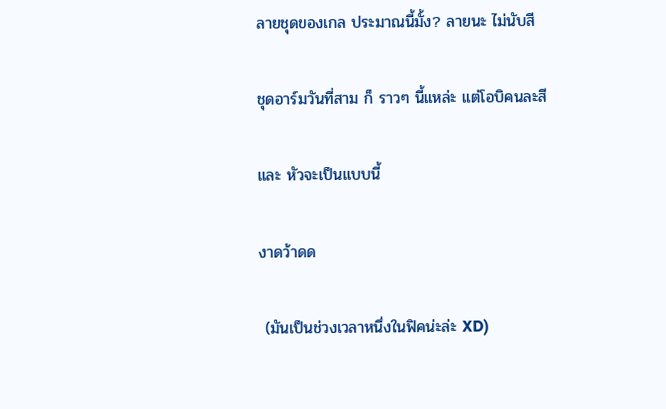ลายชุดของเกล ประมาณนี้มั้ง? ลายนะ ไม่นับสี

ชุดอาร์มวันที่สาม ก็ ราวๆ นี้แหล่ะ แต่โอบิคนละสี

และ หัวจะเป็นแบบนี้

งาดว้าดด

 (มันเป็นช่วงเวลาหนึ่งในฟิคน่ะล่ะ XD)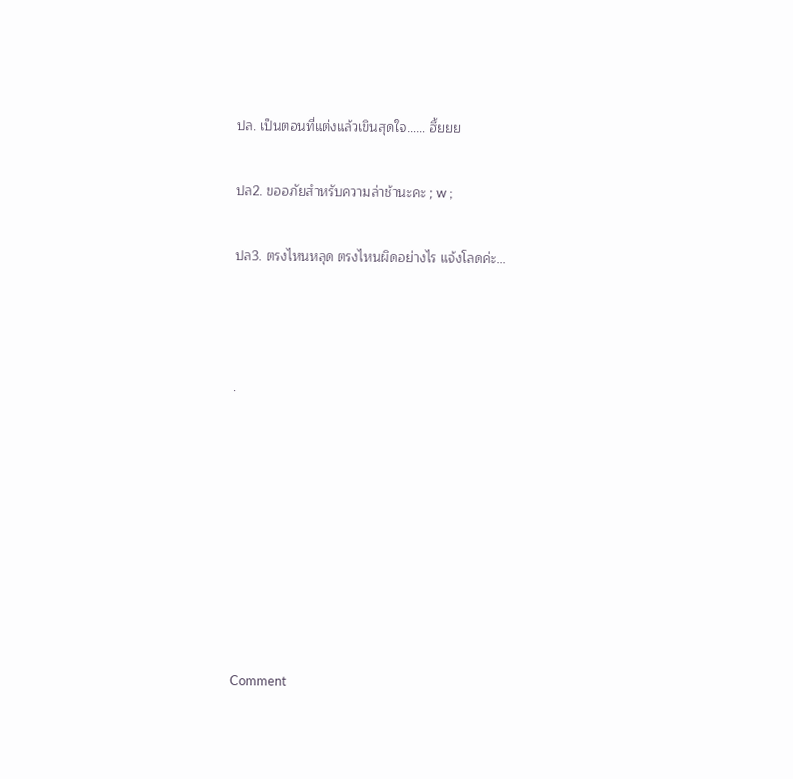ปล. เป็นตอนที่แต่งแล้วเขินสุดใจ…… ฮึ้ยยย

ปล2. ขออภัยสำหรับความล่าช้านะคะ ; w ;

ปล3. ตรงไหนหลุด ตรงไหนผิดอย่างไร แจ้งโลดค่ะ...



.








Comment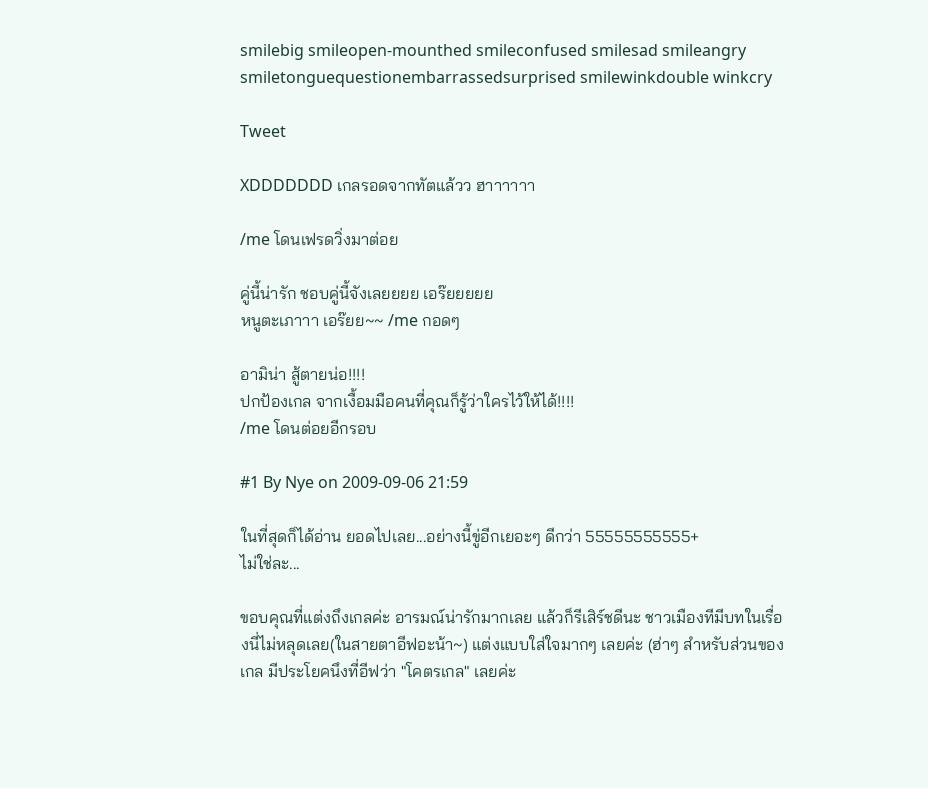smilebig smileopen-mounthed smileconfused smilesad smileangry smiletonguequestionembarrassedsurprised smilewinkdouble winkcry

Tweet

XDDDDDDD เกลรอดจากทัตแล้วว ฮาาาาาา

/me โดนเฟรดวิ่งมาต่อย

คู่นี้น่ารัก ชอบคู่นี้จังเลยยยย เอร๊ยยยยย
หนูตะเภาาา เอร๊ยย~~ /me กอดๆ

อามิน่า สู้ตายน่อ!!!!
ปกป้องเกล จากเงื้อมมือคนที่คุณก็รู้ว่าใครไว้ให้ได้!!!!
/me โดนต่อยอีกรอบ

#1 By Nye on 2009-09-06 21:59

ในที่สุดก็ได้อ่าน ยอดไปเลย...อย่างนี้ขู่อีกเยอะๆ ดีกว่า 55555555555+
ไม่ใช่ละ...

ขอบคุณที่แต่งถึงเกลค่ะ อารมณ์น่ารักมากเลย แล้วก็รีเสิร์ชดีนะ ชาวเมืองทีมีบทในเรื่องนี่ไม่หลุดเลย(ในสายตาอีฟอะน้า~) แต่งแบบใส่ใจมากๆ เลยค่ะ (ฮ่าๆ สำหรับส่วนของเกล มีประโยคนึงที่อีฟว่า "โคตรเกล" เลยค่ะ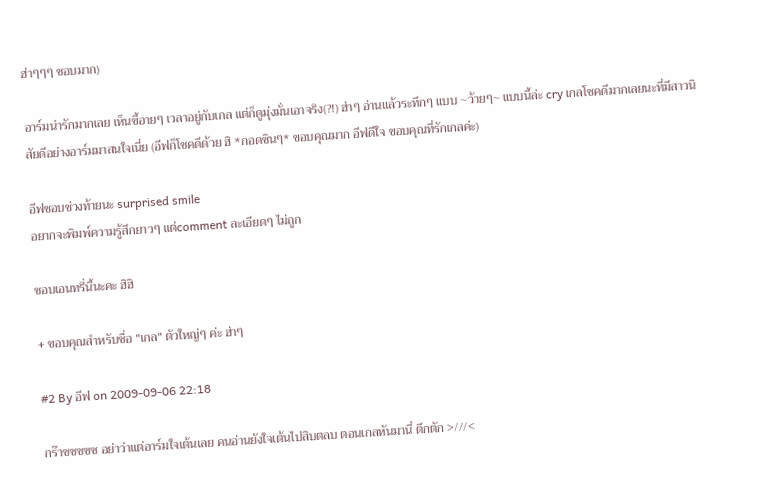ฮ่าๆๆๆ ชอบมาก)

อาร์มน่ารักมากเลย เห็นขี้อายๆ เวลาอยู่กับเกล แต่ก็ดูมุ่งมั่นเอาจริง(?!) ฮ่าๆ อ่านแล้วระทึกๆ แบบ ~ว้ายๆ~ แบบนี้ล่ะ cry เกลโชคดีมากเลยนะที่มีสาวนิสัยดีอย่างอาร์มมาสนใจเนี่ย (อีฟก็โชคดีด้วย ฮิ *กอดซินๆ* ขอบคุณมาก อีฟดีใจ ขอบคุณที่รักเกลค่ะ)

อีฟชอบช่วงท้ายนะ surprised smile
อยากจะพิมพ์ความรู้สึกยาวๆ แต่comment ละเอียดๆ ไม่ถูก

ชอบเอนทรี่นี้นะคะ ฮิฮิ

+ ขอบคุณสำหรับชื่อ "เกล" ตัวใหญ่ๆ ค่ะ ฮ่าๆ

#2 By อีฟ on 2009-09-06 22:18

กร๊าซซซซซ อย่าว่าแต่อาร์มใจเต้นเลย คนอ่านยังใจเต้นไปสิบตลบ ตอนเกลหันมานี่ ตึกตัก >///<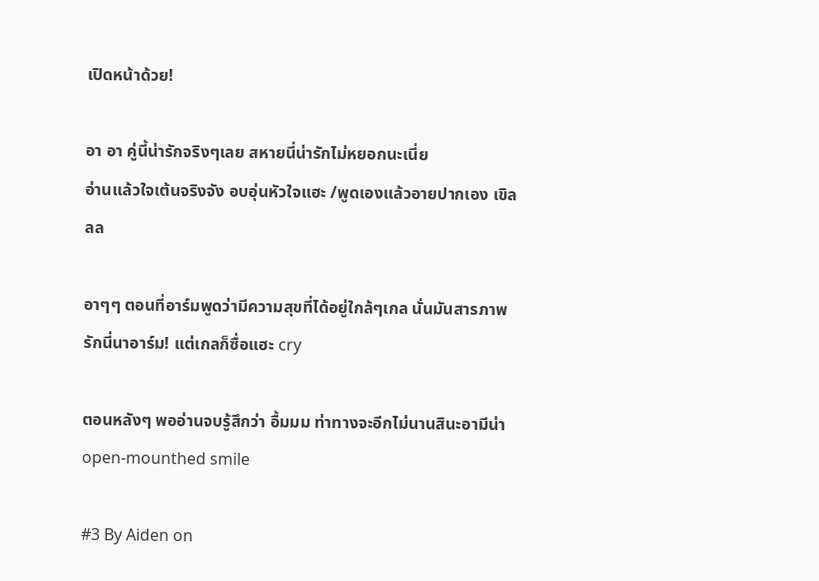เปิดหน้าด้วย!

อา อา คู่นี้น่ารักจริงๆเลย สหายนี่น่ารักไม่หยอกนะเนี่ย
อ่านแล้วใจเต้นจริงจัง อบอุ่นหัวใจแฮะ /พูดเองแล้วอายปากเอง เขิลลล

อาๆๆ ตอนที่อาร์มพูดว่ามีความสุขที่ได้อยู่ใกล้ๆเกล นั่นมันสารภาพรักนี่นาอาร์ม! แต่เกลก็ซื่อแฮะ cry

ตอนหลังๆ พออ่านจบรู้สึกว่า อื้มมม ท่าทางจะอีกไม่นานสินะอามีน่า open-mounthed smile

#3 By Aiden on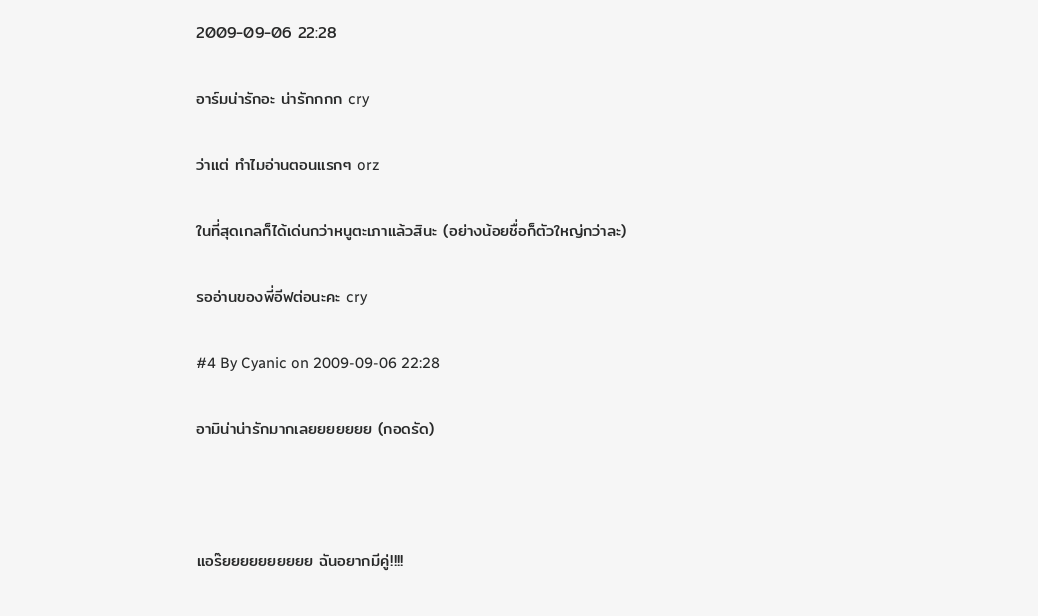2009-09-06 22:28

อาร์มน่ารักอะ น่ารักกกก cry

ว่าแต่ ทำไมอ่านตอนแรกๆ orz

ในที่สุดเกลก็ได้เด่นกว่าหนูตะเภาแล้วสินะ (อย่างน้อยชื่อก็ตัวใหญ่กว่าละ)

รออ่านของพี่อีฟต่อนะคะ cry

#4 By Cyanic on 2009-09-06 22:28

อามิน่าน่ารักมากเลยยยยยยย (กอดรัด)



แอร๊ยยยยยยยยยย ฉันอยากมีคู่!!!!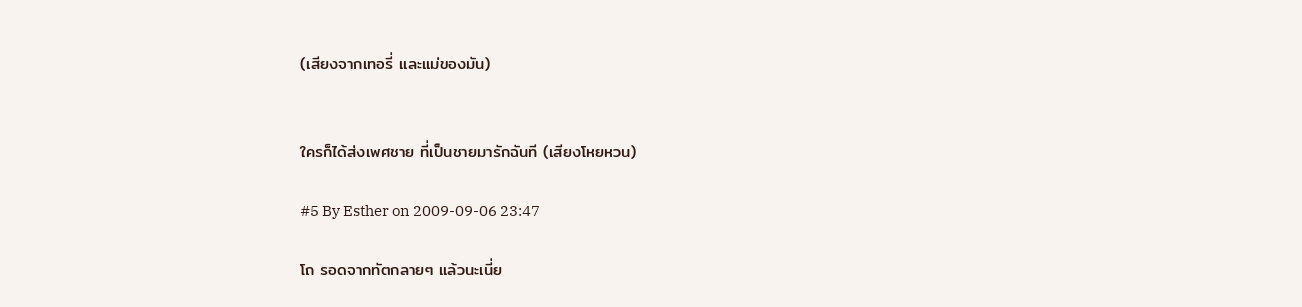(เสียงจากเทอรี่ และแม่ของมัน)


ใครก็ได้ส่งเพศชาย ที่เป็นชายมารักฉันที (เสียงโหยหวน)

#5 By Esther on 2009-09-06 23:47

โถ รอดจากทัตกลายๆ แล้วนะเนี่ย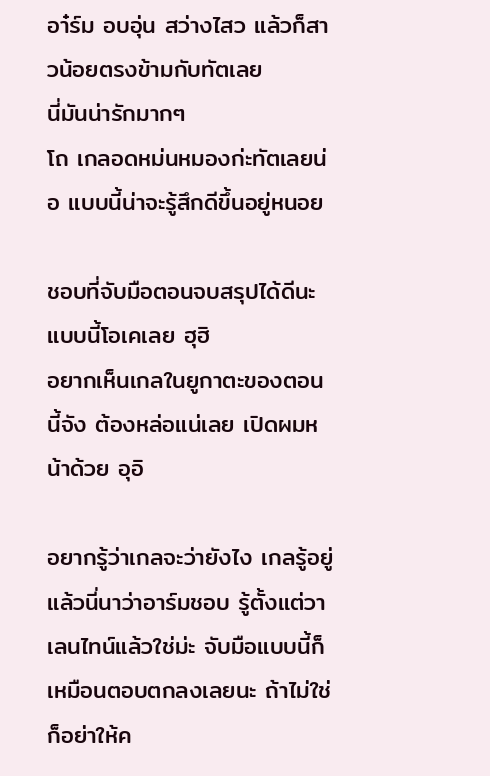อา๋ร์ม อบอุ่น สว่างไสว แล้วก็สาวน้อยตรงข้ามกับทัตเลย
นี่มันน่ารักมากๆ
โถ เกลอดหม่นหมองก่ะทัตเลยน่อ แบบนี้น่าจะรู้สึกดีขึ้นอยู่หนอย

ชอบที่จับมือตอนจบสรุปได้ดีนะ แบบนี้โอเคเลย ฮุฮิ
อยากเห็นเกลในยูกาตะของตอนนี้จัง ต้องหล่อแน่เลย เปิดผมหน้าด้วย อุอิ

อยากรู้ว่าเกลจะว่ายังไง เกลรู้อยู่แล้วนี่นาว่าอาร์มชอบ รู้ตั้งแต่วาเลนไทน์แล้วใช่ม่ะ จับมือแบบนี้ก็เหมือนตอบตกลงเลยนะ ถ้าไม่ใช่ก็อย่าให้ค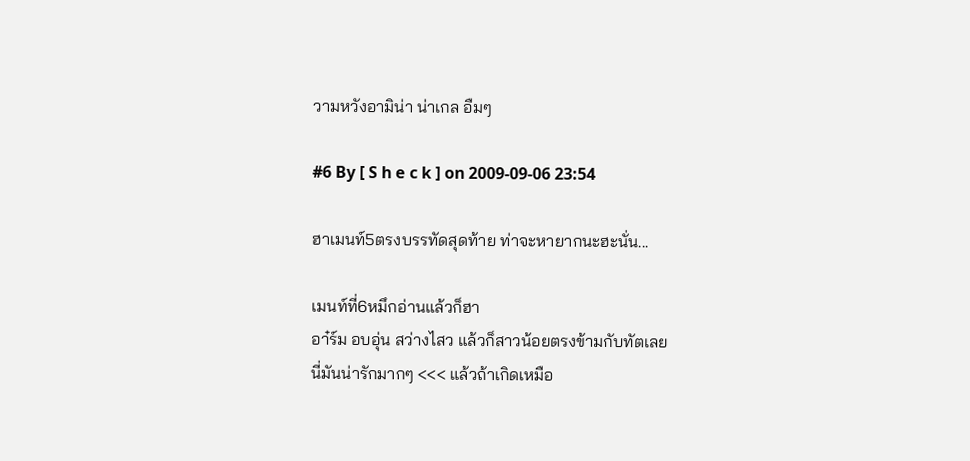วามหวังอามิน่า น่าเกล อืมๆ

#6 By [ S h e c k ] on 2009-09-06 23:54

ฮาเมนท์5ตรงบรรทัดสุดท้าย ท่าจะหายากนะฮะนั่น...

เมนท์ที่6หมึกอ่านแล้วก็ฮา
อา๋ร์ม อบอุ่น สว่างไสว แล้วก็สาวน้อยตรงข้ามกับทัตเลย
นี่มันน่ารักมากๆ <<< แล้วถ้าเกิดเหมือ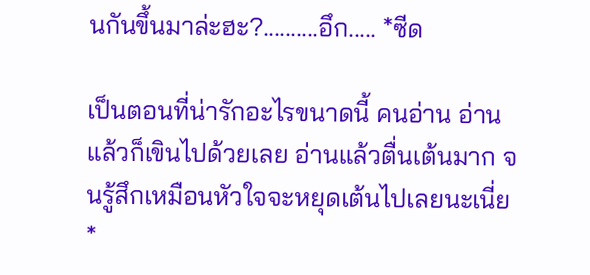นกันขึ้นมาล่ะฮะ?..........อึก..... *ซีด

เป็นตอนที่น่ารักอะไรขนาดนี้ คนอ่าน อ่านแล้วก็เขินไปด้วยเลย อ่านแล้วตื่นเต้นมาก จนรู้สึกเหมือนหัวใจจะหยุดเต้นไปเลยนะเนี่ย *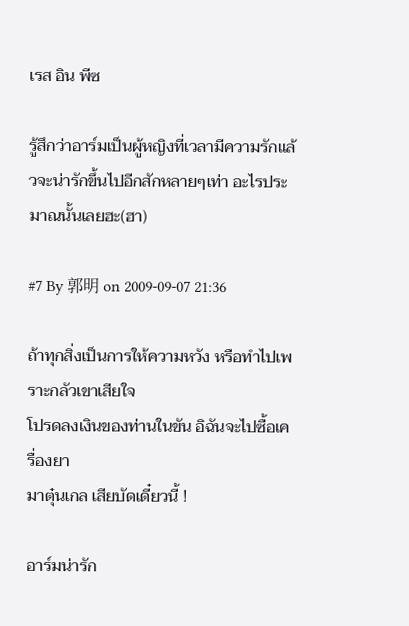เรส อิน พีซ

รู้สึกว่าอาร์มเป็นผู้หญิงที่เวลามีความรักแล้วจะน่ารักขึ้นไปอีกสักหลายๆเท่า อะไรประมาณนั้นเลยฮะ(ฮา)

#7 By 郭明 on 2009-09-07 21:36

ถ้าทุกสิ่งเป็นการให้ความหวัง หรือทำไปเพราะกลัวเขาเสียใจ
โปรดลงเงินของท่านในขัน อิฉันจะไปซื้อเครื่องยา
มาตุ๋นเกล เสียบัดเดี๋ยวนี้ !

อาร์มน่ารัก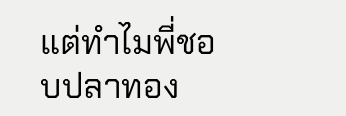แต่ทำไมพี่ชอบปลาทอง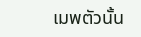เมพตัวนั้น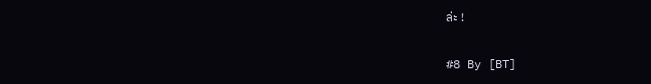ล่ะ !

#8 By [BT]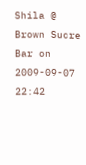Shila @ Brown Sucre Bar on 2009-09-07 22:42